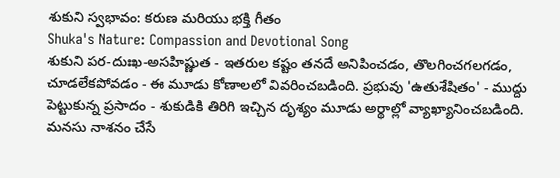శుకుని స్వభావం: కరుణ మరియు భక్తి గీతం
Shuka's Nature: Compassion and Devotional Song
శుకుని పర-దుఃఖ-అసహిష్ణుత - ఇతరుల కష్టం తనదే అనిపించడం, తొలగించగలగడం, చూడలేకపోవడం - ఈ మూడు కోణాలలో వివరించబడింది. ప్రభువు 'ఉతుశేషితం' - ముద్దు పెట్టుకున్న ప్రసాదం - శుకుడికి తిరిగి ఇచ్చిన దృశ్యం మూడు అర్థాల్లో వ్యాఖ్యానించబడింది. మనసు నాశనం చేసే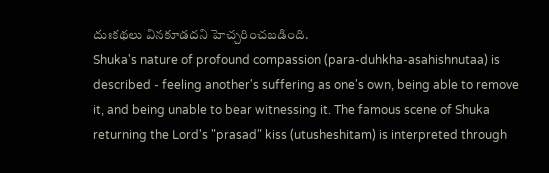దుఃకథలు వినకూడదని హెచ్చరించబడింది.
Shuka's nature of profound compassion (para-duhkha-asahishnutaa) is described - feeling another's suffering as one's own, being able to remove it, and being unable to bear witnessing it. The famous scene of Shuka returning the Lord's "prasad" kiss (utusheshitam) is interpreted through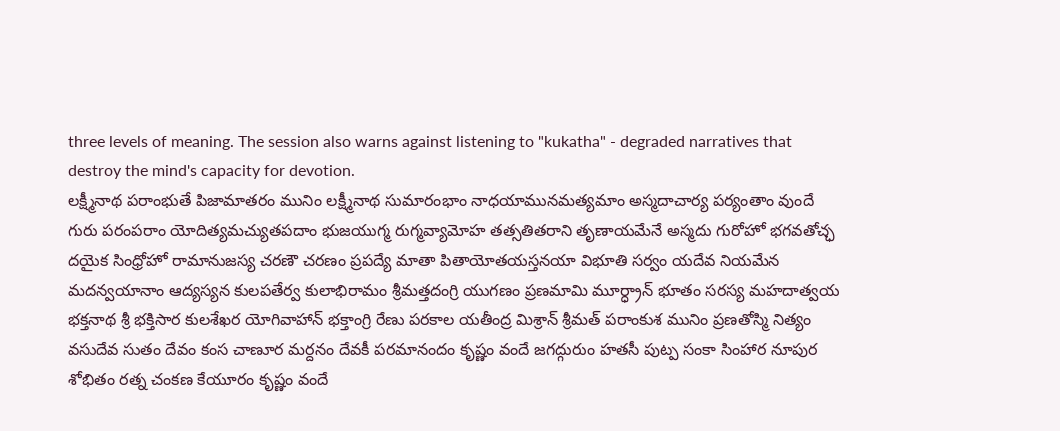three levels of meaning. The session also warns against listening to "kukatha" - degraded narratives that destroy the mind's capacity for devotion.
లక్ష్మీనాథ పరాంభుతే పిజామాతరం మునిం లక్ష్మీనాథ సుమారంభాం నాధయామునమత్యమాం అస్మదాచార్య పర్యంతాం వుందే గురు పరంపరాం యోదిత్యమచ్యుతపదాం భుజయుగ్మ రుగ్మవ్యామోహ తత్సతితరాని తృణాయమేనే అస్మదు గురోహో భగవతోచ్ఛ దయైక సింధ్రోహో రామానుజస్య చరణౌ చరణం ప్రపద్యే మాతా పితాయోతయస్తనయా విభూతి సర్వం యదేవ నియమేన మదన్వయానాం ఆద్యస్యన కులపతేర్వ కులాభిరామం శ్రీమత్తదంగ్రి యుగణం ప్రణమామి మూర్ధ్రాన్ భూతం సరస్య మహదాత్వయ భక్తనాథ శ్రీ భక్తిసార కులశేఖర యోగివాహాన్ భక్తాంగ్రి రేణు పరకాల యతీంద్ర మిశ్రాన్ శ్రీమత్ పరాంకుశ మునిం ప్రణతోస్మి నిత్యం వసుదేవ సుతం దేవం కంస చాణూర మర్దనం దేవకీ పరమానందం కృష్ణం వందే జగద్గురుం హతసీ పుట్ప సంకా సింహార నూపుర శోభితం రత్న చంకణ కేయూరం కృష్ణం వందే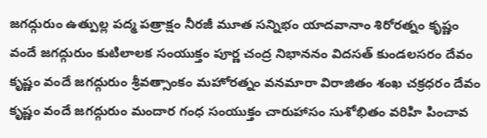జగద్గురుం ఉత్పుల్ల పద్మ పత్రాక్షం నీరజీ మూత సన్నిభం యాదవానాం శిరోరత్నం కృష్ణం వందే జగద్గురుం కుటిలాలక సంయుక్తం పూర్ణ చంద్ర నిభాననం విదసత్ కుండలసరం దేవం కృష్ణం వందే జగద్గురుం శ్రీవత్సాంకం మహోరత్నం వనమారా విరాజితం శంఖ చక్రధరం దేవం కృష్ణం వందే జగద్గురుం మందార గంధ సంయుక్తం చారుహాసం సుశోభితం వరిహి పించావ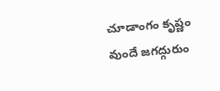చూడాంగం కృష్ణం వుందే జగద్గురుం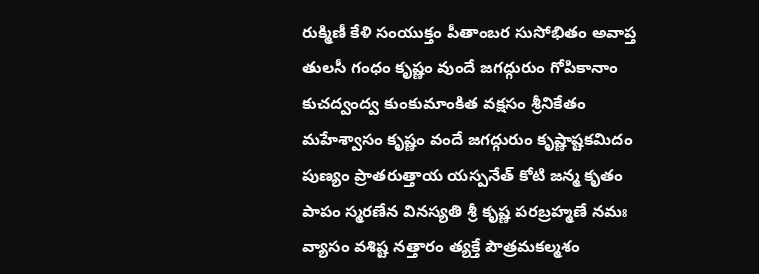రుక్మిణీ కేళి సంయుక్తం పీతాంబర సుసోభితం అవాప్త తులసీ గంధం కృష్ణం వుందే జగద్గురుం గోపికానాం కుచద్వంద్వ కుంకుమాంకిత వక్షసం శ్రీనికేతం మహేశ్వాసం కృష్ణం వందే జగద్గురుం కృష్ణాష్టకమిదం పుణ్యం ప్రాతరుత్తాయ యస్పనేత్ కోటి జన్మ కృతం పాపం స్మరణేన వినస్యతి శ్రీ కృష్ణ పరబ్రహ్మణే నమః వ్యాసం వశిష్ట నత్తారం త్యక్తే పౌత్రమకల్మశం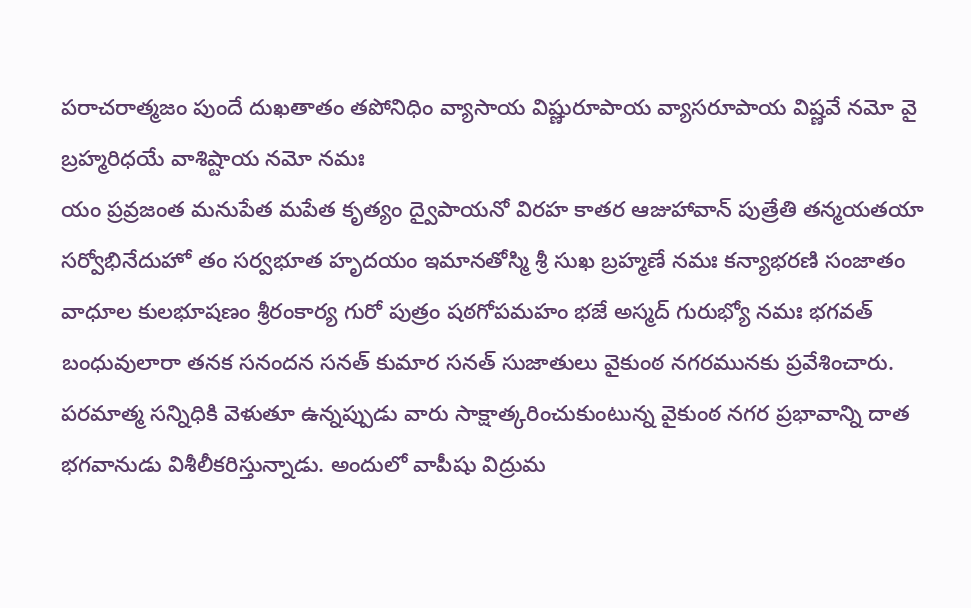పరాచరాత్మజం పుందే దుఖతాతం తపోనిధిం వ్యాసాయ విష్ణురూపాయ వ్యాసరూపాయ విష్ణవే నమో వై బ్రహ్మరిధయే వాశిష్టాయ నమో నమః
యం ప్రవ్రజంత మనుపేత మపేత కృత్యం ద్వైపాయనో విరహ కాతర ఆజుహావాన్ పుత్రేతి తన్మయతయా సర్వోభినేదుహో తం సర్వభూత హృదయం ఇమానతోస్మి శ్రీ సుఖ బ్రహ్మణే నమః కన్యాభరణి సంజాతం వాధూల కులభూషణం శ్రీరంకార్య గురో పుత్రం షఠగోపమహం భజే అస్మద్ గురుభ్యో నమః భగవత్ బంధువులారా తనక సనందన సనత్ కుమార సనత్ సుజాతులు వైకుంఠ నగరమునకు ప్రవేశించారు. పరమాత్మ సన్నిధికి వెళుతూ ఉన్నప్పుడు వారు సాక్షాత్కరించుకుంటున్న వైకుంఠ నగర ప్రభావాన్ని దాత భగవానుడు విశీలీకరిస్తున్నాడు. అందులో వాపీషు విద్రుమ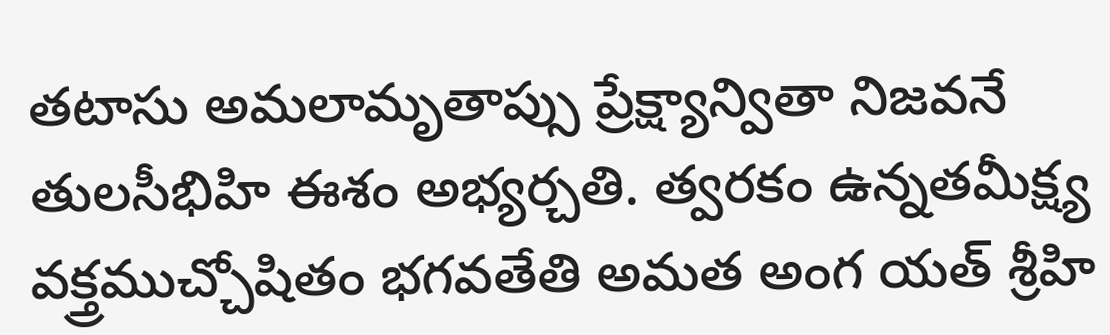తటాసు అమలామృతాప్సు ప్రేక్ష్యాన్వితా నిజవనే తులసీభిహి ఈశం అభ్యర్చతి. త్వరకం ఉన్నతమీక్ష్య వక్త్రముచ్చోషితం భగవతేతి అమత అంగ యత్ శ్రీహి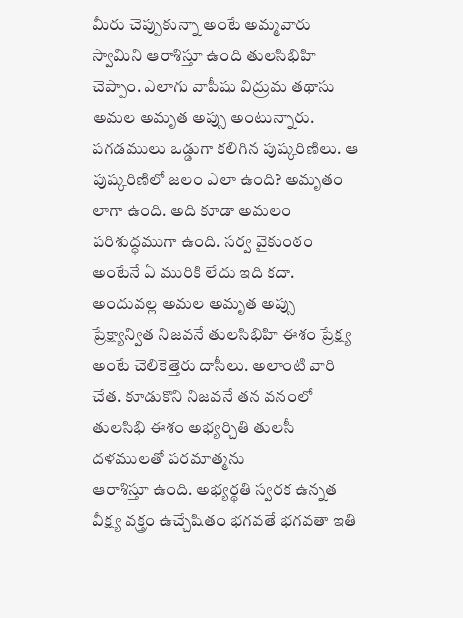మీరు చెప్పుకున్నా అంటే అమ్మవారు స్వామిని ఆరాశిస్తూ ఉంది తులసిభిహి చెప్పాం. ఎలాగు వాపీషు విద్రుమ తథాసు అమల అమృత అప్సు అంటున్నారు. పగడములు ఒడ్డుగా కలిగిన పుష్కరిణిలు. ఆ పుష్కరిణిలో జలం ఎలా ఉంది? అమృతం లాగా ఉంది. అది కూడా అమలం పరిశుద్ధముగా ఉంది. సర్వ వైకుంఠం అంటేనే ఏ మురికి లేదు ఇది కదా. అందువల్ల అమల అమృత అప్సు ప్రేక్ష్యాన్విత నిజవనే తులసిభిహి ఈశం ప్రేక్ష్య అంటే చెలికెత్తెరు దాసీలు. అలాంటి వారి చేత. కూడుకొని నిజవనే తన వనంలో తులసిభి ఈశం అభ్యర్చితి తులసీ దళములతో పరమాత్మను
ఆరాశిస్తూ ఉంది. అభ్యర్థతి స్వరక ఉన్నత వీక్ష్య వక్త్రం ఉచ్చేషితం భగవతే భగవతా ఇతి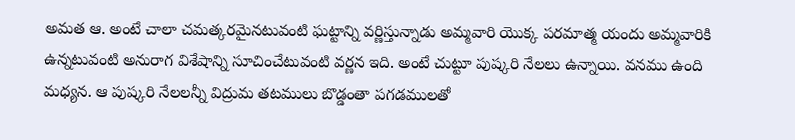అమత ఆ. అంటే చాలా చమత్కరమైనటువంటి ఘట్టాన్ని వర్ణిస్తున్నాడు అమ్మవారి యొక్క పరమాత్మ యందు అమ్మవారికి ఉన్నటువంటి అనురాగ విశేషాన్ని సూచించేటువంటి వర్ణన ఇది. అంటే చుట్టూ పుష్కరి నేలలు ఉన్నాయి. వనము ఉంది మధ్యన. ఆ పుష్కరి నేలలన్నీ విద్రుమ తటములు బొడ్డంతా పగడములతో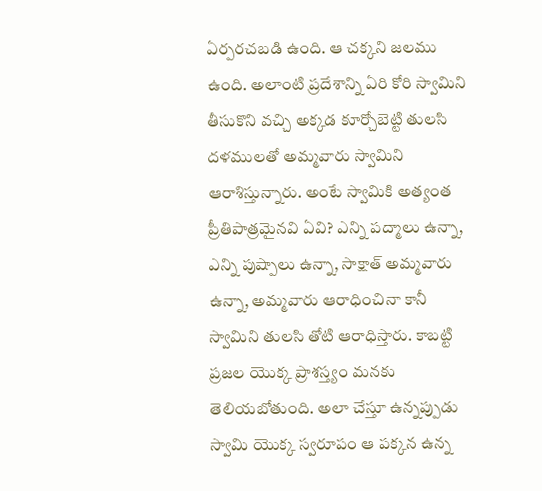ఏర్పరచబడి ఉంది. ఆ చక్కని జలము ఉంది. అలాంటి ప్రదేశాన్ని ఏరి కోరి స్వామిని తీసుకొని వచ్చి అక్కడ కూర్చోబెట్టి తులసి దళములతో అమ్మవారు స్వామిని ఆరాశిస్తున్నారు. అంటే స్వామికి అత్యంత ప్రీతిపాత్రమైనవి ఏవి? ఎన్ని పద్మాలు ఉన్నా, ఎన్ని పుష్పాలు ఉన్నా, సాక్షాత్ అమ్మవారు ఉన్నా, అమ్మవారు ఆరాధించినా కానీ స్వామిని తులసి తోటి ఆరాధిస్తారు. కాబట్టి ప్రజల యొక్క ప్రాశస్త్యం మనకు తెలియబోతుంది. అలా చేస్తూ ఉన్నప్పుడు స్వామి యొక్క స్వరూపం ఆ పక్కన ఉన్న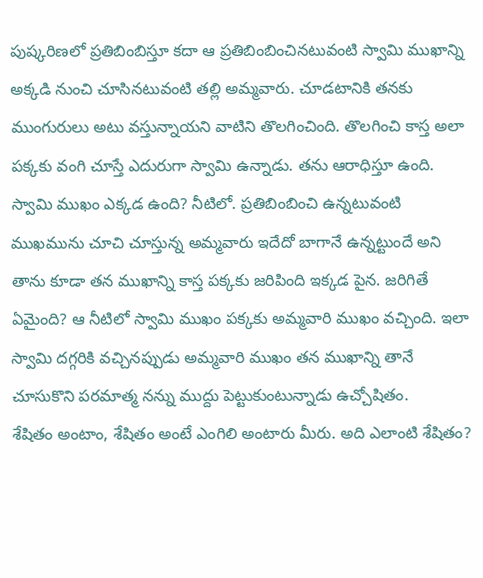పుష్కరిణలో ప్రతిబింబిస్తూ కదా ఆ ప్రతిబింబించినటువంటి స్వామి ముఖాన్ని అక్కడి నుంచి చూసినటువంటి తల్లి అమ్మవారు. చూడటానికి తనకు ముంగురులు అటు వస్తున్నాయని వాటిని తొలగించింది. తొలగించి కాస్త అలా పక్కకు వంగి చూస్తే ఎదురుగా స్వామి ఉన్నాడు. తను ఆరాధిస్తూ ఉంది. స్వామి ముఖం ఎక్కడ ఉంది? నీటిలో. ప్రతిబింబించి ఉన్నటువంటి ముఖమును చూచి చూస్తున్న అమ్మవారు ఇదేదో బాగానే ఉన్నట్టుందే అని తాను కూడా తన ముఖాన్ని కాస్త పక్కకు జరిపింది ఇక్కడ పైన. జరిగితే ఏమైంది? ఆ నీటిలో స్వామి ముఖం పక్కకు అమ్మవారి ముఖం వచ్చింది. ఇలా స్వామి దగ్గరికి వచ్చినప్పుడు అమ్మవారి ముఖం తన ముఖాన్ని తానే చూసుకొని పరమాత్మ నన్ను ముద్దు పెట్టుకుంటున్నాడు ఉచ్చోషితం.
శేషితం అంటాం, శేషితం అంటే ఎంగిలి అంటారు మీరు. అది ఎలాంటి శేషితం?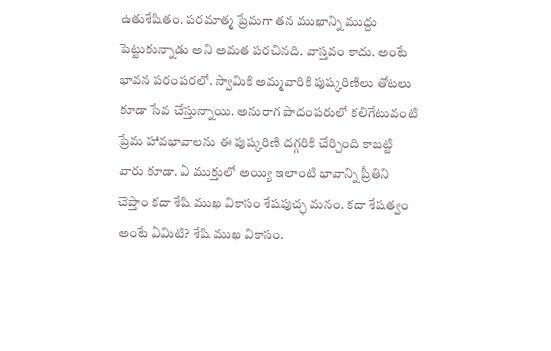ఉతుశేషితం. పరమాత్మ ప్రేమగా తన ముఖాన్ని ముద్దు పెట్టుకున్నాడు అని అమత పరచినది. వాస్తవం కాదు. అంటే భావన పరంపరలో. స్వామికి అమ్మవారికి పుష్కరిణిలు తోటలు కూడా సేవ చేస్తున్నాయి. అనురాగ పాదంపరులో కలిగేటువంటి ప్రేమ హావభావాలను ఈ పుష్కరిణి దగ్గరికి చేర్చింది కాబట్టి వారు కూడా. ఏ ముక్తులో అయ్యి ఇలాంటి భావాన్ని ప్రీతిని చెప్తాం కదా శేషి ముఖ వికాసం శేషపుచ్ఛ మనం. కదా శేషత్వం అంటే ఏమిటి? శేషి ముఖ వికాసం.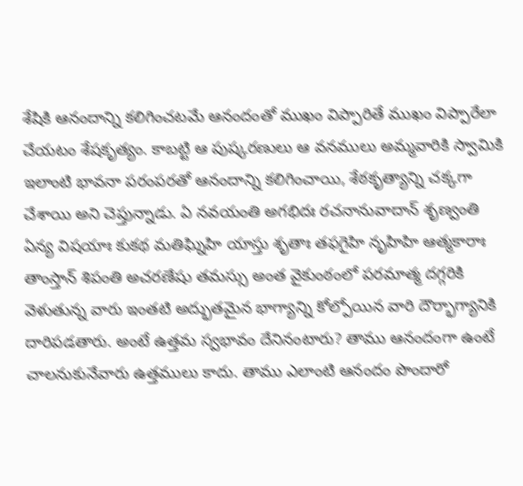శేషికి ఆనందాన్ని కలిగించటమే ఆనందంతో ముఖం విప్పారితే ముఖం విప్పారేలా చేయటం శేషకృత్యం. కాబట్టి ఆ పుష్కరణులు ఆ వనములు అమ్మవారికి స్వామికి ఇలాంటి భావనా పరంపరతో ఆనందాన్ని కలిగించాయి, శేఠకృత్యాన్ని చక్కగా చేశాయి అని చెప్తున్నాడు. ఏ నవయంతి అగభిదః రచనానువాదాన్ శృణ్వంతి ఏన్య విషయాః కుకథ మతిఘ్నిహి యాస్తు శృతాః తఫగైహి నృహిహి ఆత్మకారాః తాంస్తాన్ శిపంతి అచరణేషు తమస్సు అంత వైకుంఠంలో పరమాత్మ దగ్గరికి వెళుతున్న వారు ఇంతటి అద్భుతమైన భాగ్యాన్ని కోల్పోయిన వారి దౌర్భాగ్యానికి దారిపడతారు. అంటే ఉత్తమ స్వభావం దేనినంటారు? తాము ఆనందంగా ఉంటే చాలనుకునేవారు ఉత్తములు కాదు. తాము ఎలాంటి ఆనందం పొందారో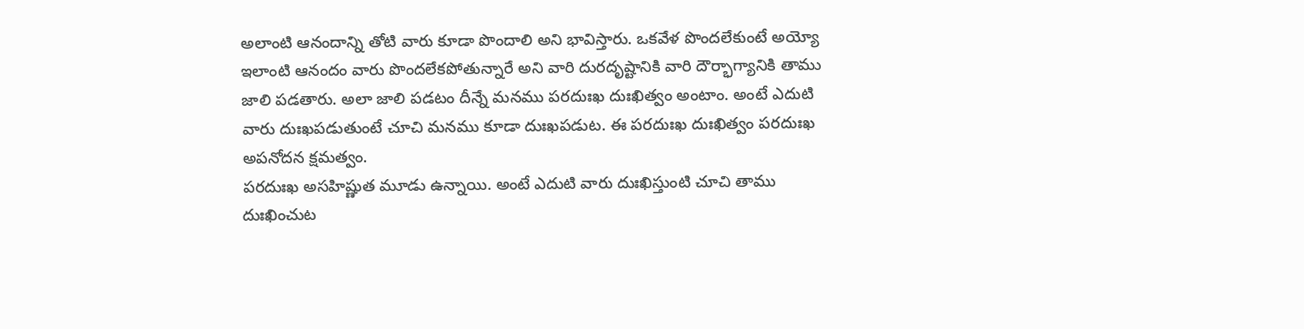అలాంటి ఆనందాన్ని తోటి వారు కూడా పొందాలి అని భావిస్తారు. ఒకవేళ పొందలేకుంటే అయ్యో ఇలాంటి ఆనందం వారు పొందలేకపోతున్నారే అని వారి దురదృష్టానికి వారి దౌర్భాగ్యానికి తాము జాలి పడతారు. అలా జాలి పడటం దీన్నే మనము పరదుఃఖ దుఃఖిత్వం అంటాం. అంటే ఎదుటి వారు దుఃఖపడుతుంటే చూచి మనము కూడా దుఃఖపడుట. ఈ పరదుఃఖ దుఃఖిత్వం పరదుఃఖ అపనోదన క్షమత్వం.
పరదుఃఖ అసహిష్ణుత మూడు ఉన్నాయి. అంటే ఎదుటి వారు దుఃఖిస్తుంటి చూచి తాము దుఃఖించుట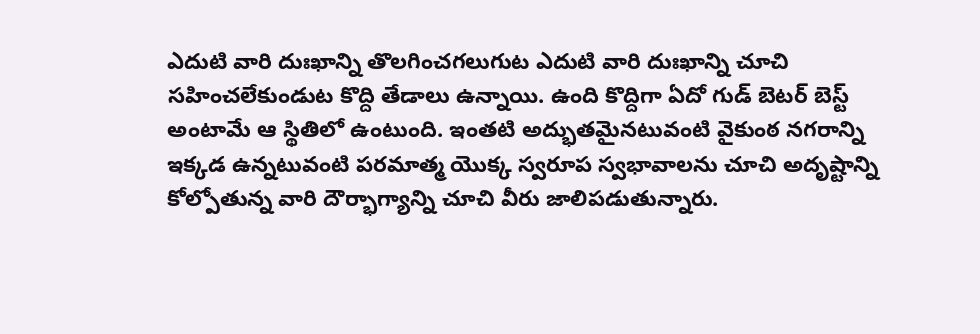ఎదుటి వారి దుఃఖాన్ని తొలగించగలుగుట ఎదుటి వారి దుఃఖాన్ని చూచి సహించలేకుండుట కొద్ది తేడాలు ఉన్నాయి. ఉంది కొద్దిగా ఏదో గుడ్ బెటర్ బెస్ట్ అంటామే ఆ స్థితిలో ఉంటుంది. ఇంతటి అద్భుతమైనటువంటి వైకుంఠ నగరాన్ని ఇక్కడ ఉన్నటువంటి పరమాత్మ యొక్క స్వరూప స్వభావాలను చూచి అదృష్టాన్ని కోల్పోతున్న వారి దౌర్భాగ్యాన్ని చూచి వీరు జాలిపడుతున్నారు.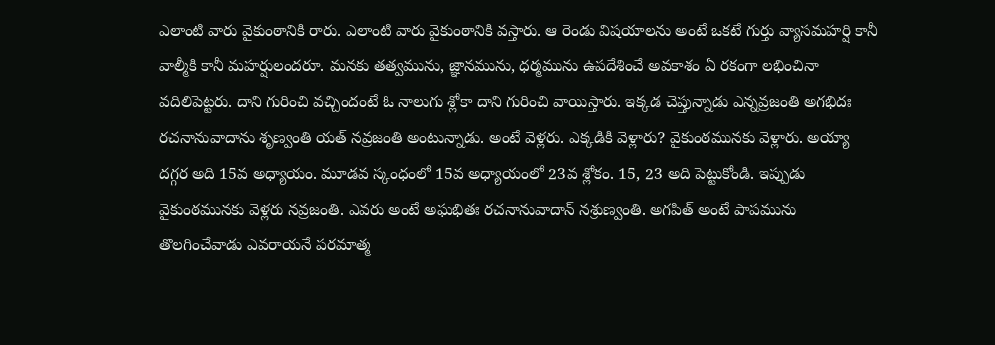ఎలాంటి వారు వైకుంఠానికి రారు. ఎలాంటి వారు వైకుంఠానికి వస్తారు. ఆ రెండు విషయాలను అంటే ఒకటే గుర్తు వ్యాసమహర్షి కానీ వాల్మీకి కానీ మహర్షులందరూ. మనకు తత్వమును, జ్ఞానమును, ధర్మమును ఉపదేశించే అవకాశం ఏ రకంగా లభించినా వదిలిపెట్టరు. దాని గురించి వచ్చిందంటే ఓ నాలుగు శ్లోకా దాని గురించి వాయిస్తారు. ఇక్కడ చెప్తున్నాడు ఎన్నవ్రజంతి అగభిదః రచనానువాదాను శృణ్వంతి యత్ నవ్రజంతి అంటున్నాడు. అంటే వెళ్లరు. ఎక్కడికి వెళ్లారు? వైకుంఠమునకు వెళ్లారు. అయ్యా దగ్గర అది 15వ అధ్యాయం. మూడవ స్కంధంలో 15వ అధ్యాయంలో 23వ శ్లోకం. 15, 23 అది పెట్టుకోండి. ఇప్పుడు వైకుంఠమునకు వెళ్లరు నవ్రజంతి. ఎవరు అంటే అఘభితః రచనానువాదాన్ నశ్రుణ్వంతి. అగపిత్ అంటే పాపమును తొలగించేవాడు ఎవరాయనే పరమాత్మ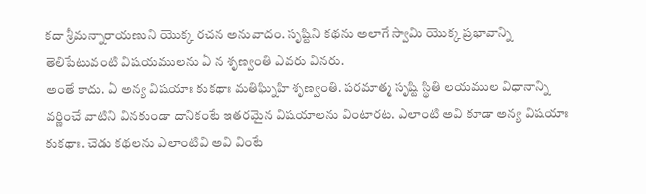కదా శ్రీమన్నారాయణుని యొక్క రచన అనువాదం. సృష్టిని కథను అలాగే స్వామి యొక్క ప్రభావాన్ని తెలిపేటువంటి విషయములను ఏ న శృణ్వంతి ఎవరు వినరు.
అంతే కాదు. ఏ అన్య విషయాః కుకథాః మతిఘ్నిహి శృణ్వంతి. పరమాత్మ సృష్టి స్థితి లయముల విధానాన్ని వర్ణించే వాటిని వినకుండా దానికంటే ఇతరమైన విషయాలను వింటారట. ఎలాంటి అవి కూడా అన్య విషయాః కుకథాః. చెడు కథలను ఎలాంటివి అవి వింటే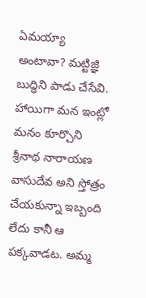ఏమయ్యా అంటావా? మట్టిజ్ఞి బుద్ధిని పాడు చేసేవి. హాయిగా మన ఇంట్లో మనం కూర్చొని శ్రీనాథ నారాయణ వాసుదేవ అని స్తోత్రం చేయకున్నా ఇబ్బంది లేదు కానీ ఆ పక్కవాడట. అమ్మ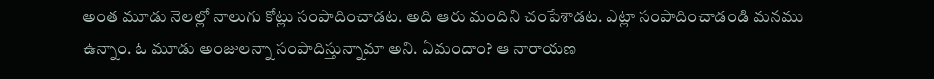అంత మూడు నెలల్లో నాలుగు కోట్లు సంపాదించాడట. అది ఆరు మందిని చంపేశాడట. ఎట్లా సంపాదించాడండి మనము ఉన్నాం. ఓ మూడు అంజులన్నా సంపాదిస్తున్నామా అని. ఏమందాం? ఆ నారాయణ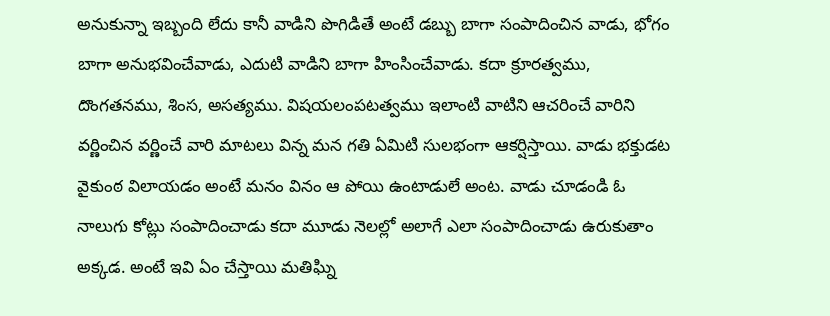అనుకున్నా ఇబ్బంది లేదు కానీ వాడిని పొగిడితే అంటే డబ్బు బాగా సంపాదించిన వాడు, భోగం బాగా అనుభవించేవాడు, ఎదుటి వాడిని బాగా హింసించేవాడు. కదా క్రూరత్వము, దొంగతనము, శింస, అసత్యము. విషయలంపటత్వము ఇలాంటి వాటిని ఆచరించే వారిని వర్ణించిన వర్ణించే వారి మాటలు విన్న మన గతి ఏమిటి సులభంగా ఆకర్షిస్తాయి. వాడు భక్తుడట వైకుంఠ విలాయడం అంటే మనం వినం ఆ పోయి ఉంటాడులే అంట. వాడు చూడండి ఓ నాలుగు కోట్లు సంపాదించాడు కదా మూడు నెలల్లో అలాగే ఎలా సంపాదించాడు ఉరుకుతాం అక్కడ. అంటే ఇవి ఏం చేస్తాయి మతిఘ్ని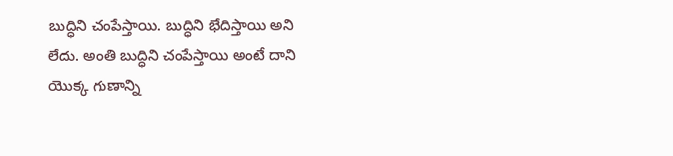బుద్ధిని చంపేస్తాయి. బుద్ధిని భేదిస్తాయి అని లేదు. అంతి బుద్ధిని చంపేస్తాయి అంటే దాని యొక్క గుణాన్ని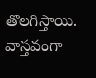తొలగిస్తాయి. వాస్తవంగా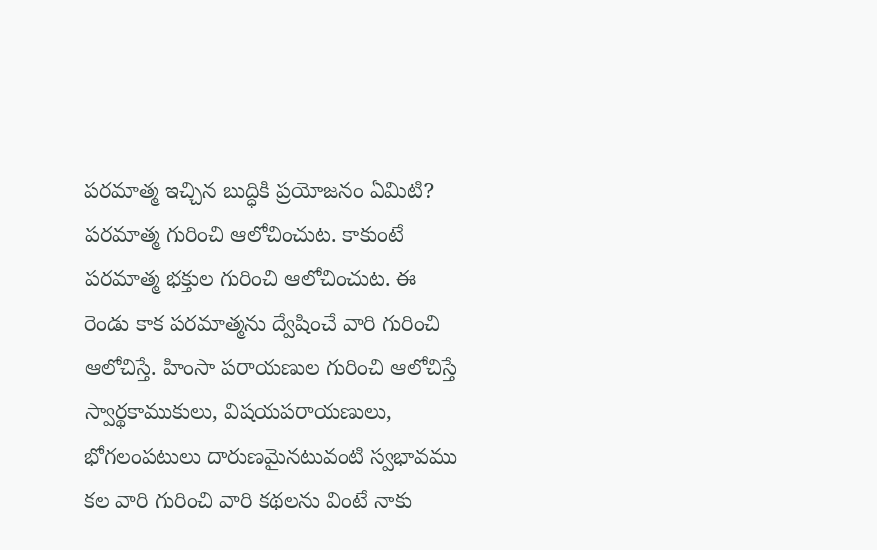పరమాత్మ ఇచ్చిన బుద్ధికి ప్రయోజనం ఏమిటి? పరమాత్మ గురించి ఆలోచించుట. కాకుంటే పరమాత్మ భక్తుల గురించి ఆలోచించుట. ఈ రెండు కాక పరమాత్మను ద్వేషించే వారి గురించి ఆలోచిస్తే. హింసా పరాయణుల గురించి ఆలోచిస్తే స్వార్థకాముకులు, విషయపరాయణులు, భోగలంపటులు దారుణమైనటువంటి స్వభావము కల వారి గురించి వారి కథలను వింటే నాకు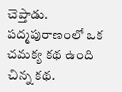చెప్తాడు.
పద్మపురాణంలో ఒక చమక్య కథ ఉంది చిన్న కథ.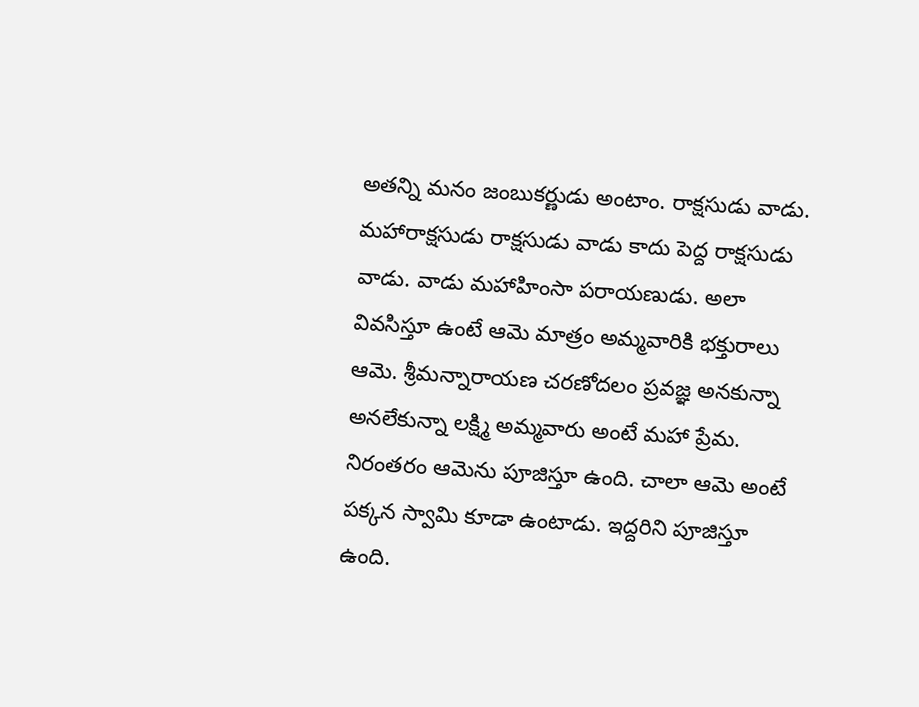అతన్ని మనం జంబుకర్ణుడు అంటాం. రాక్షసుడు వాడు. మహారాక్షసుడు రాక్షసుడు వాడు కాదు పెద్ద రాక్షసుడు వాడు. వాడు మహాహింసా పరాయణుడు. అలా వివసిస్తూ ఉంటే ఆమె మాత్రం అమ్మవారికి భక్తురాలు ఆమె. శ్రీమన్నారాయణ చరణోదలం ప్రవజ్ఞ అనకున్నా అనలేకున్నా లక్ష్మి అమ్మవారు అంటే మహా ప్రేమ. నిరంతరం ఆమెను పూజిస్తూ ఉంది. చాలా ఆమె అంటే పక్కన స్వామి కూడా ఉంటాడు. ఇద్దరిని పూజిస్తూ ఉంది.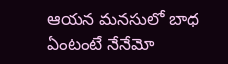ఆయన మనసులో బాధ ఏంటంటే నేనేమో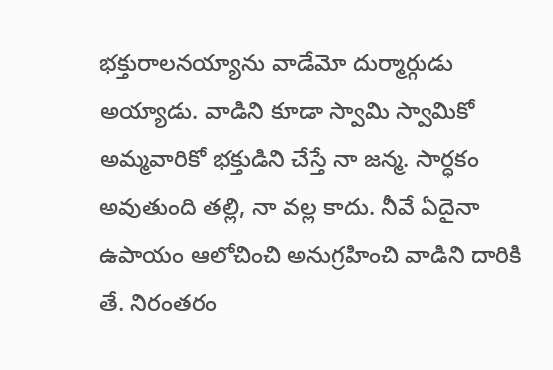భక్తురాలనయ్యాను వాడేమో దుర్మార్గుడు అయ్యాడు. వాడిని కూడా స్వామి స్వామికో అమ్మవారికో భక్తుడిని చేస్తే నా జన్మ. సార్ధకం అవుతుంది తల్లి, నా వల్ల కాదు. నీవే ఏదైనా ఉపాయం ఆలోచించి అనుగ్రహించి వాడిని దారికి తే. నిరంతరం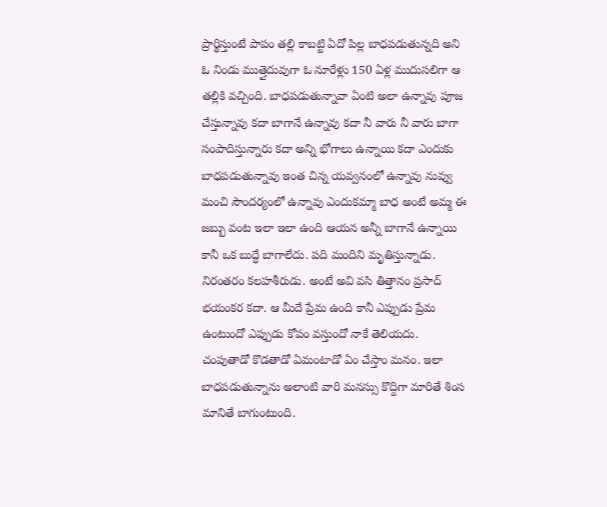ప్రార్థిస్తుంటే పాపం తల్లి కాబట్టి ఏదో పిల్ల బాధపడుతున్నది అని ఓ నిండు ముత్తైదువుగా ఓ నూరేళ్లు 150 ఏళ్ల ముదుసలిగా ఆ తల్లికి వచ్చింది. బాధపడుతున్నావా ఏంటి అలా ఉన్నావు పూజ చేస్తున్నావు కదా బాగానే ఉన్నావు కదా నీ వారు నీ వారు బాగా సంపాదిస్తున్నారు కదా అన్ని భోగాలు ఉన్నాయి కదా ఎందుకు బాధపడుతున్నావు ఇంత చిన్న యవ్వనంలో ఉన్నావు నువ్వు మంచి సౌందర్యంలో ఉన్నావు ఎందుకమ్మా బాధ అంటే అమ్మ ఈ జబ్బు వంట ఇలా ఇలా ఉంది ఆయన అన్నీ బాగానే ఉన్నాయి కానీ ఒక బుద్ధే బాగాలేదు. పది మందిని మృతిస్తున్నాడు. నిరంతరం కలహశీరుడు. అంటే అవి వసి తిత్తానం ప్రసాద్ భయంకర కదా. ఆ మీదే ప్రేమ ఉంది కానీ ఎప్పుడు ప్రేమ ఉంటుందో ఎప్పుడు కోపం వస్తుందో నాకే తెలియదు. చంపుతాడో కొడతాడో ఏమంటాడో ఏం చేస్తాం మనం. ఇలా బాధపడుతున్నాను అలాంటి వారి మనస్సు కొద్దిగా మారితే శింస మానితే బాగుంటుంది.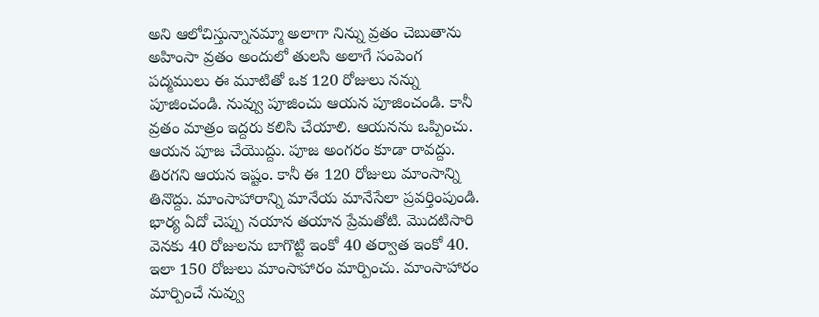అని ఆలోచిస్తున్నానమ్మా అలాగా నిన్ను వ్రతం చెబుతాను అహింసా వ్రతం అందులో తులసి అలాగే సంపెంగ పద్మములు ఈ మూటితో ఒక 120 రోజులు నన్ను పూజించండి. నువ్వు పూజించు ఆయన పూజించండి. కానీ వ్రతం మాత్రం ఇద్దరు కలిసి చేయాలి. ఆయనను ఒప్పించు. ఆయన పూజ చేయొద్దు. పూజ అంగరం కూడా రావద్దు. తిరగని ఆయన ఇష్టం. కానీ ఈ 120 రోజులు మాంసాన్ని తినొద్దు. మాంసాహారాన్ని మానేయ మానేసేలా ప్రవర్తింపుండి. భార్య ఏదో చెప్పు నయాన తయాన ప్రేమతోటి. మొదటిసారి వెనకు 40 రోజులను బాగొట్టి ఇంకో 40 తర్వాత ఇంకో 40.
ఇలా 150 రోజులు మాంసాహారం మార్పించు. మాంసాహారం మార్పించే నువ్వు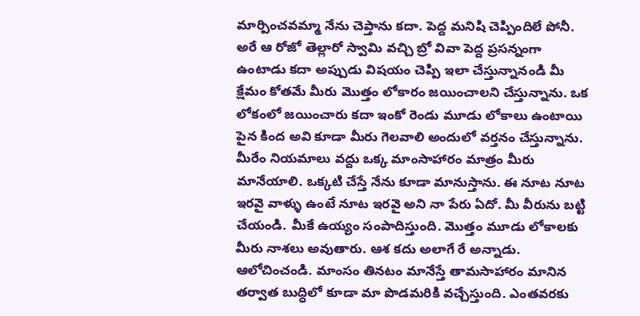మార్పించవమ్మా నేను చెప్తాను కదా. పెద్ద మనిషి చెప్పిందిలే పోనీ. అరే ఆ రోజో తెల్లారో స్వామి వచ్చి బ్రో వివా పెద్ద ప్రసన్నంగా ఉంటాడు కదా అప్పుడు విషయం చెప్పి ఇలా చేస్తున్నానండి మీ క్షేమం కోతమే మీరు మొత్తం లోకారం జయించాలని చేస్తున్నాను. ఒక లోకంలో జయించారు కదా ఇంకో రెండు మూడు లోకాలు ఉంటాయి పైన కింద అవి కూడా మీరు గెలవాలి అందులో వర్తనం చేస్తున్నాను. మీరేం నియమాలు వద్దు ఒక్క మాంసాహారం మాత్రం మీరు మానేయాలి. ఒక్కటి చేస్తే నేను కూడా మానుస్తాను. ఈ నూట నూట ఇరవై వాళ్ళు ఉంటే నూట ఇరవై అని నా పేరు ఏదో. మీ వీరును బట్టి చేయండి. మీకే ఉయ్యం సంపాదిస్తుంది. మొత్తం మూడు లోకాలకు మీరు నాశలు అవుతారు. ఆశ కదు అలాగే రే అన్నాడు. ఆలోచించండి. మాంసం తినటం మానేస్తే తామసాహారం మానిన తర్వాత బుద్ధిలో కూడా మా పొడమరికి వచ్చేస్తుంది. ఎంతవరకు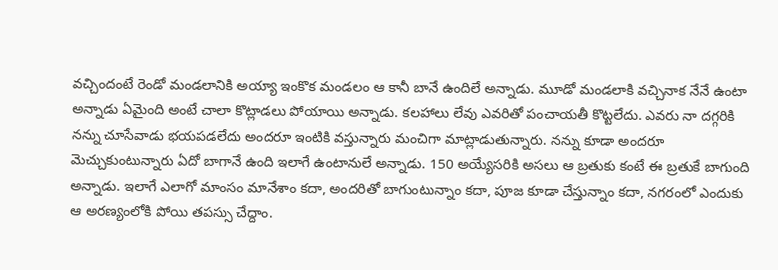వచ్చిందంటే రెండో మండలానికి అయ్యా ఇంకొక మండలం ఆ కానీ బానే ఉందిలే అన్నాడు. మూడో మండలాకి వచ్చినాక నేనే ఉంటా అన్నాడు ఏమైంది అంటే చాలా కొట్లాడలు పోయాయి అన్నాడు. కలహాలు లేవు ఎవరితో పంచాయతీ కొట్టలేదు. ఎవరు నా దగ్గరికి నన్ను చూసేవాడు భయపడలేదు అందరూ ఇంటికి వస్తున్నారు మంచిగా మాట్లాడుతున్నారు. నన్ను కూడా అందరూ మెచ్చుకుంటున్నారు ఏదో బాగానే ఉంది ఇలాగే ఉంటానులే అన్నాడు. 150 అయ్యేసరికి అసలు ఆ బ్రతుకు కంటే ఈ బ్రతుకే బాగుంది అన్నాడు. ఇలాగే ఎలాగో మాంసం మానేశాం కదా, అందరితో బాగుంటున్నాం కదా, పూజ కూడా చేస్తున్నాం కదా, నగరంలో ఎందుకు ఆ అరణ్యంలోకి పోయి తపస్సు చేద్దాం.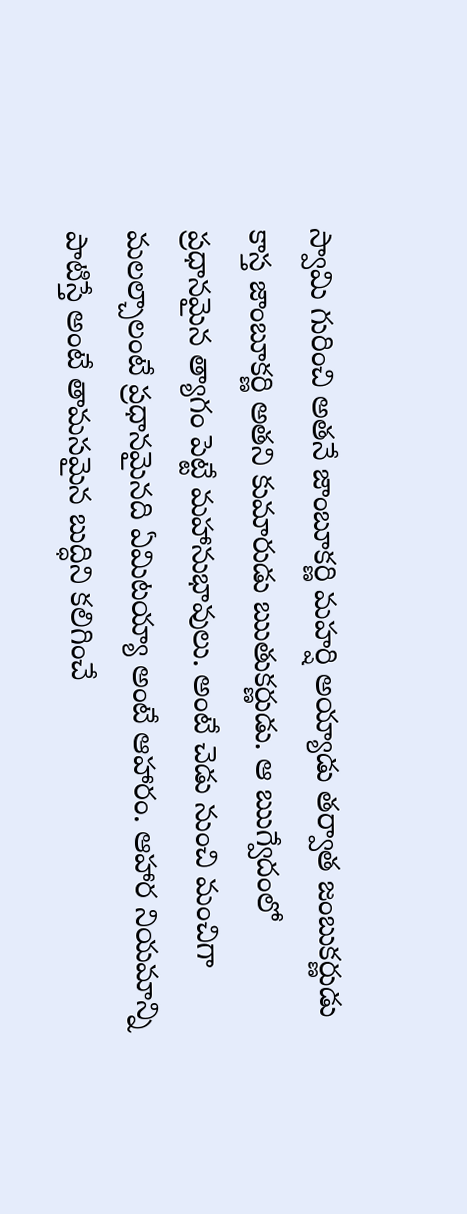స్వామి గురించి అతనే జాంబూకర్ణి మహర్షి అయ్యాడు తర్వాత జంబుకర్ణుడు కాస్త జాంబూకర్ణి అతని కుమారుడు ఋతుకర్ణుడు. ఆ ఋగ్వేదంలో ప్రధానమైన త్యాగం పెట్టే మహానుభావులు. అంటే చెడు నుంచి మంచిగా మలల్చాలంటే ప్రధానమైనది ఏమిటయ్యా అంటే ఆహారం. ఆహార నియమాన్ని పాటిస్తే అంటే తామసమైన బుద్ధిని కలిగించే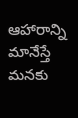ఆహారాన్ని మానేస్తే మనకు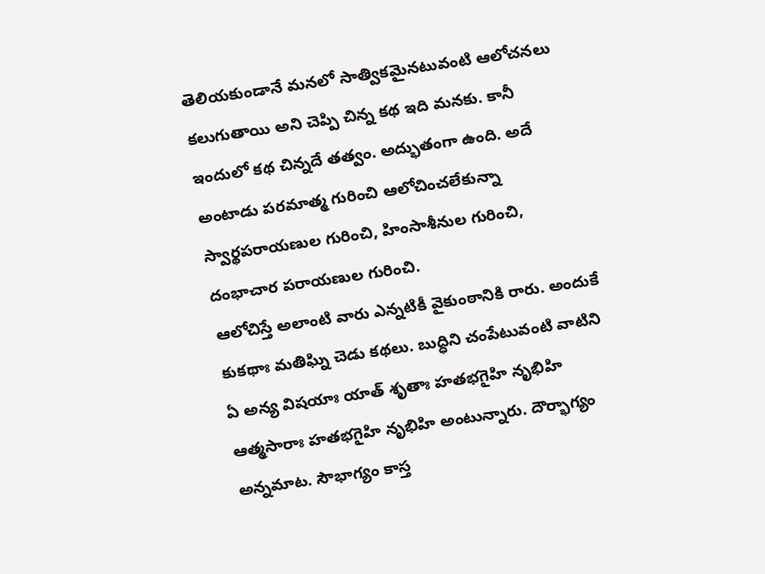తెలియకుండానే మనలో సాత్వికమైనటువంటి ఆలోచనలు కలుగుతాయి అని చెప్పి చిన్న కథ ఇది మనకు. కానీ ఇందులో కథ చిన్నదే తత్వం. అద్భుతంగా ఉంది. అదే అంటాడు పరమాత్మ గురించి ఆలోచించలేకున్నా స్వార్థపరాయణుల గురించి, హింసాశీనుల గురించి, దంభాచార పరాయణుల గురించి.
ఆలోచిస్తే అలాంటి వారు ఎన్నటికీ వైకుంఠానికి రారు. అందుకే కుకథాః మతిఘ్ని చెడు కథలు. బుద్ధిని చంపేటువంటి వాటిని ఏ అన్య విషయాః యాత్ శృతాః హతభగైహి నృభిహి ఆత్మసారాః హతభగైహి నృభిహి అంటున్నారు. దౌర్భాగ్యం అన్నమాట. సౌభాగ్యం కాస్త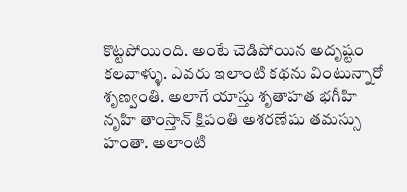కొట్టపోయింది. అంటే చెడిపోయిన అదృష్టం కలవాళ్ళు. ఎవరు ఇలాంటి కథను వింటున్నారో శృణ్వంతి. అలాగే యాస్తు శృతాహత భగీహి నృహి తాంస్తాన్ క్షిపంతి అశరణేషు తమస్సు హంతా. అలాంటి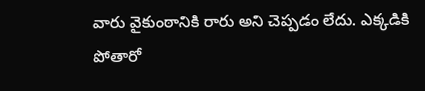వారు వైకుంఠానికి రారు అని చెప్పడం లేదు. ఎక్కడికి పోతారో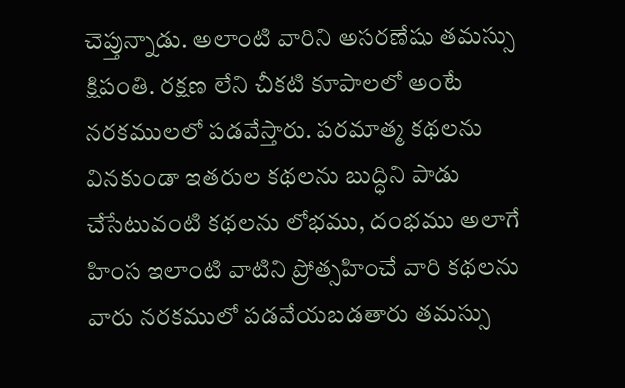చెప్తున్నాడు. అలాంటి వారిని అసరణేషు తమస్సు క్షిపంతి. రక్షణ లేని చీకటి కూపాలలో అంటే నరకములలో పడవేస్తారు. పరమాత్మ కథలను వినకుండా ఇతరుల కథలను బుద్ధిని పాడు చేసేటువంటి కథలను లోభము, దంభము అలాగే హింస ఇలాంటి వాటిని ప్రోత్సహించే వారి కథలను వారు నరకములో పడవేయబడతారు తమస్సు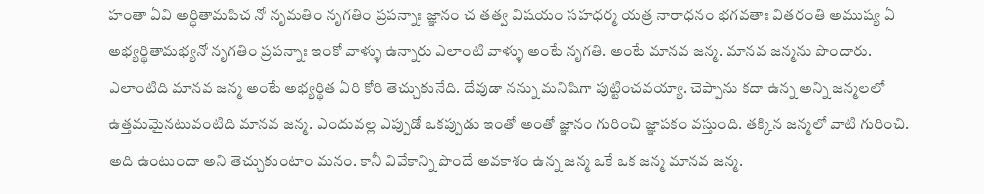హంతా ఏవి అర్ధితామపిచ నో నృమతిం నృగతిం ప్రపన్నాః జ్ఞానం చ తత్వ విషయం సహధర్మ యత్ర నారాధనం భగవతాః వితరంతి అముష్య ఏ అభ్యర్థితామభ్యనో నృగతిం ప్రపన్నాః ఇంకో వాళ్ళు ఉన్నారు ఎలాంటి వాళ్ళు అంటే నృగతి. అంటే మానవ జన్మ. మానవ జన్మను పొందారు. ఎలాంటిది మానవ జన్మ అంటే అభ్యర్థిత ఏరి కోరి తెచ్చుకునేది. దేవుడా నన్ను మనిషిగా పుట్టించవయ్యా. చెప్పాను కదా ఉన్న అన్ని జన్మలలో ఉత్తమమైనటువంటిది మానవ జన్మ. ఎందువల్ల ఎప్పుడో ఒకప్పుడు ఇంతో అంతో జ్ఞానం గురించి జ్ఞాపకం వస్తుంది. తక్కిన జన్మలో వాటి గురించి.
అది ఉంటుందా అని తెచ్చుకుంటాం మనం. కానీ వివేకాన్ని పొందే అవకాశం ఉన్న జన్మ ఒకే ఒక జన్మ మానవ జన్మ.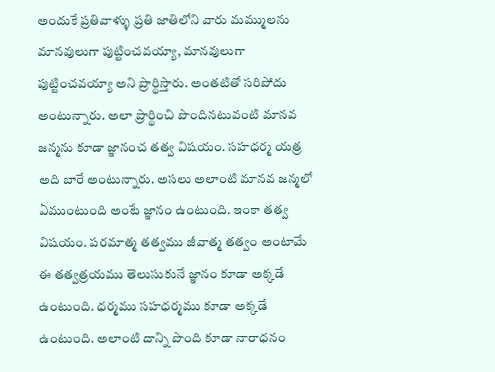అందుకే ప్రతివాళ్ళు ప్రతి జాతిలోని వారు మమ్ములను మానవులుగా పుట్టించవయ్యా, మానవులుగా పుట్టించవయ్యా అని ప్రార్థిస్తారు. అంతటితో సరిపోదు అంటున్నారు. అలా ప్రార్థించి పొందినటువంటి మానవ జన్మను కూడా జ్ఞానంచ తత్వ విషయం. సహధర్మ యత్ర అది బారే అంటున్నారు. అసలు అలాంటి మానవ జన్మలో ఏముంటుంది అంటే జ్ఞానం ఉంటుంది. ఇంకా తత్వ విషయం. పరమాత్మ తత్వము జీవాత్మ తత్వం అంటామే ఈ తత్వత్రయము తెలుసుకునే జ్ఞానం కూడా అక్కడే ఉంటుంది. ధర్మము సహధర్మము కూడా అక్కడే ఉంటుంది. అలాంటి దాన్ని పొంది కూడా నారాధనం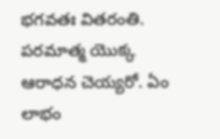భగవతః వితరంతి. పరమాత్మ యొక్క ఆరాధన చెయ్యరో. ఏం లాభం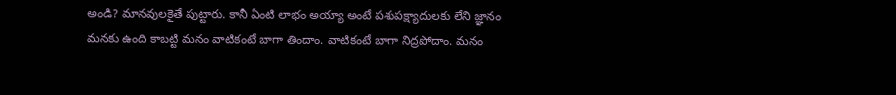అండి? మానవులకైతే పుట్టారు. కానీ ఏంటి లాభం అయ్యా అంటే పశుపక్ష్యాదులకు లేని జ్ఞానం మనకు ఉంది కాబట్టి మనం వాటికంటే బాగా తిందాం. వాటికంటే బాగా నిద్రపోదాం. మనం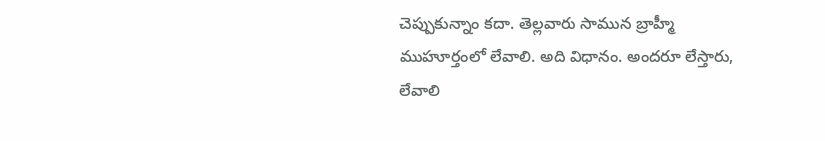చెప్పుకున్నాం కదా. తెల్లవారు సామున బ్రాహ్మీ ముహూర్తంలో లేవాలి. అది విధానం. అందరూ లేస్తారు, లేవాలి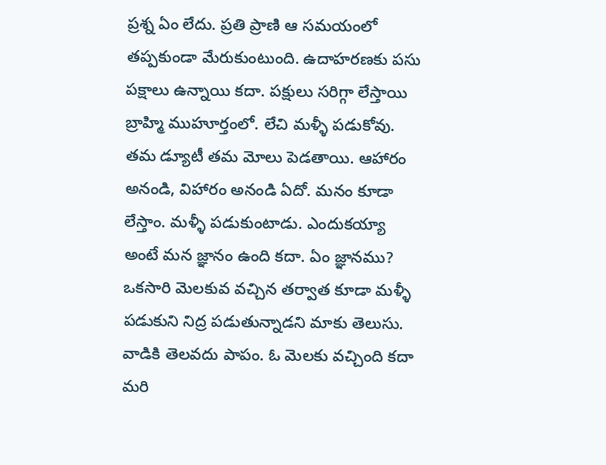ప్రశ్న ఏం లేదు. ప్రతి ప్రాణి ఆ సమయంలో తప్పకుండా మేరుకుంటుంది. ఉదాహరణకు పసు పక్షాలు ఉన్నాయి కదా. పక్షులు సరిగ్గా లేస్తాయి బ్రాహ్మి ముహూర్తంలో. లేచి మళ్ళీ పడుకోవు. తమ డ్యూటీ తమ మోలు పెడతాయి. ఆహారం అనండి, విహారం అనండి ఏదో. మనం కూడా లేస్తాం. మళ్ళీ పడుకుంటాడు. ఎందుకయ్యా అంటే మన జ్ఞానం ఉంది కదా. ఏం జ్ఞానము? ఒకసారి మెలకువ వచ్చిన తర్వాత కూడా మళ్ళీ పడుకుని నిద్ర పడుతున్నాడని మాకు తెలుసు. వాడికి తెలవదు పాపం. ఓ మెలకు వచ్చింది కదా మరి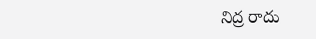నిద్ర రాదు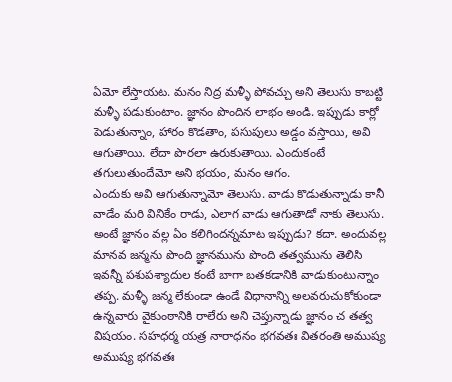ఏమో లేస్తాయట. మనం నిద్ర మళ్ళీ పోవచ్చు అని తెలుసు కాబట్టి మళ్ళీ పడుకుంటాం. జ్ఞానం పొందిన లాభం అండి. ఇప్పుడు కార్లో పెడుతున్నాం, హారం కొడతాం, పసుపులు అడ్డం వస్తాయి, అవి ఆగుతాయి. లేదా పొరలా ఉరుకుతాయి. ఎందుకంటే తగులుతుందేమో అని భయం, మనం ఆగం.
ఎందుకు అవి ఆగుతున్నామో తెలుసు. వాడు కొడుతున్నాడు కానీ వాడేం మరి వినికేం రాడు, ఎలాగ వాడు ఆగుతాడో నాకు తెలుసు. అంటే జ్ఞానం వల్ల ఏం కలిగిందన్నమాట ఇప్పుడు? కదా. అందువల్ల మానవ జన్మను పొంది జ్ఞానమును పొంది తత్వమును తెలిసి ఇవన్నీ పశుపశ్యాదుల కంటే బాగా బతకడానికి వాడుకుంటున్నాం తప్ప. మళ్ళీ జన్మ లేకుండా ఉండే విధానాన్ని అలవరుచుకోకుండా ఉన్నవారు వైకుంఠానికి రాలేరు అని చెప్తున్నాడు జ్ఞానం చ తత్వ విషయం. సహధర్మ యత్ర నారాధనం భగవతః వితరంతి అముష్య అముష్య భగవతః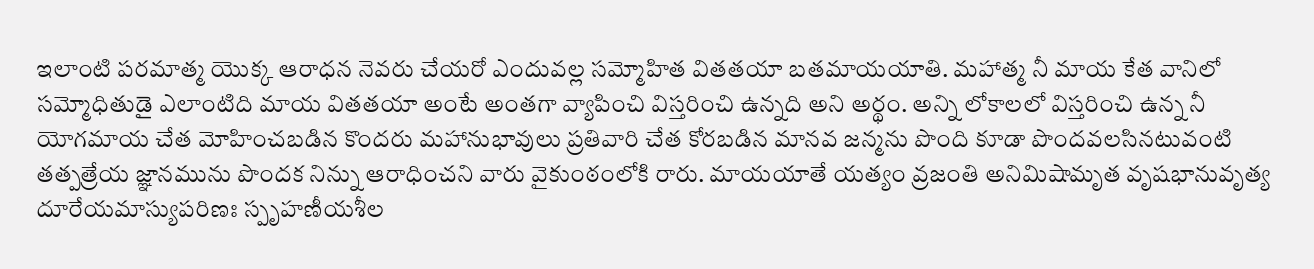ఇలాంటి పరమాత్మ యొక్క ఆరాధన నెవరు చేయరో ఎందువల్ల సమ్మోహిత వితతయా బతమాయయాతి. మహాత్మ నీ మాయ కేత వానిలో సమ్మోధితుడై ఎలాంటిది మాయ వితతయా అంటే అంతగా వ్యాపించి విస్తరించి ఉన్నది అని అర్థం. అన్ని లోకాలలో విస్తరించి ఉన్న నీ యోగమాయ చేత మోహించబడిన కొందరు మహానుభావులు ప్రతివారి చేత కోరబడిన మానవ జన్మను పొంది కూడా పొందవలసినటువంటి తత్పత్రేయ జ్ఞానమును పొందక నిన్ను ఆరాధించని వారు వైకుంఠంలోకి రారు. మాయయాతే యత్యం వ్రజంతి అనిమిషామృత వృషభానువృత్య దూరేయమాస్యుపరిణః స్పృహణీయశీల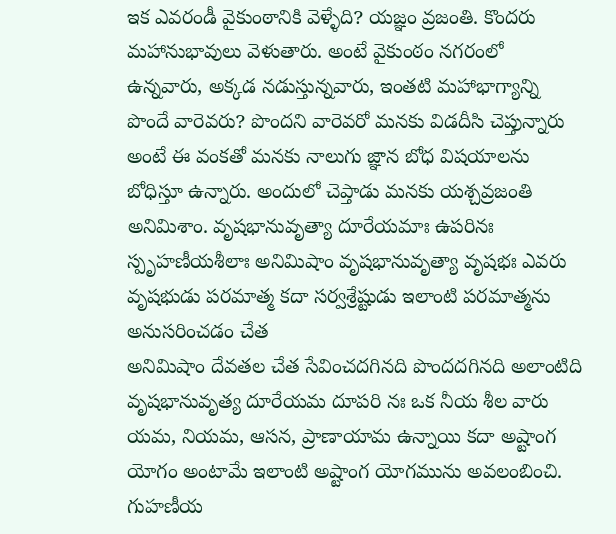ఇక ఎవరండీ వైకుంఠానికి వెళ్ళేది? యజ్ఞం వ్రజంతి. కొందరు మహానుభావులు వెళుతారు. అంటే వైకుంఠం నగరంలో ఉన్నవారు, అక్కడ నడుస్తున్నవారు, ఇంతటి మహాభాగ్యాన్ని పొందే వారెవరు? పొందని వారెవరో మనకు విడదీసి చెప్తున్నారు అంటే ఈ వంకతో మనకు నాలుగు జ్ఞాన బోధ విషయాలను బోధిస్తూ ఉన్నారు. అందులో చెప్తాడు మనకు యశ్చవ్రజంతి అనిమిశాం. వృషభానువృత్యా దూరేయమాః ఉపరినః స్పృహణీయశీలాః అనిమిషాం వృషభానువృత్యా వృషభః ఎవరు వృషభుడు పరమాత్మ కదా సర్వశ్రేష్టుడు ఇలాంటి పరమాత్మను అనుసరించడం చేత
అనిమిషాం దేవతల చేత సేవించదగినది పొందదగినది అలాంటిది వృషభానువృత్య దూరేయమ దూపరి నః ఒక నీయ శీల వారు యమ, నియమ, ఆసన, ప్రాణాయామ ఉన్నాయి కదా అష్టాంగ యోగం అంటామే ఇలాంటి అష్టాంగ యోగమును అవలంబించి. గుహణీయ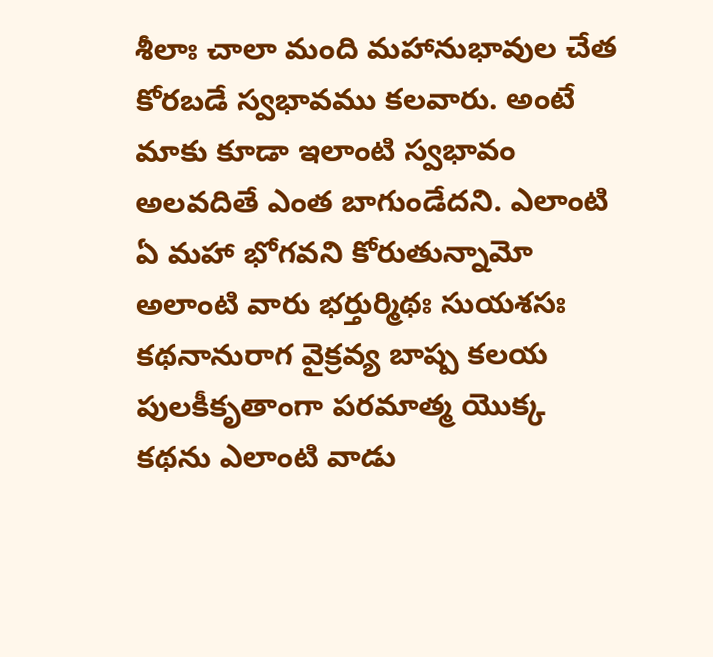శీలాః చాలా మంది మహానుభావుల చేత కోరబడే స్వభావము కలవారు. అంటే మాకు కూడా ఇలాంటి స్వభావం అలవదితే ఎంత బాగుండేదని. ఎలాంటి ఏ మహా భోగవని కోరుతున్నామో అలాంటి వారు భర్తుర్మిథః సుయశసః కథనానురాగ వైక్రవ్య బాష్ప కలయ పులకీకృతాంగా పరమాత్మ యొక్క కథను ఎలాంటి వాడు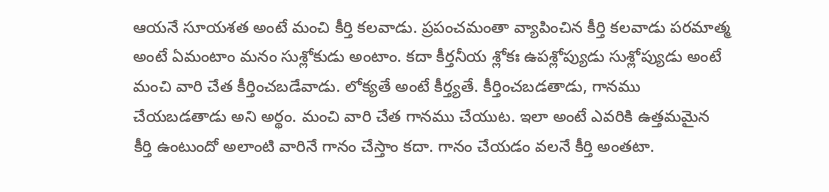ఆయనే సూయశత అంటే మంచి కీర్తి కలవాడు. ప్రపంచమంతా వ్యాపించిన కీర్తి కలవాడు పరమాత్మ అంటే ఏమంటాం మనం సుశ్లోకుడు అంటాం. కదా కీర్తనీయ శ్లోకః ఉపశ్లోప్యుడు సుశ్లోప్యుడు అంటే మంచి వారి చేత కీర్తించబడేవాడు. లోక్యతే అంటే కీర్త్యతే. కీర్తించబడతాడు, గానము చేయబడతాడు అని అర్థం. మంచి వారి చేత గానము చేయుట. ఇలా అంటే ఎవరికి ఉత్తమమైన కీర్తి ఉంటుందో అలాంటి వారినే గానం చేస్తాం కదా. గానం చేయడం వలనే కీర్తి అంతటా.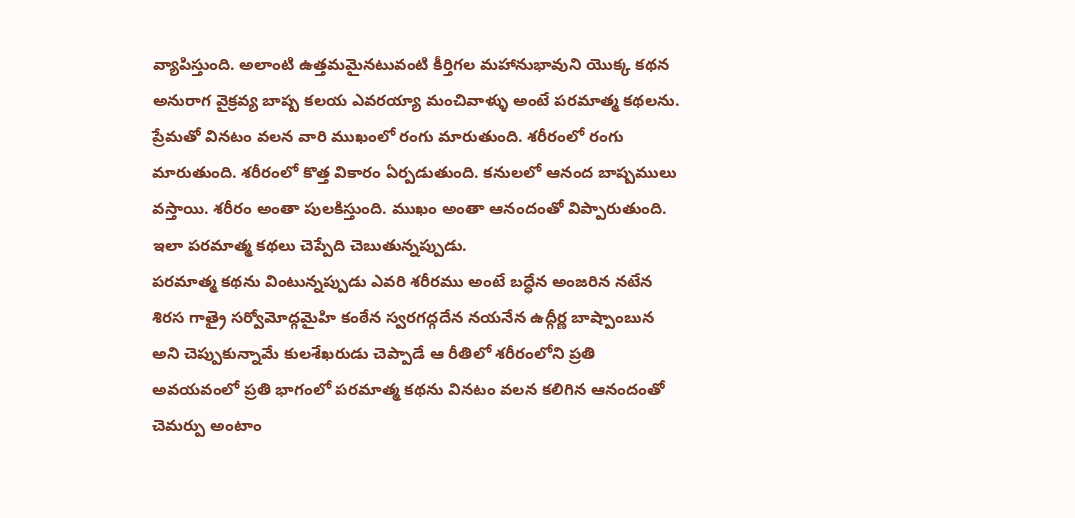వ్యాపిస్తుంది. అలాంటి ఉత్తమమైనటువంటి కీర్తిగల మహానుభావుని యొక్క కథన అనురాగ వైక్రవ్య బాష్ప కలయ ఎవరయ్యా మంచివాళ్ళు అంటే పరమాత్మ కథలను. ప్రేమతో వినటం వలన వారి ముఖంలో రంగు మారుతుంది. శరీరంలో రంగు మారుతుంది. శరీరంలో కొత్త వికారం ఏర్పడుతుంది. కనులలో ఆనంద బాష్పములు వస్తాయి. శరీరం అంతా పులకిస్తుంది. ముఖం అంతా ఆనందంతో విప్పారుతుంది. ఇలా పరమాత్మ కథలు చెప్పేది చెబుతున్నప్పుడు.
పరమాత్మ కథను వింటున్నప్పుడు ఎవరి శరీరము అంటే బద్ధేన అంజరిన నటేన శిరస గాత్రై సర్వోమోద్గమైహి కంఠేన స్వరగద్గదేన నయనేన ఉద్గీర్ణ బాష్పాంబున అని చెప్పుకున్నామే కులశేఖరుడు చెప్పాడే ఆ రీతిలో శరీరంలోని ప్రతి అవయవంలో ప్రతి భాగంలో పరమాత్మ కథను వినటం వలన కలిగిన ఆనందంతో చెమర్పు అంటాం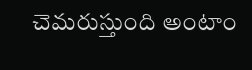చెమరుస్తుంది అంటాం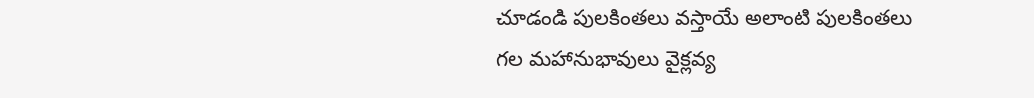చూడండి పులకింతలు వస్తాయే అలాంటి పులకింతలు గల మహానుభావులు వైక్లవ్య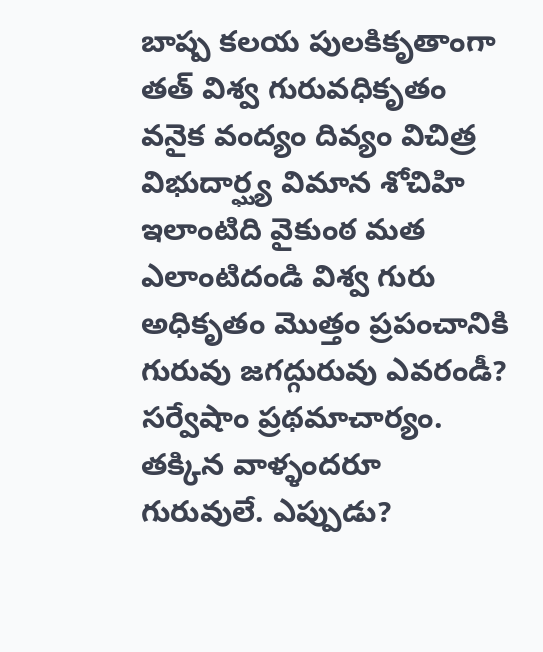బాష్ప కలయ పులకికృతాంగా తత్ విశ్వ గురువధికృతం వనైక వంద్యం దివ్యం విచిత్ర విభుదార్ఘ్య విమాన శోచిహి ఇలాంటిది వైకుంఠ మత ఎలాంటిదండి విశ్వ గురు అధికృతం మొత్తం ప్రపంచానికి గురువు జగద్గురువు ఎవరండీ? సర్వేషాం ప్రథమాచార్యం. తక్కిన వాళ్ళందరూ గురువులే. ఎప్పుడు?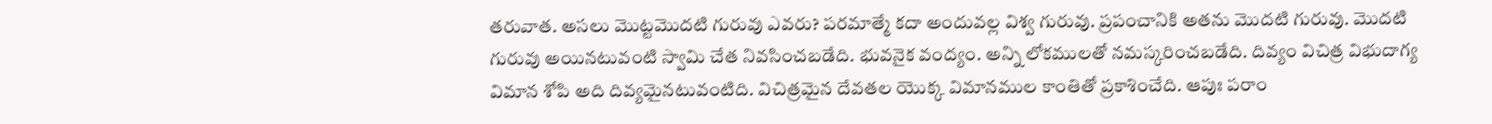తరువాత. అసలు మొట్టమొదటి గురువు ఎవరు? పరమాత్మే కదా అందువల్ల విశ్వ గురువు. ప్రపంచానికి అతను మొదటి గురువు. మొదటి గురువు అయినటువంటి స్వామి చేత నివసించబడేది. భువనైక వంద్యం. అన్ని లోకములతో నమస్కరించబడేది. దివ్యం విచిత్ర విభుదాగ్య విమాన శోపి అది దివ్యమైనటువంటిది. విచిత్రమైన దేవతల యొక్క విమానముల కాంతితో ప్రకాశించేది. ఆపుః పరాం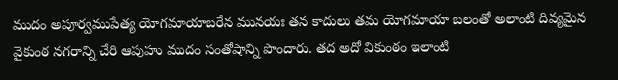ముదం అపూర్వముపేత్య యోగమాయాబరేన మునయః తన కాదులు తమ యోగమాయా బలంతో అలాంటి దివ్యమైన వైకుంఠ నగరాన్ని చేరి ఆపుహు ముదం సంతోషాన్ని పొందారు. తద అదో వికుంఠం ఇలాంటి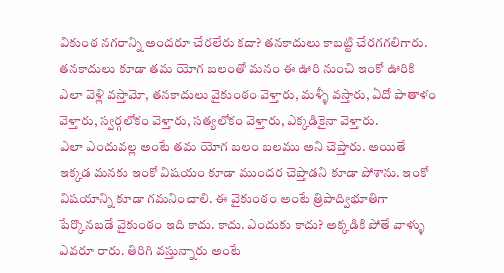వికుంఠ నగరాన్ని అందరూ చేరలేరు కదా? తనకాదులు కాబట్టి చేరగగలిగారు. తనకాదులు కూడా తమ యోగ బలంతో మనం ఈ ఊరి నుంచి ఇంకో ఊరికి ఎలా వెళ్లి వస్తామో, తనకాదులు వైకుంఠం వెళ్తారు, మళ్ళీ వస్తారు, ఏదో పాతాళం వెళ్తారు, స్వర్గలోకం వెళ్తారు, సత్యలోకం వెళ్తారు, ఎక్కడికైనా వెళ్తారు.
ఎలా ఎందువల్ల అంటే తమ యోగ బలం బలము అని చెప్తారు. అయితే ఇక్కడ మనకు ఇంకో విషయం కూడా ముందర చెప్తాడని కూడా పోశాను. ఇంకో విషయాన్ని కూడా గమనించాలి. ఈ వైకుంఠం అంటే త్రిపాద్విభూతిగా పేర్కొనబడే వైకుంఠం ఇది కాదు. కాదు. ఎందుకు కాదు? అక్కడికి పోతే వాళ్ళు ఎవరూ రారు. తిరిగి వస్తున్నారు అంటే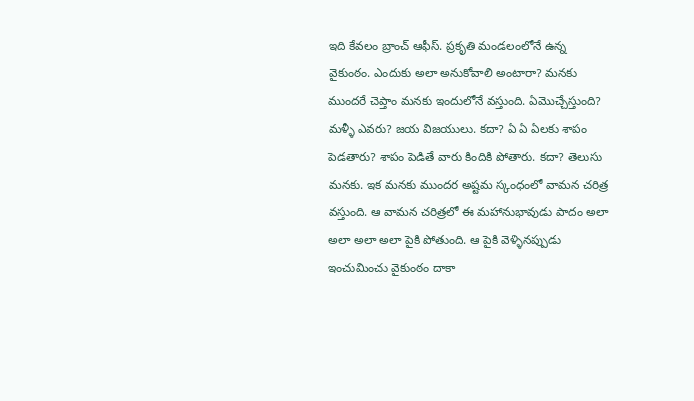ఇది కేవలం బ్రాంచ్ ఆఫీస్. ప్రకృతి మండలంలోనే ఉన్న వైకుంఠం. ఎందుకు అలా అనుకోవాలి అంటారా? మనకు ముందరే చెప్తాం మనకు ఇందులోనే వస్తుంది. ఏమొచ్చేస్తుంది? మళ్ళీ ఎవరు? జయ విజయులు. కదా? ఏ ఏ ఏలకు శాపం పెడతారు? శాపం పెడితే వారు కిందికి పోతారు. కదా? తెలుసు మనకు. ఇక మనకు ముందర అష్టమ స్కంధంలో వామన చరిత్ర వస్తుంది. ఆ వామన చరిత్రలో ఈ మహానుభావుడు పాదం అలా అలా అలా అలా పైకి పోతుంది. ఆ పైకి వెళ్ళినప్పుడు ఇంచుమించు వైకుంఠం దాకా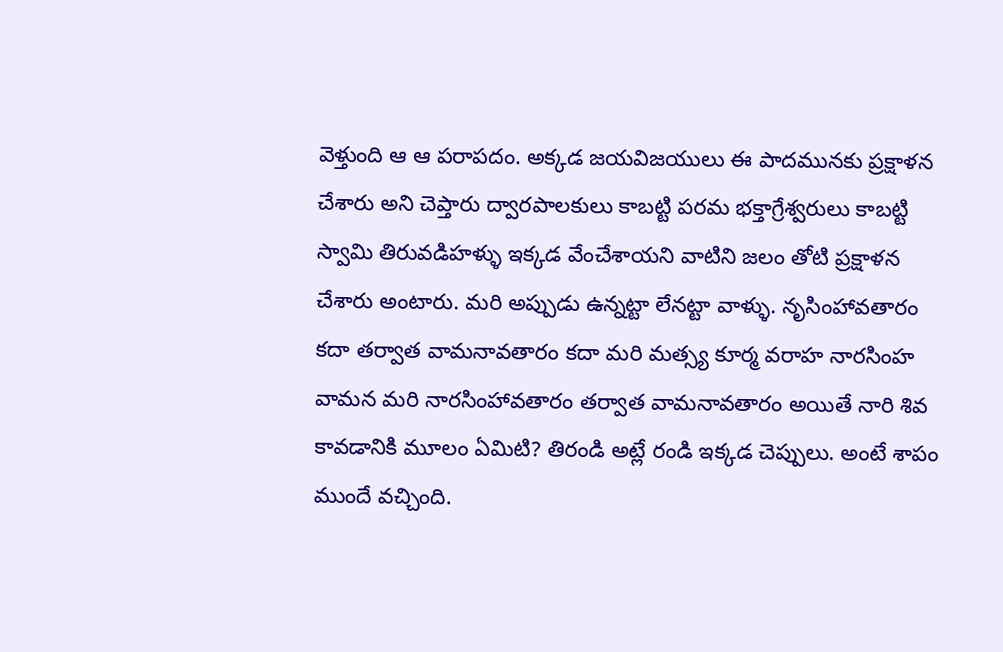వెళ్తుంది ఆ ఆ పరాపదం. అక్కడ జయవిజయులు ఈ పాదమునకు ప్రక్షాళన చేశారు అని చెప్తారు ద్వారపాలకులు కాబట్టి పరమ భక్తాగ్రేశ్వరులు కాబట్టి స్వామి తిరువడిహళ్ళు ఇక్కడ వేంచేశాయని వాటిని జలం తోటి ప్రక్షాళన చేశారు అంటారు. మరి అప్పుడు ఉన్నట్టా లేనట్టా వాళ్ళు. నృసింహావతారం కదా తర్వాత వామనావతారం కదా మరి మత్స్య కూర్మ వరాహ నారసింహ వామన మరి నారసింహావతారం తర్వాత వామనావతారం అయితే నారి శివ కావడానికి మూలం ఏమిటి? తిరండి అట్లే రండి ఇక్కడ చెప్పులు. అంటే శాపం ముందే వచ్చింది.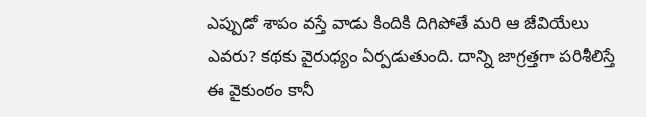ఎప్పుడో శాపం వస్తే వాడు కిందికి దిగిపోతే మరి ఆ జేవియేలు ఎవరు? కథకు వైరుధ్యం ఏర్పడుతుంది. దాన్ని జాగ్రత్తగా పరిశీలిస్తే ఈ వైకుంఠం కానీ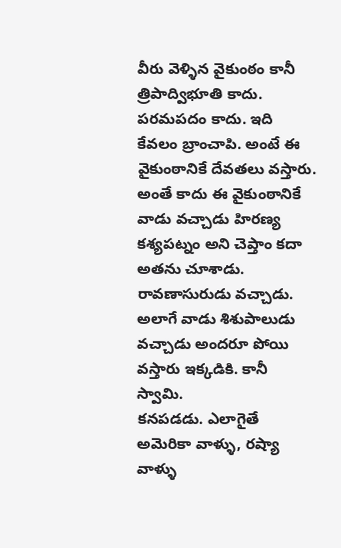వీరు వెళ్ళిన వైకుంఠం కానీ త్రిపాద్విభూతి కాదు. పరమపదం కాదు. ఇది కేవలం బ్రాంచాపి. అంటే ఈ వైకుంఠానికే దేవతలు వస్తారు. అంతే కాదు ఈ వైకుంఠానికే వాడు వచ్చాడు హిరణ్య కశ్యపట్నం అని చెప్తాం కదా అతను చూశాడు. రావణాసురుడు వచ్చాడు. అలాగే వాడు శిశుపాలుడు వచ్చాడు అందరూ పోయి వస్తారు ఇక్కడికి. కానీ స్వామి.
కనపడడు. ఎలాగైతే అమెరికా వాళ్ళు, రష్యా వాళ్ళు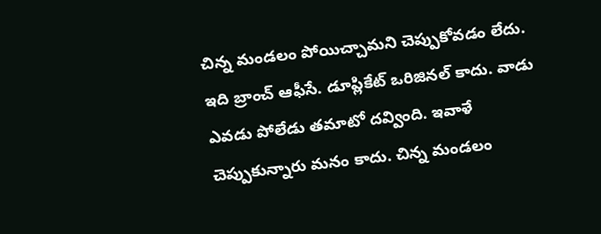చిన్న మండలం పోయిచ్చామని చెప్పుకోవడం లేదు. ఇది బ్రాంచ్ ఆఫీసే. డూప్లికేట్ ఒరిజినల్ కాదు. వాడు ఎవడు పోలేడు తమాటో దవ్వింది. ఇవాళే చెప్పుకున్నారు మనం కాదు. చిన్న మండలం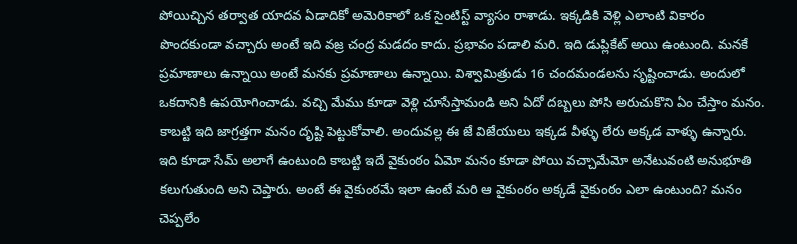పోయిచ్చిన తర్వాత యాదవ ఏడాదికో అమెరికాలో ఒక సైంటిస్ట్ వ్యాసం రాశాడు. ఇక్కడికి వెళ్లి ఎలాంటి వికారం పొందకుండా వచ్చారు అంటే ఇది వజ్ర చంద్ర మడదం కాదు. ప్రభావం పడాలి మరి. ఇది డుప్లికేట్ అయి ఉంటుంది. మనకే ప్రమాణాలు ఉన్నాయి అంటే మనకు ప్రమాణాలు ఉన్నాయి. విశ్వామిత్రుడు 16 చందమండలను సృష్టించాడు. అందులో ఒకదానికి ఉపయోగించాడు. వచ్చి మేము కూడా వెళ్లి చూసేస్తామండి అని ఏదో దబ్బలు పోసి అరుచుకొని ఏం చేస్తాం మనం. కాబట్టి ఇది జాగ్రత్తగా మనం దృష్టి పెట్టుకోవాలి. అందువల్ల ఈ జే విజేయులు ఇక్కడ వీళ్ళు లేరు అక్కడ వాళ్ళు ఉన్నారు. ఇది కూడా సేమ్ అలాగే ఉంటుంది కాబట్టి ఇదే వైకుంఠం ఏమో మనం కూడా పోయి వచ్చామేమో అనేటువంటి అనుభూతి కలుగుతుంది అని చెప్తారు. అంటే ఈ వైకుంఠమే ఇలా ఉంటే మరి ఆ వైకుంఠం అక్కడే వైకుంఠం ఎలా ఉంటుంది? మనం చెప్పలేం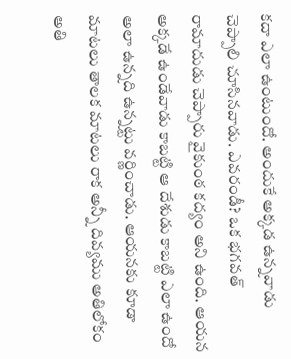కదా ఎలా ఉంటుందో. అందుకే అక్కడ ఉన్నవాడు చెప్పాలి చూసినవాడు. ఎవరండీ? ఒక భగవత్ రామాదుడు చెప్పారు వైకుంఠ కద్యం అని ఉంది. ఆయన అక్కడే ఉండేవాడు కాబట్టి ఆ దేశుడు కాబట్టి ఎలా ఉందో అలా ఉన్నది ఉన్నట్టు వర్ణించాడు. ఆయనకు కూడా మాటలు తాలక మాటలు రాక అన్నీ దివ్యము అతిలోకం అతి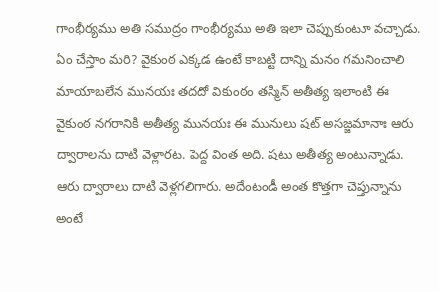గాంభీర్యము అతి సముద్రం గాంభీర్యము అతి ఇలా చెప్పుకుంటూ వచ్చాడు. ఏం చేస్తాం మరి? వైకుంఠ ఎక్కడ ఉంటే కాబట్టి దాన్ని మనం గమనించాలి మాయాబలేన మునయః తదదో వికుంఠం తస్మిన్ అతీత్య ఇలాంటి ఈ వైకుంఠ నగరానికి అతీత్య మునయః ఈ మునులు షట్ అసజ్జమానాః ఆరు ద్వారాలను దాటి వెళ్లారట. పెద్ద వింత అది. షటు అతీత్య అంటున్నాడు. ఆరు ద్వారాలు దాటి వెళ్లగలిగారు. అదేంటండీ అంత కొత్తగా చెప్తున్నాను అంటే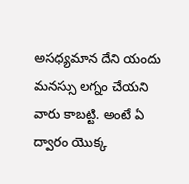అసధ్యమాన దేని యందు మనస్సు లగ్నం చేయని వారు కాబట్టి. అంటే ఏ ద్వారం యొక్క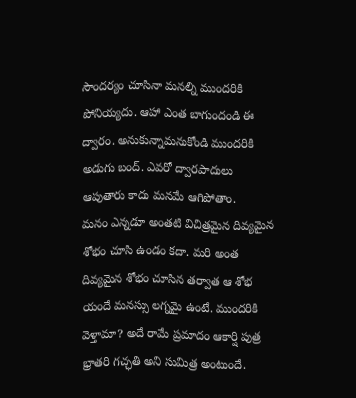సౌందర్యం చూసినా మనల్ని ముందరికి పోనియ్యదు. ఆహా ఎంత బాగుందండి ఈ ద్వారం. అనుకున్నామనుకోండి ముందరికి అడుగు బంద్. ఎవరో ద్వారపాదులు ఆపుతారు కాదు మనమే ఆగిపోతాం.
మనం ఎన్నడూ అంతటి విచిత్రమైన దివ్యమైన శోభం చూసి ఉండం కదా. మరి అంత దివ్యమైన శోభం చూసిన తర్వాత ఆ శోభ యందే మనస్సు లగ్నమై ఉంటే. ముందరికి వెళ్తామా? అదే రామే ప్రమాదం ఆకార్షి పుత్ర భ్రాతరి గచ్ఛతి అని సుమిత్ర అంటుందే.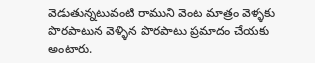వెడుతున్నటువంటి రాముని వెంట మాత్రం వెళ్ళకు పొరపాటున వెళ్ళిన పొరపాటు ప్రమాదం చేయకు అంటారు.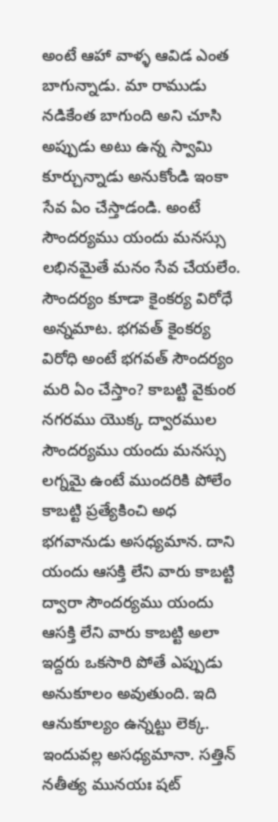అంటే ఆహా వాళ్ళ ఆవిడ ఎంత బాగున్నాడు. మా రాముడు నడికేంత బాగుంది అని చూసి అప్పుడు అటు ఉన్న స్వామి కూర్చున్నాడు అనుకోండి ఇంకా సేవ ఏం చేస్తాడండి. అంటే సౌందర్యము యందు మనస్సు లభినమైతే మనం సేవ చేయలేం. సౌందర్యం కూడా కైంకర్య విరోధే అన్నమాట. భగవత్ కైంకర్య విరోధి అంటే భగవత్ సౌందర్యం మరి ఏం చేస్తాం? కాబట్టి వైకుంఠ నగరము యొక్క ద్వారముల సౌందర్యము యందు మనస్సు లగ్నమై ఉంటే ముందరికి పోలేం కాబట్టి ప్రత్యేకించి అధ భగవానుడు అసధ్యమాన. దాని యందు ఆసక్తి లేని వారు కాబట్టి ద్వారా సౌందర్యము యందు ఆసక్తి లేని వారు కాబట్టి అలా ఇద్దరు ఒకసారి పోతే ఎప్పుడు అనుకూలం అవుతుంది. ఇది ఆనుకూల్యం ఉన్నట్టు లెక్క. ఇందువల్ల అసధ్యమానా. సత్తిన్ నతీత్య మునయః షట్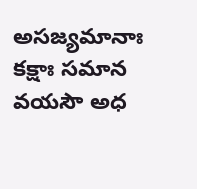అసజ్యమానాః కక్షాః సమాన వయసౌ అధ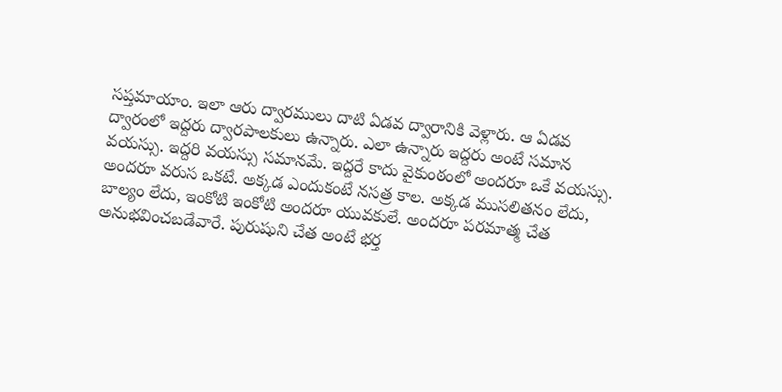సప్తమాయాం. ఇలా ఆరు ద్వారములు దాటి ఏడవ ద్వారానికి వెళ్లారు. ఆ ఏడవ ద్వారంలో ఇద్దరు ద్వారపాలకులు ఉన్నారు. ఎలా ఉన్నారు ఇద్దరు అంటే సమాన వయస్సు. ఇద్దరి వయస్సు సమానమే. ఇద్దరే కాదు వైకుంఠంలో అందరూ ఒకే వయస్సు. అందరూ వరుస ఒకటే. అక్కడ ఎందుకంటే నసత్ర కాల. అక్కడ ముసలితనం లేదు, బాల్యం లేదు, ఇంకోటి ఇంకోటి అందరూ యువకులే. అందరూ పరమాత్మ చేత అనుభవించబడేవారే. పురుషుని చేత అంటే భర్త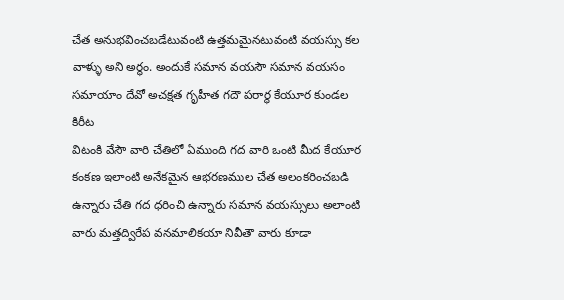చేత అనుభవించబడేటువంటి ఉత్తమమైనటువంటి వయస్సు కల వాళ్ళు అని అర్థం. అందుకే సమాన వయసౌ సమాన వయసం సమాయాం దేవో అచక్షత గృహీత గదౌ పరార్థ కేయూర కుండల కిరీట
విటంకి వేసౌ వారి చేతిలో ఏముంది గద వారి ఒంటి మీద కేయూర కంకణ ఇలాంటి అనేకమైన ఆభరణముల చేత అలంకరించబడి ఉన్నారు చేతి గద ధరించి ఉన్నారు సమాన వయస్సులు అలాంటి వారు మత్తద్విరేప వనమాలికయా నివీతౌ వారు కూడా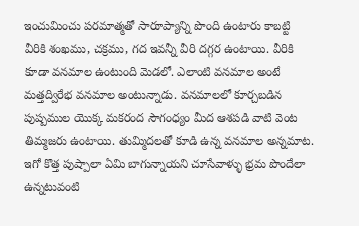ఇంచుమించు పరమాత్మతో సారూప్యాన్ని పొంది ఉంటారు కాబట్టి వీరికి శంఖము, చక్రము, గద ఇవన్నీ వీరి దగ్గర ఉంటాయి. వీరికి కూడా వనమాల ఉంటుంది మెడలో. ఎలాంటి వనమాల అంటే మత్తద్విరేభ వనమాల అంటున్నాడు. వనమాలలో కూర్చబడిన పుష్పముల యొక్క మకరంద సౌగంధ్యం మీద ఆశపడి వాటి వెంట తిమ్మజరు ఉంటాయి. తుమ్మిదలతో కూడి ఉన్న వనమాల అన్నమాట. ఇగో కొత్త పుష్పాలా ఏమి బాగున్నాయని చూసేవాళ్ళు భ్రమ పొందేలా ఉన్నటువంటి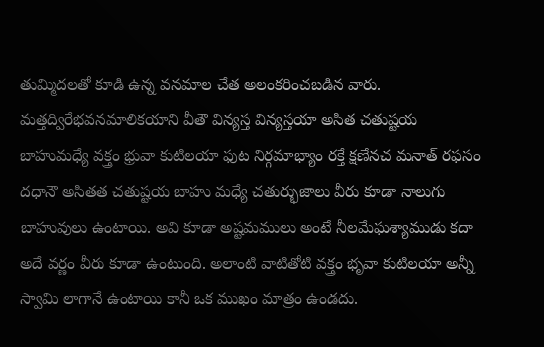తుమ్మిదలతో కూడి ఉన్న వనమాల చేత అలంకరించబడిన వారు. మత్తద్విరేభవనమాలికయాని వీతౌ విన్యస్త విన్యస్తయా అసిత చతుష్టయ బాహుమధ్యే వక్త్రం భ్రువా కుటిలయా ఫుట నిర్గమాభ్యాం రక్తే క్షణేనచ మనాత్ రఫసం దధానౌ అసితత చతుష్టయ బాహు మధ్యే చతుర్భుజాలు వీరు కూడా నాలుగు బాహువులు ఉంటాయి. అవి కూడా అష్టమములు అంటే నీలమేఘశ్యాముడు కదా అదే వర్ణం వీరు కూడా ఉంటుంది. అలాంటి వాటితోటి వక్త్రం భృవా కుటిలయా అన్నీ స్వామి లాగానే ఉంటాయి కానీ ఒక ముఖం మాత్రం ఉండదు.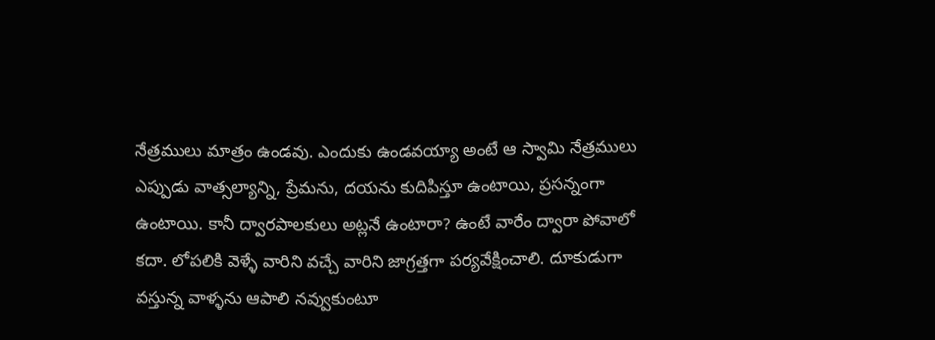నేత్రములు మాత్రం ఉండవు. ఎందుకు ఉండవయ్యా అంటే ఆ స్వామి నేత్రములు ఎప్పుడు వాత్సల్యాన్ని, ప్రేమను, దయను కుదిపిస్తూ ఉంటాయి, ప్రసన్నంగా ఉంటాయి. కానీ ద్వారపాలకులు అట్లనే ఉంటారా? ఉంటే వారేం ద్వారా పోవాలో కదా. లోపలికి వెళ్ళే వారిని వచ్చే వారిని జాగ్రత్తగా పర్యవేక్షించాలి. దూకుడుగా వస్తున్న వాళ్ళను ఆపాలి నవ్వుకుంటూ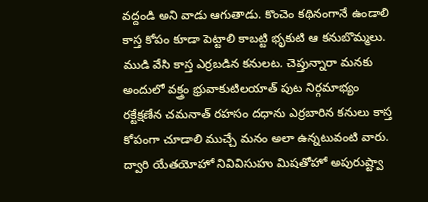వద్దండి అని వాడు ఆగుతాడు. కొంచెం కథినంగానే ఉండాలి కాస్త కోపం కూడా పెట్టాలి కాబట్టి భృకుటి ఆ కనుబొమ్మలు.
ముడి వేసి కాస్త ఎర్రబడిన కనులట. చెప్తున్నారా మనకు అందులో వక్త్రం భ్రువాకుటిలయాత్ పుట నిర్గమాభ్యం రక్టేక్షణేన చమనాత్ రహసం దధాను ఎర్రబారిన కనులు కాస్త కోపంగా చూడాలి ముచ్చే మనం అలా ఉన్నటువంటి వారు. ద్వారి యేతయోహో నివివిసుహు మిషతోహో అపురుష్ట్వా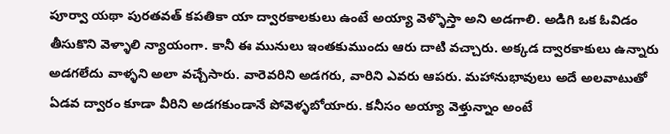పూర్వా యథా పురతవత్ కపతికా యా ద్వారకాలకులు ఉంటే అయ్యా వెళ్ళొస్తా అని అడగాలి. అడిగి ఒక ఓవిడం తీసుకొని వెళ్ళాలి న్యాయంగా. కానీ ఈ మునులు ఇంతకుముందు ఆరు దాటి వచ్చారు. అక్కడ ద్వారకాకులు ఉన్నారు అడగలేదు వాళ్ళని అలా వచ్చేసారు. వారెవరిని అడగరు, వారిని ఎవరు ఆపరు. మహానుభావులు అదే అలవాటుతో ఏడవ ద్వారం కూడా వీరిని అడగకుండానే పోవెళ్ళబోయారు. కనీసం అయ్యా వెళ్తున్నాం అంటే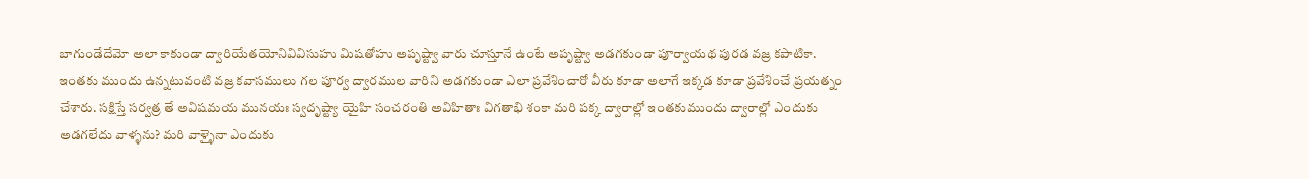బాగుండేదేమో అలా కాకుండా ద్వారియేతయోనివివిసుహు మిషతోహు అపృష్ట్వా వారు చూస్తూనే ఉంటే అపృష్ట్వా అడగకుండా పూర్వాయథ పురడ వజ్ర కపాటికా. ఇంతకు ముందు ఉన్నటువంటి వజ్ర కవాసములు గల పూర్వ ద్వారముల వారిని అడగకుండా ఎలా ప్రవేశించారో వీరు కూడా అలాగే ఇక్కడ కూడా ప్రవేశించే ప్రయత్నం చేశారు. సక్షిస్తే సర్వత్ర తే అవిషమయ మునయః స్వదృష్ట్యా యైహి సంచరంతి అవిహితాః విగతాభి శంకా మరి పక్క ద్వారాల్లో ఇంతకుముందు ద్వారాల్లో ఎందుకు అడగలేదు వాళ్ళను? మరి వాళ్ళైనా ఎందుకు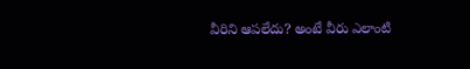వీరిని ఆపలేదు? అంటే వీరు ఎలాంటి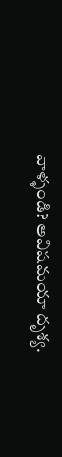వాళ్ళండి? అవిషమయా దృశ్య.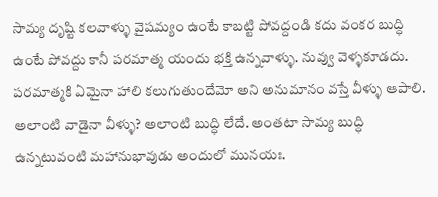సామ్య దృష్టి కలవాళ్ళు వైషమ్యం ఉంటే కాబట్టి పోవద్దండి కదు వంకర బుద్ధి ఉంటే పోవద్దు కానీ పరమాత్మ యందు భక్తి ఉన్నవాళ్ళు. నువ్వు వెళ్ళకూడదు. పరమాత్మకి ఏమైనా హాలి కలుగుతుందేమో అని అనుమానం వస్తే వీళ్ళు ఆపాలి. అలాంటి వాడైనా వీళ్ళు? అలాంటి బుద్ధి లేదే. అంతటా సామ్య బుద్ధి ఉన్నటువంటి మహానుభావుడు అందులో మునయః.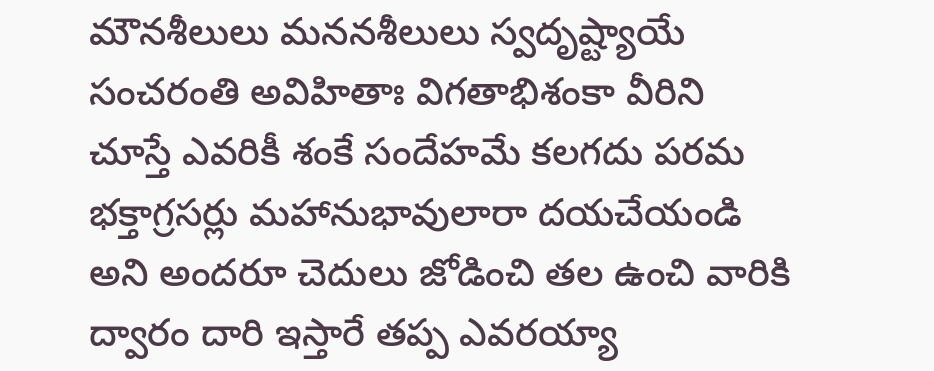మౌనశీలులు మననశీలులు స్వదృష్ట్యాయే సంచరంతి అవిహితాః విగతాభిశంకా వీరిని చూస్తే ఎవరికీ శంకే సందేహమే కలగదు పరమ భక్తాగ్రసర్లు మహానుభావులారా దయచేయండి అని అందరూ చెదులు జోడించి తల ఉంచి వారికి ద్వారం దారి ఇస్తారే తప్ప ఎవరయ్యా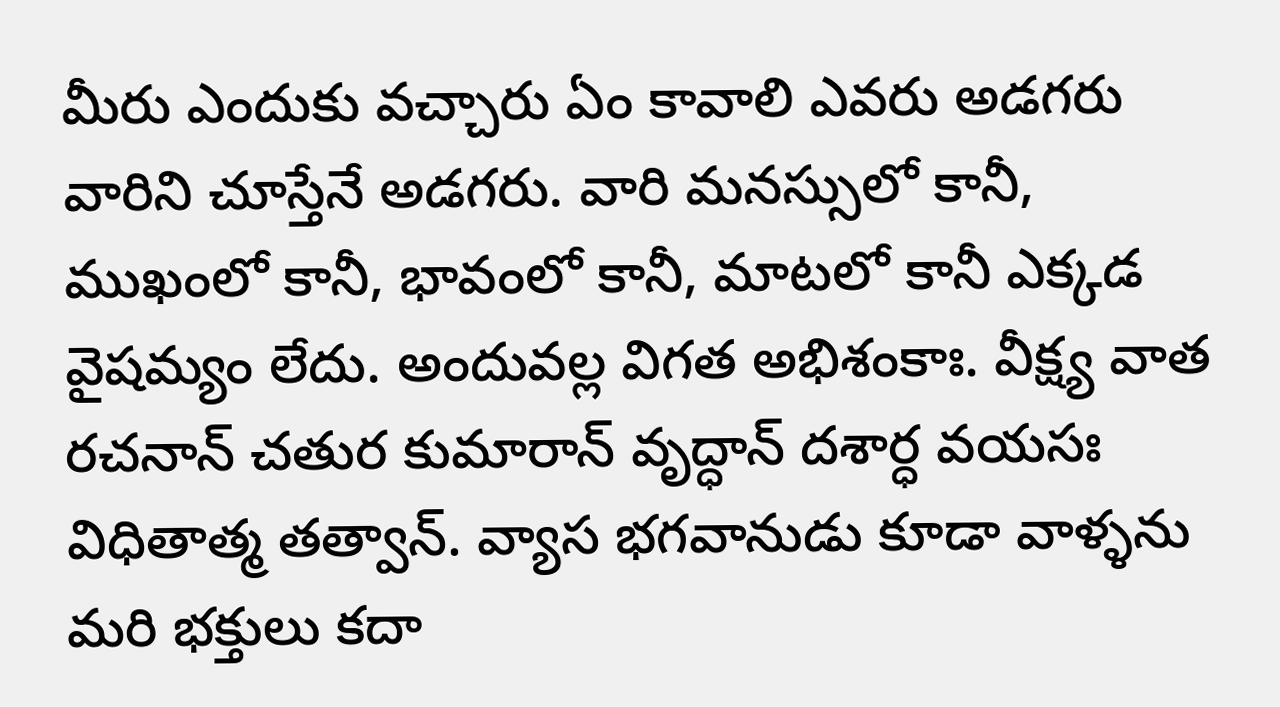మీరు ఎందుకు వచ్చారు ఏం కావాలి ఎవరు అడగరు వారిని చూస్తేనే అడగరు. వారి మనస్సులో కానీ, ముఖంలో కానీ, భావంలో కానీ, మాటలో కానీ ఎక్కడ వైషమ్యం లేదు. అందువల్ల విగత అభిశంకాః. వీక్ష్య వాత రచనాన్ చతుర కుమారాన్ వృద్ధాన్ దశార్ధ వయసః విధితాత్మ తత్వాన్. వ్యాస భగవానుడు కూడా వాళ్ళను మరి భక్తులు కదా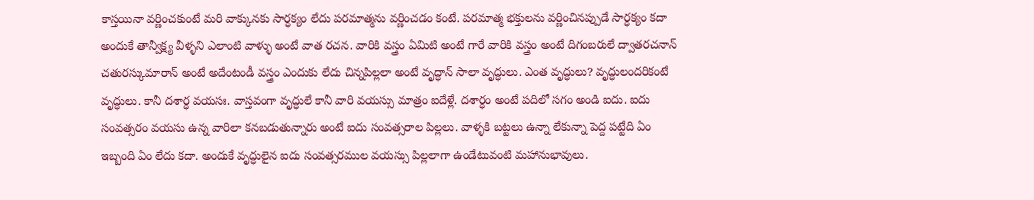కాస్తయినా వర్ణించకుంటే మరి వాక్కునకు సార్ధక్యం లేదు పరమాత్మను వర్ణించడం కంటే. పరమాత్మ భక్తులను వర్ణించినప్పుడే సార్ధక్యం కదా అందుకే తాన్వీక్ష్య వీళ్ళని ఎలాంటి వాళ్ళు అంటే వాత రచన. వారికి వస్త్రం ఏమిటి అంటే గారే వారికి వస్త్రం అంటే దిగంబరులే ద్వాతరచనాన్ చతురస్కుమారాన్ అంటే అదేంటండీ వస్త్రం ఎందుకు లేదు చిన్నపిల్లలా అంటే వృద్ధాన్ సాలా వృద్ధులు. ఎంత వృద్ధులు? వృద్ధులందరికంటే వృద్ధులు. కానీ దశార్ధ వయసః. వాస్తవంగా వృద్ధులే కానీ వారి వయస్సు మాత్రం ఐదేళ్లే. దశార్ధం అంటే పదిలో సగం అండి ఐదు. ఐదు సంవత్సరం వయసు ఉన్న వారిలా కనబడుతున్నారు అంటే ఐదు సంవత్సరాల పిల్లలు. వాళ్ళకి బట్టలు ఉన్నా లేకున్నా పెద్ద పట్టేది ఏం ఇబ్బంది ఏం లేదు కదా. అందుకే వృద్ధులైన ఐదు సంవత్సరముల వయస్సు పిల్లలాగా ఉండేటువంటి మహానుభావులు.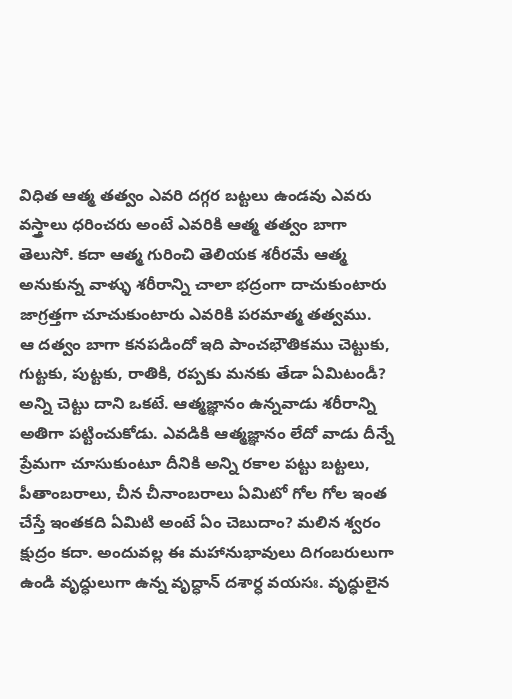విధిత ఆత్మ తత్వం ఎవరి దగ్గర బట్టలు ఉండవు ఎవరు వస్త్రాలు ధరించరు అంటే ఎవరికి ఆత్మ తత్వం బాగా తెలుసో. కదా ఆత్మ గురించి తెలియక శరీరమే ఆత్మ అనుకున్న వాళ్ళు శరీరాన్ని చాలా భద్రంగా దాచుకుంటారు జాగ్రత్తగా చూచుకుంటారు ఎవరికి పరమాత్మ తత్వము.
ఆ దత్వం బాగా కనపడిందో ఇది పాంచభౌతికము చెట్టుకు, గుట్టకు, పుట్టకు, రాతికి, రప్పకు మనకు తేడా ఏమిటండీ? అన్ని చెట్టు దాని ఒకటే. ఆత్మజ్ఞానం ఉన్నవాడు శరీరాన్ని అతిగా పట్టించుకోడు. ఎవడికి ఆత్మజ్ఞానం లేదో వాడు దీన్నే ప్రేమగా చూసుకుంటూ దీనికి అన్ని రకాల పట్టు బట్టలు, పీతాంబరాలు, చీన చీనాంబరాలు ఏమిటో గోల గోల ఇంత చేస్తే ఇంతకది ఏమిటి అంటే ఏం చెబుదాం? మలిన శ్వరం క్షుద్రం కదా. అందువల్ల ఈ మహానుభావులు దిగంబరులుగా ఉండి వృద్ధులుగా ఉన్న వృద్ధాన్ దశార్ధ వయసః. వృద్ధులైన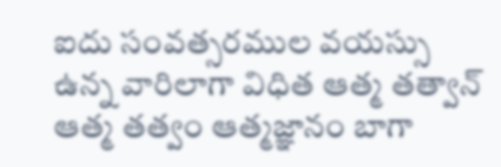ఐదు సంవత్సరముల వయస్సు ఉన్న వారిలాగా విధిత ఆత్మ తత్వాన్ ఆత్మ తత్వం ఆత్మజ్ఞానం బాగా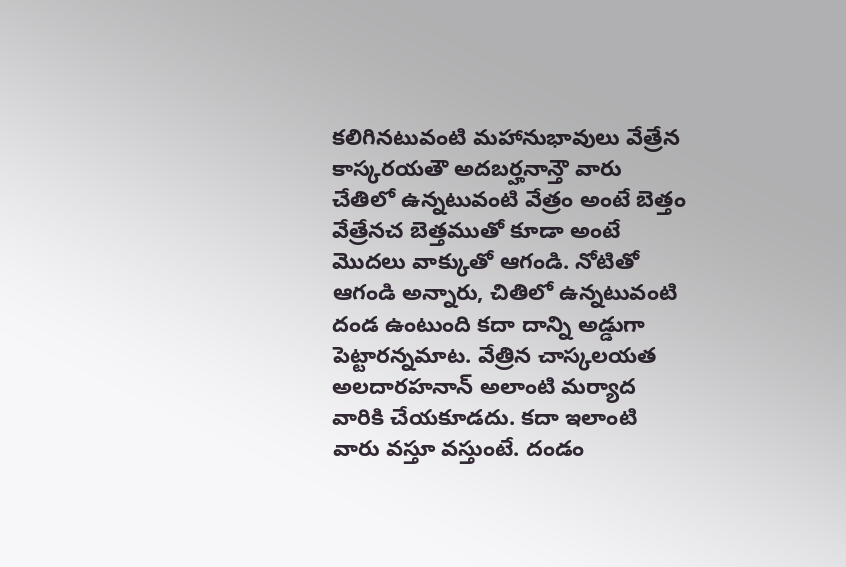కలిగినటువంటి మహానుభావులు వేత్రేన కాస్కరయతౌ అదబర్హనాన్తౌ వారు చేతిలో ఉన్నటువంటి వేత్రం అంటే బెత్తం వేత్రేనచ బెత్తముతో కూడా అంటే మొదలు వాక్కుతో ఆగండి. నోటితో ఆగండి అన్నారు, చితిలో ఉన్నటువంటి దండ ఉంటుంది కదా దాన్ని అడ్డుగా పెట్టారన్నమాట. వేత్రిన చాస్కలయత అలదారహనాన్ అలాంటి మర్యాద వారికి చేయకూడదు. కదా ఇలాంటి వారు వస్తూ వస్తుంటే. దండం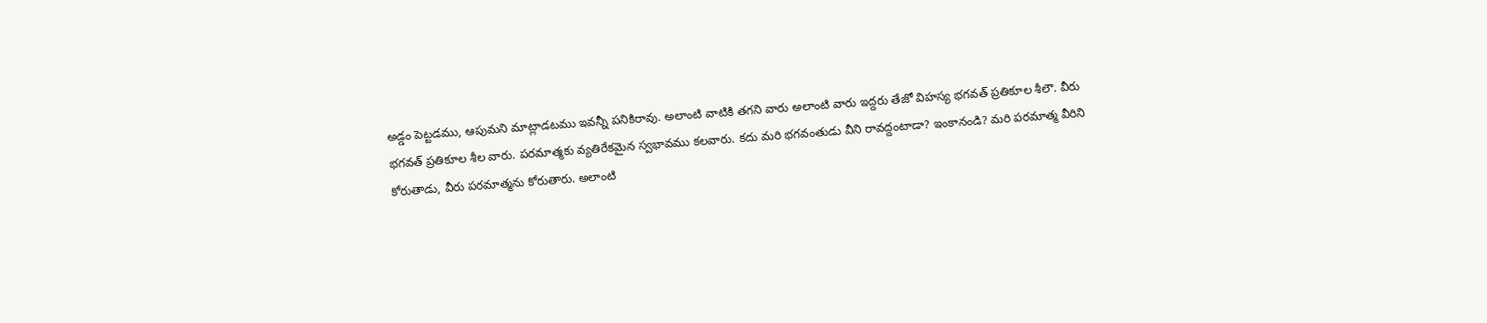అడ్డం పెట్టడము, ఆపుమని మాట్లాడటము ఇవన్నీ పనికిరావు. అలాంటి వాటికి తగని వారు అలాంటి వారు ఇద్దరు తేజో విహస్య భగవత్ ప్రతికూల శీలౌ. వీరు భగవత్ ప్రతికూల శీల వారు. పరమాత్మకు వ్యతిరేకమైన స్వభావము కలవారు. కదు మరి భగవంతుడు వీని రావద్దంటాడా? ఇంకానండి? మరి పరమాత్మ వీరిని కోరుతాడు, వీరు పరమాత్మను కోరుతారు. అలాంటి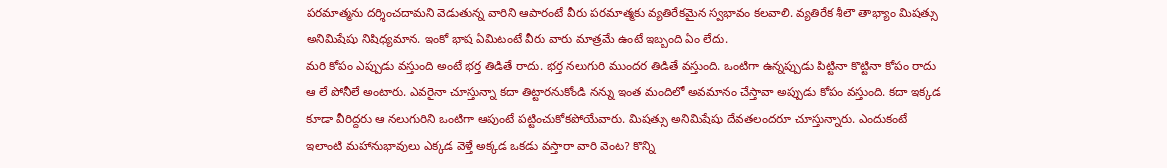పరమాత్మను దర్శించదామని వెడుతున్న వారిని ఆపారంటే వీరు పరమాత్మకు వ్యతిరేకమైన స్వభావం కలవాలి. వ్యతిరేక శీలౌ తాభ్యాం మిషత్సు అనిమిషేషు నిషిధ్యమాన. ఇంకో భాష ఏమిటంటే వీరు వారు మాత్రమే ఉంటే ఇబ్బంది ఏం లేదు.
మరి కోపం ఎప్పుడు వస్తుంది అంటే భర్త తిడితే రాదు. భర్త నలుగురి ముందర తిడితే వస్తుంది. ఒంటిగా ఉన్నప్పుడు పిట్టినా కొట్టినా కోపం రాదు ఆ లే పోనీలే అంటారు. ఎవరైనా చూస్తున్నా కదా తిట్టారనుకోండి నన్ను ఇంత మందిలో అవమానం చేస్తావా అప్పుడు కోపం వస్తుంది. కదా ఇక్కడ కూడా వీరిద్దరు ఆ నలుగురిని ఒంటిగా ఆపుంటే పట్టించుకోకపోయేవారు. మిషత్సు అనిమిషేషు దేవతలందరూ చూస్తున్నారు. ఎందుకంటే ఇలాంటి మహానుభావులు ఎక్కడ వెళ్తే అక్కడ ఒకడు వస్తారా వారి వెంట? కొన్ని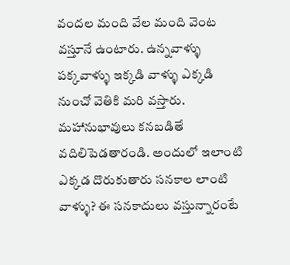వందల మంది వేల మంది వెంట వస్తూనే ఉంటారు. ఉన్నవాళ్ళు పక్కవాళ్ళు ఇక్కడి వాళ్ళు ఎక్కడి నుంచో వెతికి మరి వస్తారు. మహానుభావులు కనబడితే వదిలిపెడతారండి. అందులో ఇలాంటి ఎక్కడ దొరుకుతారు సనకాల లాంటి వాళ్ళు? ఈ సనకాదులు వస్తున్నారంటే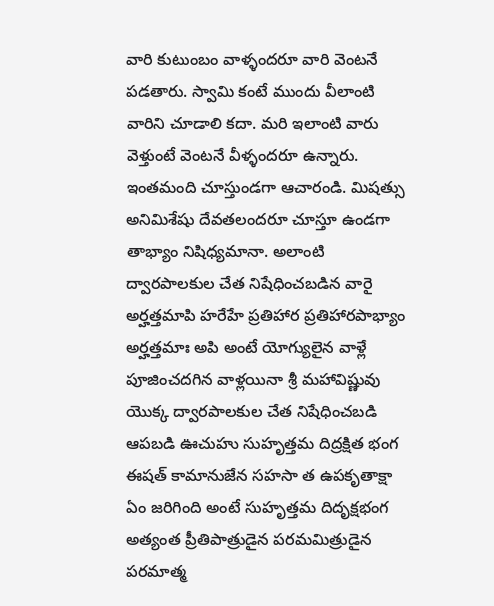వారి కుటుంబం వాళ్ళందరూ వారి వెంటనే పడతారు. స్వామి కంటే ముందు వీలాంటి వారిని చూడాలి కదా. మరి ఇలాంటి వారు వెళ్తుంటే వెంటనే వీళ్ళందరూ ఉన్నారు. ఇంతమంది చూస్తుండగా ఆచారండి. మిషత్సు అనిమిశేషు దేవతలందరూ చూస్తూ ఉండగా తాభ్యాం నిషిధ్యమానా. అలాంటి ద్వారపాలకుల చేత నిషేధించబడిన వారై అర్హత్తమాపి హరేహే ప్రతిహార ప్రతిహారపాభ్యాం అర్హత్తమాః అపి అంటే యోగ్యులైన వాళ్లే పూజించదగిన వాళ్లయినా శ్రీ మహావిష్ణువు యొక్క ద్వారపాలకుల చేత నిషేధించబడి ఆపబడి ఊచుహు సుహృత్తమ దిద్రక్షిత భంగ ఈషత్ కామానుజేన సహసా త ఉపకృతాక్షా ఏం జరిగింది అంటే సుహృత్తమ దిదృక్షభంగ అత్యంత ప్రీతిపాత్రుడైన పరమమిత్రుడైన పరమాత్మ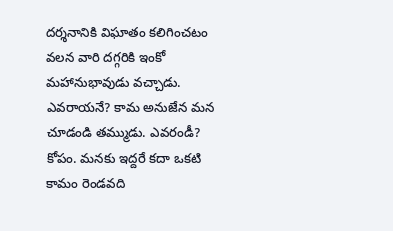దర్శనానికి విఘాతం కలిగించటం వలన వారి దగ్గరికి ఇంకో మహానుభావుడు వచ్చాడు. ఎవరాయనే? కామ అనుజేన మన చూడండి తమ్ముడు. ఎవరండీ? కోపం. మనకు ఇద్దరే కదా ఒకటి కామం రెండవది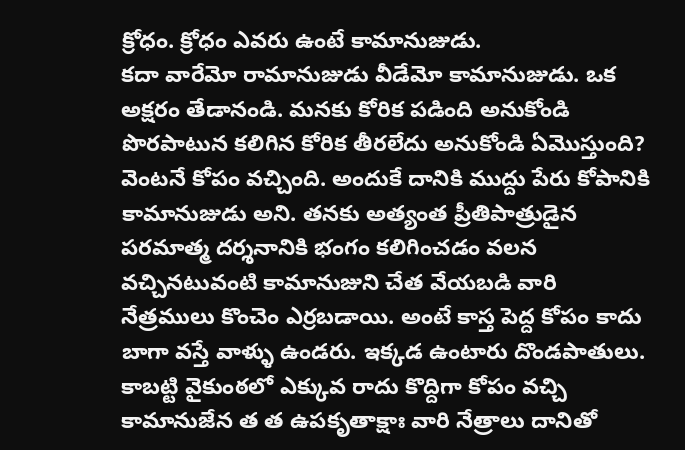క్రోధం. క్రోధం ఎవరు ఉంటే కామానుజుడు.
కదా వారేమో రామానుజుడు వీడేమో కామానుజుడు. ఒక అక్షరం తేడానండి. మనకు కోరిక పడింది అనుకోండి పొరపాటున కలిగిన కోరిక తీరలేదు అనుకోండి ఏమొస్తుంది? వెంటనే కోపం వచ్చింది. అందుకే దానికి ముద్దు పేరు కోపానికి కామానుజుడు అని. తనకు అత్యంత ప్రీతిపాత్రుడైన పరమాత్మ దర్శనానికి భంగం కలిగించడం వలన వచ్చినటువంటి కామానుజుని చేత వేయబడి వారి నేత్రములు కొంచెం ఎర్రబడాయి. అంటే కాస్త పెద్ద కోపం కాదు బాగా వస్తే వాళ్ళు ఉండరు. ఇక్కడ ఉంటారు దొండపాతులు. కాబట్టి వైకుంఠలో ఎక్కువ రాదు కొద్దిగా కోపం వచ్చి కామానుజేన త త ఉపకృతాక్షాః వారి నేత్రాలు దానితో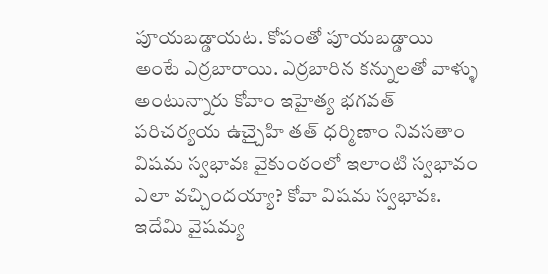పూయబడ్డాయట. కోపంతో పూయబడ్డాయి అంటే ఎర్రబారాయి. ఎర్రబారిన కన్నులతో వాళ్ళు అంటున్నారు కోవాం ఇహైత్య భగవత్ పరిచర్యయ ఉచ్చైహి తత్ ధర్మిణాం నివసతాం విషమ స్వభావః వైకుంఠంలో ఇలాంటి స్వభావం ఎలా వచ్చిందయ్యా? కోవా విషమ స్వభావః. ఇదేమి వైషమ్య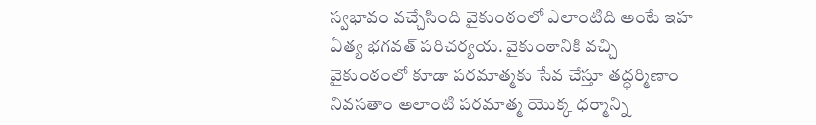స్వభావం వచ్చేసింది వైకుంఠంలో ఎలాంటిది అంటే ఇహ ఏత్య భగవత్ పరిచర్యయ. వైకుంఠానికి వచ్చి వైకుంఠంలో కూడా పరమాత్మకు సేవ చేస్తూ తద్ధర్మిణాం నివసతాం అలాంటి పరమాత్మ యొక్క ధర్మాన్ని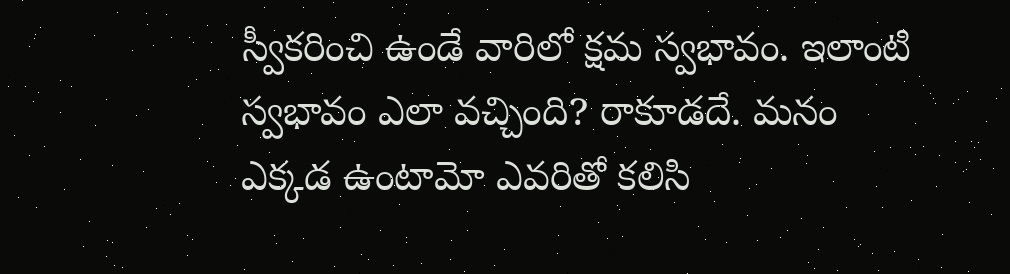స్వీకరించి ఉండే వారిలో క్షమ స్వభావం. ఇలాంటి స్వభావం ఎలా వచ్చింది? రాకూడదే. మనం ఎక్కడ ఉంటామో ఎవరితో కలిసి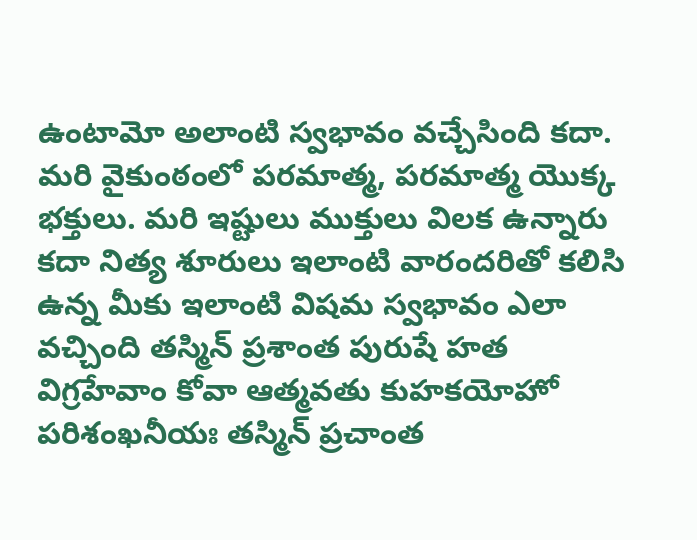ఉంటామో అలాంటి స్వభావం వచ్చేసింది కదా. మరి వైకుంఠంలో పరమాత్మ, పరమాత్మ యొక్క భక్తులు. మరి ఇష్టులు ముక్తులు విలక ఉన్నారు కదా నిత్య శూరులు ఇలాంటి వారందరితో కలిసి ఉన్న మీకు ఇలాంటి విషమ స్వభావం ఎలా వచ్చింది తస్మిన్ ప్రశాంత పురుషే హత విగ్రహేవాం కోవా ఆత్మవతు కుహకయోహో పరిశంఖనీయః తస్మిన్ ప్రచాంత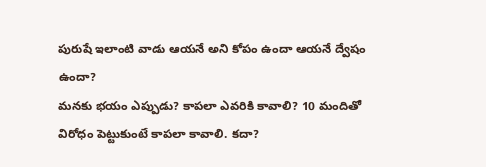పురుషే ఇలాంటి వాడు ఆయనే అని కోపం ఉందా ఆయనే ద్వేషం ఉందా?
మనకు భయం ఎప్పుడు? కాపలా ఎవరికి కావాలి? 10 మందితో విరోధం పెట్టుకుంటే కాపలా కావాలి. కదా?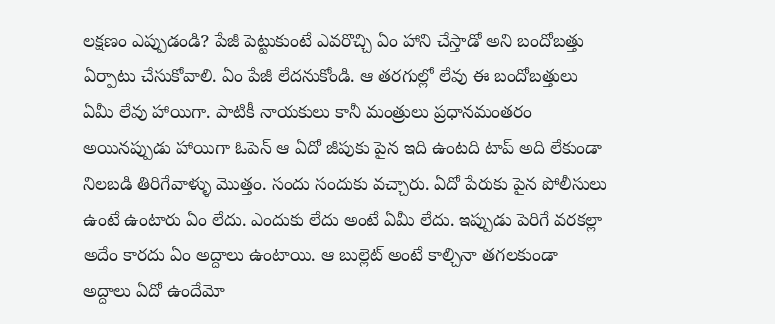లక్షణం ఎప్పుడండి? పేజీ పెట్టుకుంటే ఎవరొచ్చి ఏం హాని చేస్తాడో అని బందోబత్తు ఏర్పాటు చేసుకోవాలి. ఏం పేజీ లేదనుకోండి. ఆ తరగుల్లో లేవు ఈ బందోబత్తులు ఏమీ లేవు హాయిగా. పాటికీ నాయకులు కానీ మంత్రులు ప్రధానమంతరం అయినప్పుడు హాయిగా ఓపెన్ ఆ ఏదో జీపుకు పైన ఇది ఉంటది టాప్ అది లేకుండా నిలబడి తిరిగేవాళ్ళు మొత్తం. సందు సందుకు వచ్చారు. ఏదో పేరుకు పైన పోలీసులు ఉంటే ఉంటారు ఏం లేదు. ఎందుకు లేదు అంటే ఏమీ లేదు. ఇప్పుడు పెరిగే వరకల్లా అదేం కారదు ఏం అద్దాలు ఉంటాయి. ఆ బుల్లెట్ అంటే కాల్చినా తగలకుండా అద్దాలు ఏదో ఉందేమో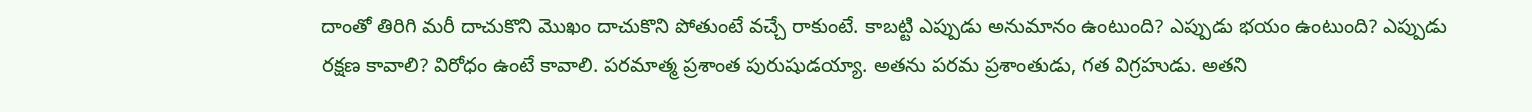దాంతో తిరిగి మరీ దాచుకొని మొఖం దాచుకొని పోతుంటే వచ్చే రాకుంటే. కాబట్టి ఎప్పుడు అనుమానం ఉంటుంది? ఎప్పుడు భయం ఉంటుంది? ఎప్పుడు రక్షణ కావాలి? విరోధం ఉంటే కావాలి. పరమాత్మ ప్రశాంత పురుషుడయ్యా. అతను పరమ ప్రశాంతుడు, గత విగ్రహుడు. అతని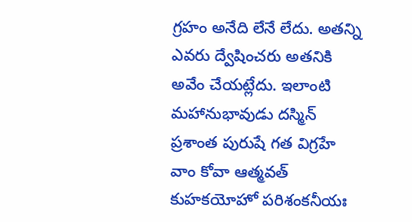గ్రహం అనేది లేనే లేదు. అతన్ని ఎవరు ద్వేషించరు అతనికి అవేం చేయట్లేదు. ఇలాంటి మహానుభావుడు దస్మిన్ ప్రశాంత పురుషే గత విగ్రహే వాం కోవా ఆత్మవత్ కుహకయోహో పరిశంకనీయః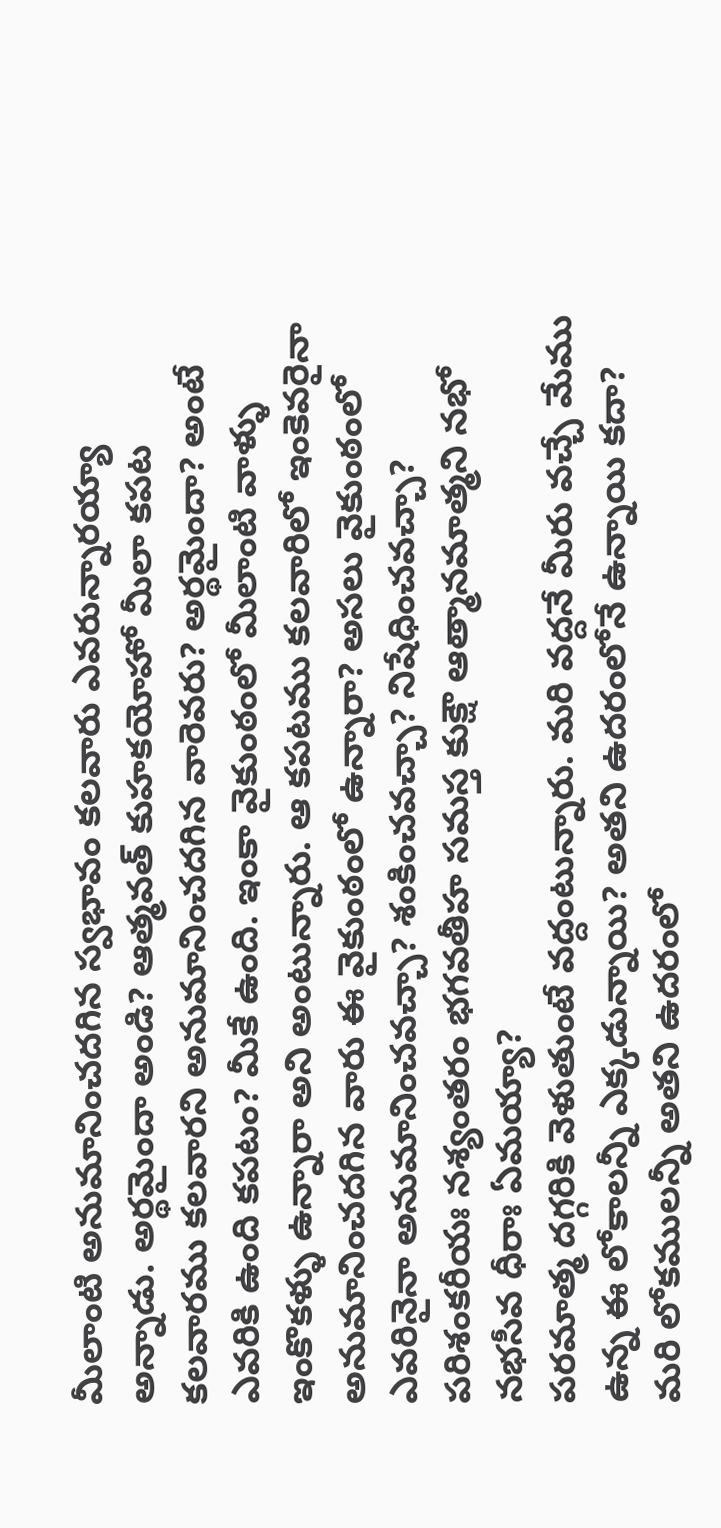మీలాంటి అనుమానించదగిన స్వభావం కలవారు ఎవరున్నారయ్యా అన్నాడు. అర్థమైందా అండి? ఆత్మవత్ కుహకయోహో మీలా కపట కలవారము కలవారని అనుమానించదగిన వారెవరు? అర్థమైందా? అంటే ఎవరికి ఉంది కపటం? మీకే ఉంది. ఇంకా వైకుంఠంలో మీలాంటి వాళ్ళు ఇంకొకళ్ళు ఉన్నారా అని అంటున్నారు. ఆ కపటము కలవారిలో ఇంకెవరైనా అనుమానించదగిన వారు ఈ వైకుంఠంలో ఉన్నారా? అసలు వైకుంఠంలో ఎవరినైనా అనుమానించవచ్చా? శంకించవచ్చా? నిషేధించవచ్చా? పరిశంకరీయః నశ్యంతరం భగవతీహ సమస్త కుక్షౌ ఆత్మానమాత్మని నభో నభసీవ ధీరాః ఏమయ్యా?
పరమాత్మ దగ్గరికి వెళుతుంటే వద్దంటున్నారు. మరి వద్దనే మీరు వచ్చే మేము ఉన్న ఈ లోకాలన్నీ ఎక్కడున్నాయి? అతని ఉదరంలోనే ఉన్నాయి కదా? మరి లోకములన్నీ అతని ఉదరంలో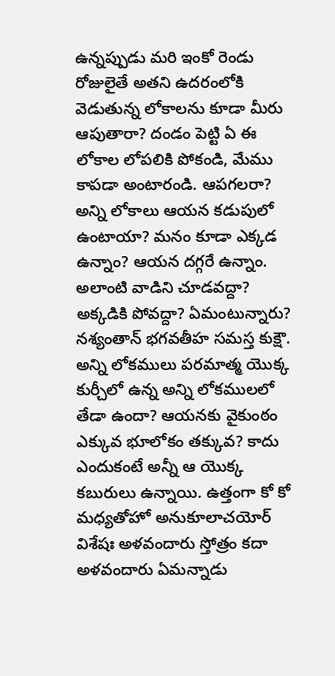ఉన్నప్పుడు మరి ఇంకో రెండు రోజులైతే అతని ఉదరంలోకి వెడుతున్న లోకాలను కూడా మీరు ఆపుతారా? దండం పెట్టి ఏ ఈ లోకాల లోపలికి పోకండి, మేము కాపడా అంటారండి. ఆపగలరా? అన్ని లోకాలు ఆయన కడుపులో ఉంటాయా? మనం కూడా ఎక్కడ ఉన్నాం? ఆయన దగ్గరే ఉన్నాం. అలాంటి వాడిని చూడవద్దా? అక్కడికి పోవద్దా? ఏమంటున్నారు? నశ్యంతాన్ భగవతీహ సమస్త కుక్షౌ. అన్ని లోకములు పరమాత్మ యొక్క కుర్చీలో ఉన్న అన్ని లోకములలో తేడా ఉందా? ఆయనకు వైకుంఠం ఎక్కువ భూలోకం తక్కువ? కాదు ఎందుకంటే అన్నీ ఆ యొక్క కబురులు ఉన్నాయి. ఉత్తంగా కో కో మధ్యతోహో అనుకూలాచయోర్ విశేషః అళవందారు స్తోత్రం కదా అళవందారు ఏమన్నాడు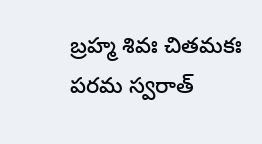బ్రహ్మ శివః చితమకః పరమ స్వరాత్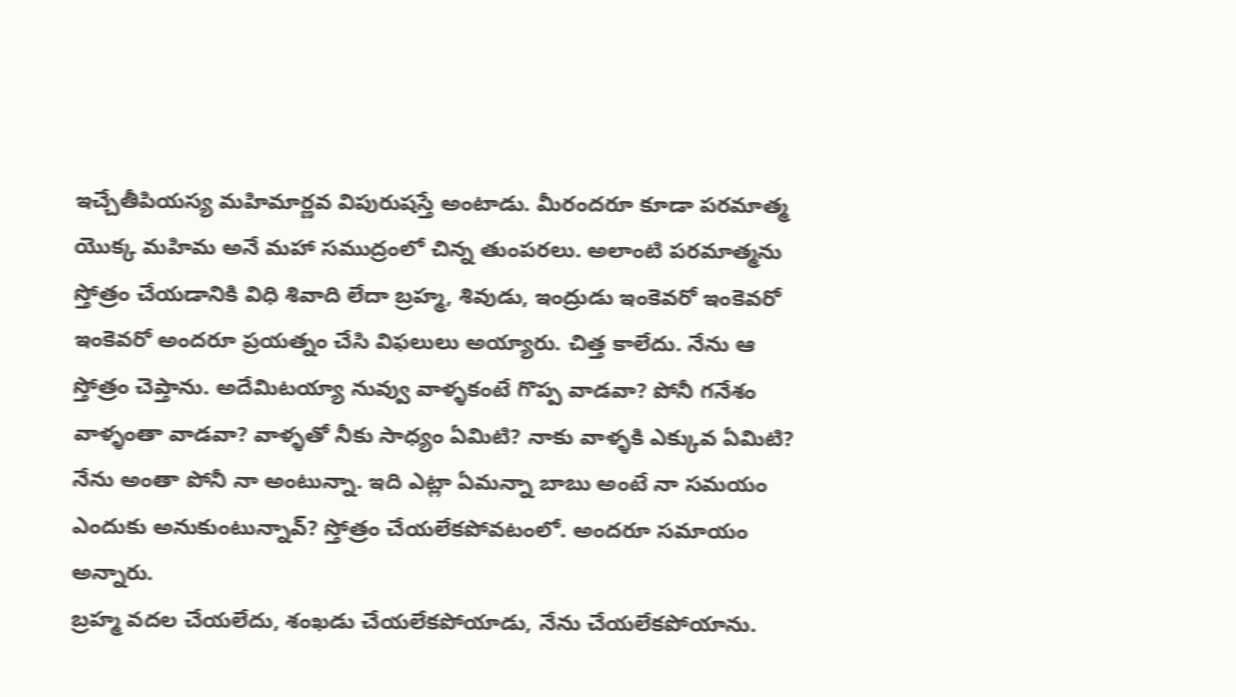ఇచ్చేతీపియస్య మహిమార్ణవ విపురుషస్తే అంటాడు. మీరందరూ కూడా పరమాత్మ యొక్క మహిమ అనే మహా సముద్రంలో చిన్న తుంపరలు. అలాంటి పరమాత్మను స్తోత్రం చేయడానికి విధి శివాది లేదా బ్రహ్మ, శివుడు, ఇంద్రుడు ఇంకెవరో ఇంకెవరో ఇంకెవరో అందరూ ప్రయత్నం చేసి విఫలులు అయ్యారు. చిత్త కాలేదు. నేను ఆ స్తోత్రం చెప్తాను. అదేమిటయ్యా నువ్వు వాళ్ళకంటే గొప్ప వాడవా? పోనీ గనేశం వాళ్ళంతా వాడవా? వాళ్ళతో నీకు సాధ్యం ఏమిటి? నాకు వాళ్ళకి ఎక్కువ ఏమిటి? నేను అంతా పోనీ నా అంటున్నా. ఇది ఎట్లా ఏమన్నా బాబు అంటే నా సమయం ఎందుకు అనుకుంటున్నావ్? స్తోత్రం చేయలేకపోవటంలో. అందరూ సమాయం అన్నారు.
బ్రహ్మ వదల చేయలేదు, శంఖడు చేయలేకపోయాడు, నేను చేయలేకపోయాను.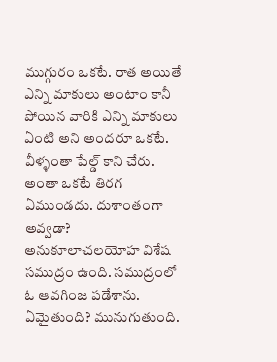ముగ్గురం ఒకటే. రాత అయితే ఎన్ని మాకులు అంటాం కానీ పోయిన వారికి ఎన్ని మాకులు ఏంటి అని అందరూ ఒకటే. వీళ్ళంతా పేల్డ్ కాని చేరు. అంతా ఒకటే తిరగ ఏముండదు. దుశాంతంగా అవ్వడా? అనుకూలాచలయోహ విశేష సముద్రం ఉంది. సముద్రంలో ఓ ఆవగింజ పడేశాను. ఏమైతుంది? మునుగుతుంది.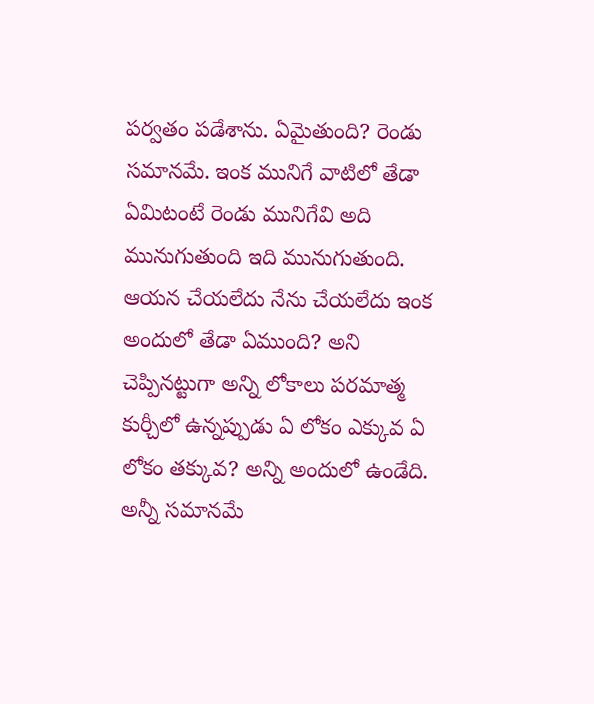పర్వతం పడేశాను. ఏమైతుంది? రెండు సమానమే. ఇంక మునిగే వాటిలో తేడా ఏమిటంటే రెండు మునిగేవి అది మునుగుతుంది ఇది మునుగుతుంది. ఆయన చేయలేదు నేను చేయలేదు ఇంక అందులో తేడా ఏముంది? అని చెప్పినట్టుగా అన్ని లోకాలు పరమాత్మ కుర్చీలో ఉన్నప్పుడు ఏ లోకం ఎక్కువ ఏ లోకం తక్కువ? అన్ని అందులో ఉండేది. అన్నీ సమానమే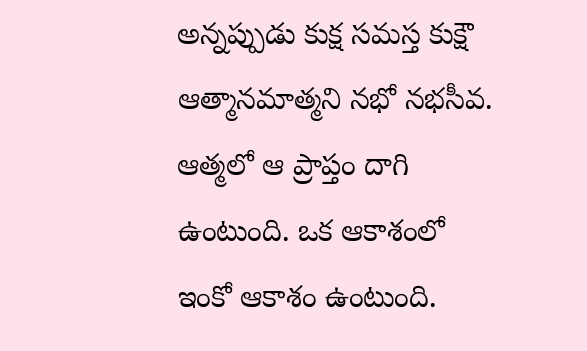అన్నప్పుడు కుక్ష సమస్త కుక్షౌ ఆత్మానమాత్మని నభో నభసీవ. ఆత్మలో ఆ ప్రాప్తం దాగి ఉంటుంది. ఒక ఆకాశంలో ఇంకో ఆకాశం ఉంటుంది.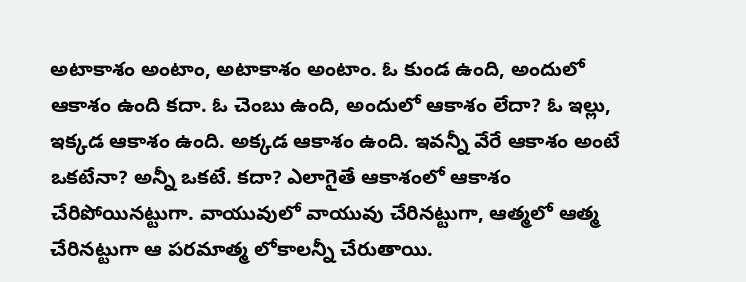అటాకాశం అంటాం, అటాకాశం అంటాం. ఓ కుండ ఉంది, అందులో ఆకాశం ఉంది కదా. ఓ చెంబు ఉంది, అందులో ఆకాశం లేదా? ఓ ఇల్లు, ఇక్కడ ఆకాశం ఉంది. అక్కడ ఆకాశం ఉంది. ఇవన్నీ వేరే ఆకాశం అంటే ఒకటేనా? అన్నీ ఒకటే. కదా? ఎలాగైతే ఆకాశంలో ఆకాశం చేరిపోయినట్టుగా. వాయువులో వాయువు చేరినట్టుగా, ఆత్మలో ఆత్మ చేరినట్టుగా ఆ పరమాత్మ లోకాలన్నీ చేరుతాయి.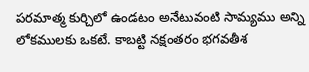పరమాత్మ కుర్చిలో ఉండటం అనేటువంటి సామ్యము అన్ని లోకములకు ఒకటే. కాబట్టి నక్షంతరం భగవతీశ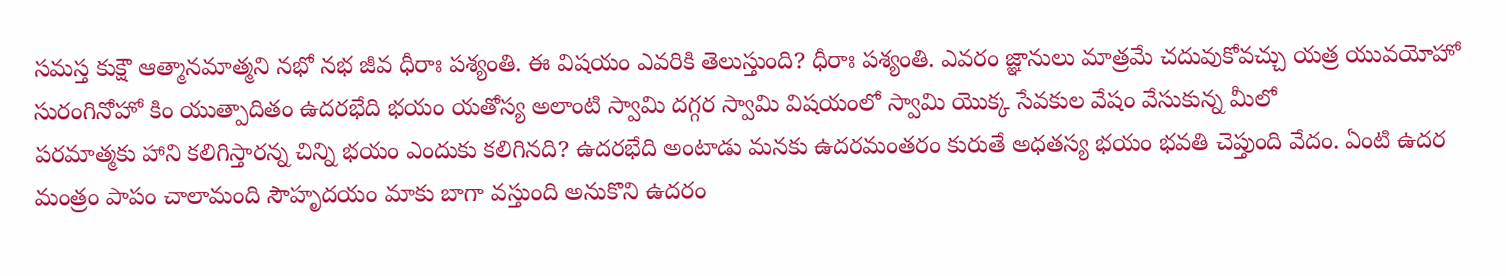సమస్త కుక్షౌ ఆత్మానమాత్మని నభో నభ జీవ ధీరాః పశ్యంతి. ఈ విషయం ఎవరికి తెలుస్తుంది? ధీరాః పశ్యంతి. ఎవరం జ్ఞానులు మాత్రమే చదువుకోవచ్చు యత్ర యువయోహో సురంగినోహో కిం యుత్పాదితం ఉదరభేది భయం యతోస్య అలాంటి స్వామి దగ్గర స్వామి విషయంలో స్వామి యొక్క సేవకుల వేషం వేసుకున్న మీలో
పరమాత్మకు హాని కలిగిస్తారన్న చిన్ని భయం ఎందుకు కలిగినది? ఉదరభేది అంటాడు మనకు ఉదరమంతరం కురుతే అధతస్య భయం భవతి చెప్తుంది వేదం. ఏంటి ఉదర మంత్రం పాపం చాలామంది సౌహృదయం మాకు బాగా వస్తుంది అనుకొని ఉదరం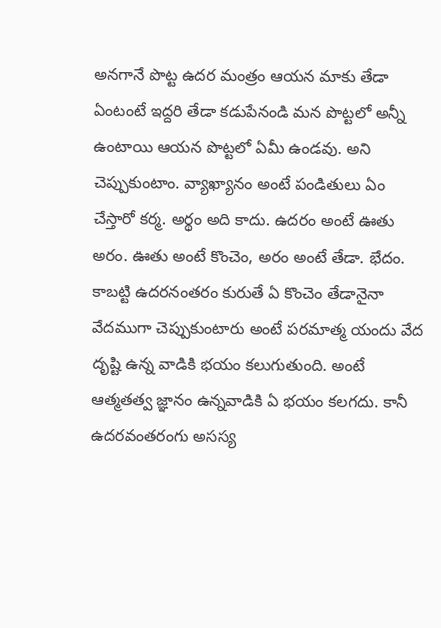అనగానే పొట్ట ఉదర మంత్రం ఆయన మాకు తేడా ఏంటంటే ఇద్దరి తేడా కడుపేనండి మన పొట్టలో అన్నీ ఉంటాయి ఆయన పొట్టలో ఏమీ ఉండవు. అని చెప్పుకుంటాం. వ్యాఖ్యానం అంటే పండితులు ఏం చేస్తారో కర్మ. అర్థం అది కాదు. ఉదరం అంటే ఊతు అరం. ఊతు అంటే కొంచెం, అరం అంటే తేడా. భేదం. కాబట్టి ఉదరనంతరం కురుతే ఏ కొంచెం తేడానైనా వేదముగా చెప్పుకుంటారు అంటే పరమాత్మ యందు వేద దృష్టి ఉన్న వాడికి భయం కలుగుతుంది. అంటే ఆత్మతత్వ జ్ఞానం ఉన్నవాడికి ఏ భయం కలగదు. కానీ ఉదరవంతరంగు అసస్య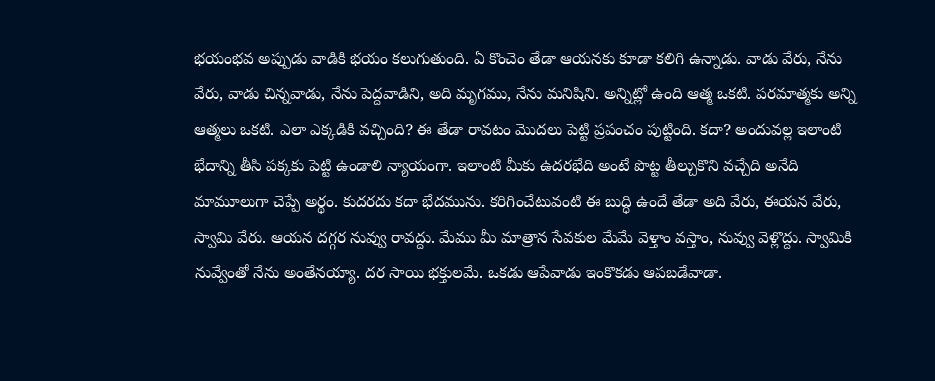భయంభవ అప్పుడు వాడికి భయం కలుగుతుంది. ఏ కొంచెం తేడా ఆయనకు కూడా కలిగి ఉన్నాడు. వాడు వేరు, నేను వేరు, వాడు చిన్నవాడు, నేను పెద్దవాడిని, అది మృగము, నేను మనిషిని. అన్నిట్లో ఉంది ఆత్మ ఒకటి. పరమాత్మకు అన్ని ఆత్మలు ఒకటి. ఎలా ఎక్కడికి వచ్చింది? ఈ తేడా రావటం మొదలు పెట్టి ప్రపంచం పుట్టింది. కదా? అందువల్ల ఇలాంటి భేదాన్ని తీసి పక్కకు పెట్టి ఉండాలి న్యాయంగా. ఇలాంటి మీకు ఉదరభేది అంటే పొట్ట తీల్చుకొని వచ్చేది అనేది మామూలుగా చెప్పే అర్థం. కుదరదు కదా భేదమును. కరిగించేటువంటి ఈ బుద్ధి ఉందే తేడా అది వేరు, ఈయన వేరు, స్వామి వేరు. ఆయన దగ్గర నువ్వు రావద్దు. మేము మీ మాత్రాన సేవకుల మేమే వెళ్తాం వస్తాం, నువ్వు వెళ్లొద్దు. స్వామికి నువ్వేంతో నేను అంతేనయ్యా. దర సాయి భక్తులమే. ఒకడు ఆపేవాడు ఇంకొకడు ఆపబడేవాడా.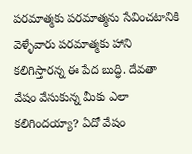పరమాత్మకు పరమాత్మను సేవించటానికి వెళ్ళేవారు పరమాత్మకు హాని కలిగిస్తారన్న ఈ పేద బుద్ధి. దేవతా వేషం వేసుకున్న మీకు ఎలా కలిగిందయ్యా? ఏదో వేషం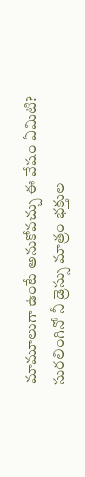మామూలుగా ఉంటే అనుకోవచ్చు ఈ వేషం ఏమిటి? సురలింగినో నీ డ్రెస్సు మాత్రం భక్తుల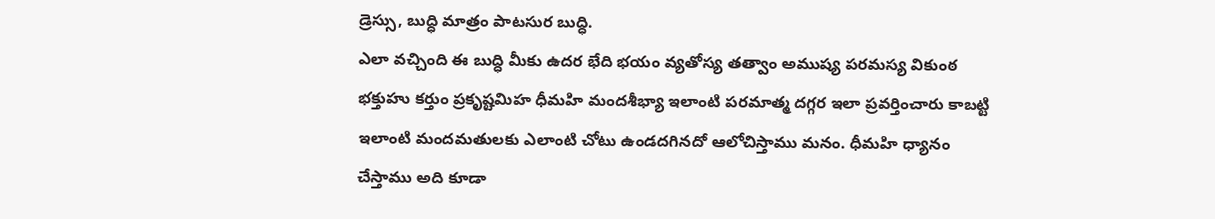డ్రెస్సు, బుద్ధి మాత్రం పాటసుర బుద్ధి.
ఎలా వచ్చింది ఈ బుద్ధి మీకు ఉదర భేది భయం వ్యతోస్య తత్వాం అముష్య పరమస్య వికుంఠ భక్తుహు కర్తుం ప్రకృష్టమిహ ధీమహి మందశీభ్యా ఇలాంటి పరమాత్మ దగ్గర ఇలా ప్రవర్తించారు కాబట్టి ఇలాంటి మందమతులకు ఎలాంటి చోటు ఉండదగినదో ఆలోచిస్తాము మనం. ధీమహి ధ్యానం చేస్తాము అది కూడా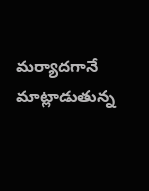మర్యాదగానే మాట్లాడుతున్న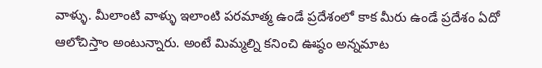వాళ్ళు. మీలాంటి వాళ్ళు ఇలాంటి పరమాత్మ ఉండే ప్రదేశంలో కాక మీరు ఉండే ప్రదేశం ఏదో ఆలోచిస్తాం అంటున్నారు. అంటే మిమ్మల్ని కనించి ఊష్ఠం అన్నమాట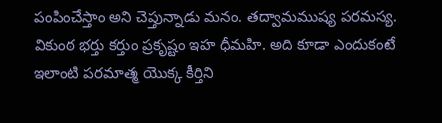పంపించేస్తాం అని చెప్తున్నాడు మనం. తద్వామముష్య పరమస్య. వికుంఠ భర్తు కర్తుం ప్రకృష్టం ఇహ ధీమహి. అది కూడా ఎందుకంటే ఇలాంటి పరమాత్మ యొక్క కీర్తిని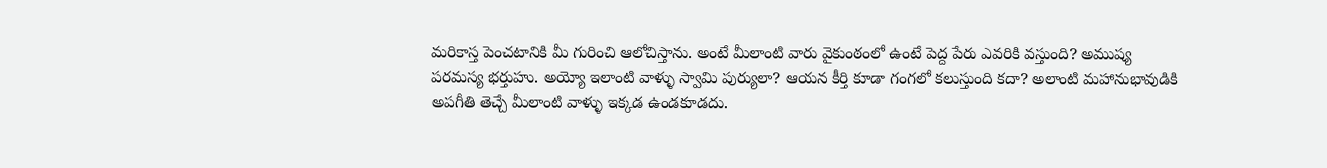మరికాస్త పెంచటానికి మీ గురించి ఆలోచిస్తాను. అంటే మీలాంటి వారు వైకుంఠంలో ఉంటే పెద్ద పేరు ఎవరికి వస్తుంది? అముష్య పరమస్య భర్తుహు. అయ్యో ఇలాంటి వాళ్ళు స్వామి పుర్యులా? ఆయన కీర్తి కూడా గంగలో కలుస్తుంది కదా? అలాంటి మహానుభావుడికి అపగీతి తెచ్చే మీలాంటి వాళ్ళు ఇక్కడ ఉండకూడదు.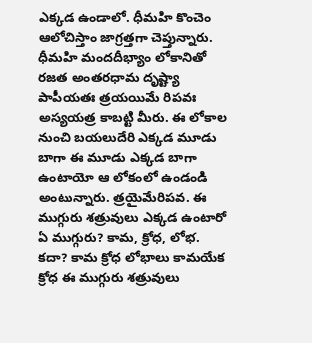ఎక్కడ ఉండాలో. ధీమహి కొంచెం ఆలోచిస్తాం జాగ్రత్తగా చెప్తున్నారు. ధీమహి మందదీభ్యాం లోకానితో రజత అంతరధామ దృష్ట్యా పాపీయతః త్రయయిమే రిపవః అస్యయత్ర కాబట్టి మీరు. ఈ లోకాల నుంచి బయలుదేరి ఎక్కడ మూడు బాగా ఈ మూడు ఎక్కడ బాగా ఉంటాయో ఆ లోకంలో ఉండండి అంటున్నారు. త్రయైమేరిపవ. ఈ ముగ్గురు శత్రువులు ఎక్కడ ఉంటారో ఏ ముగ్గురు? కామ, క్రోధ, లోభ. కదా? కామ క్రోధ లోభాలు కామయేక క్రోధ ఈ ముగ్గురు శత్రువులు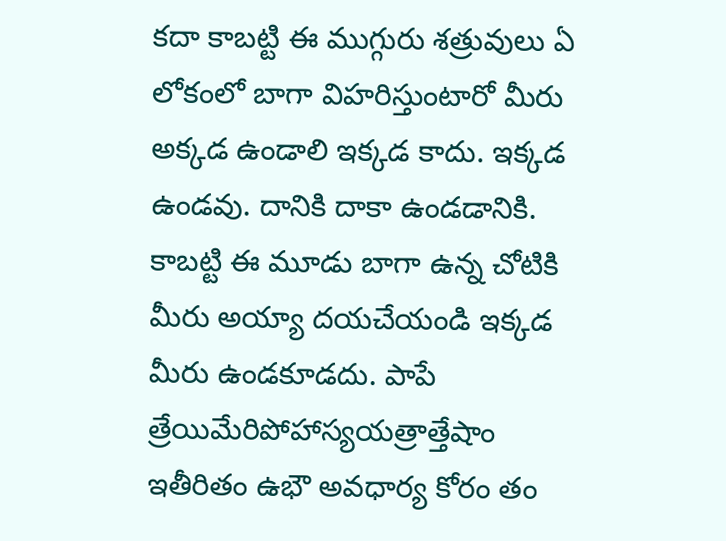కదా కాబట్టి ఈ ముగ్గురు శత్రువులు ఏ లోకంలో బాగా విహరిస్తుంటారో మీరు అక్కడ ఉండాలి ఇక్కడ కాదు. ఇక్కడ ఉండవు. దానికి దాకా ఉండడానికి. కాబట్టి ఈ మూడు బాగా ఉన్న చోటికి మీరు అయ్యా దయచేయండి ఇక్కడ మీరు ఉండకూడదు. పాపే త్రేయిమేరిపోహాస్యయత్రాత్తేషాం ఇతీరితం ఉభౌ అవధార్య కోరం తం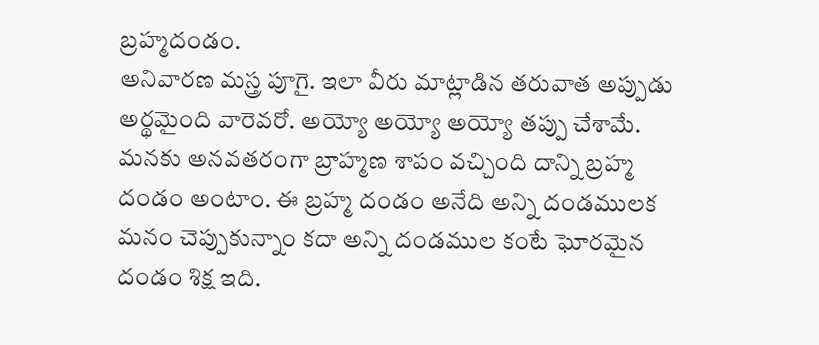బ్రహ్మదండం.
అనివారణ మస్త్ర పూగై. ఇలా వీరు మాట్లాడిన తరువాత అప్పుడు అర్థమైంది వారెవరో. అయ్యో అయ్యో అయ్యో తప్పు చేశామే. మనకు అనవతరంగా బ్రాహ్మణ శాపం వచ్చింది దాన్ని బ్రహ్మ దండం అంటాం. ఈ బ్రహ్మ దండం అనేది అన్ని దండములక మనం చెప్పుకున్నాం కదా అన్ని దండముల కంటే ఘోరమైన దండం శిక్ష ఇది.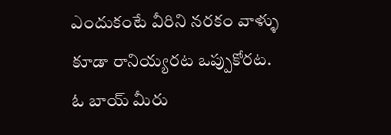ఎందుకంటే వీరిని నరకం వాళ్ళు కూడా రానియ్యరట ఒప్పుకోరట. ఓ బాయ్ మీరు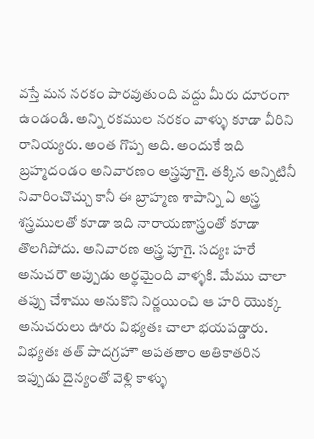వస్తే మన నరకం పారవుతుంది వద్దు మీరు దూరంగా ఉండండి. అన్ని రకముల నరకం వాళ్ళు కూడా వీరిని రానియ్యరు. అంత గొప్ప అది. అందుకే ఇది బ్రహ్మదండం అనివారణం అస్త్రపూగై. తక్కిన అన్నిటినీ నివారించొచ్చు కానీ ఈ బ్రాహ్మణ శాపాన్ని ఏ అస్త్ర శస్త్రములతో కూడా ఇది నారాయణాస్త్రంతో కూడా తొలగిపోదు. అనివారణ అస్త్ర పూగై. సద్యః హరే అనుచరౌ అప్పుడు అర్థమైంది వాళ్ళకి. మేము చాలా తప్పు చేశాము అనుకొని నిర్ణయించి ఆ హరి యొక్క అనుచరులు ఊరు విభ్యతః చాలా భయపడ్డారు. విభ్యతః తత్ పాదగ్రహౌ అపతతాం అతికాతరిన ఇప్పుడు దైన్యంతో వెళ్లి కాళ్ళు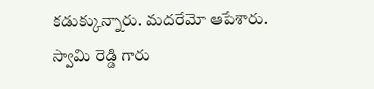కడుక్కున్నారు. మదరేమో ఆపేశారు. స్వామి రెడ్డి గారు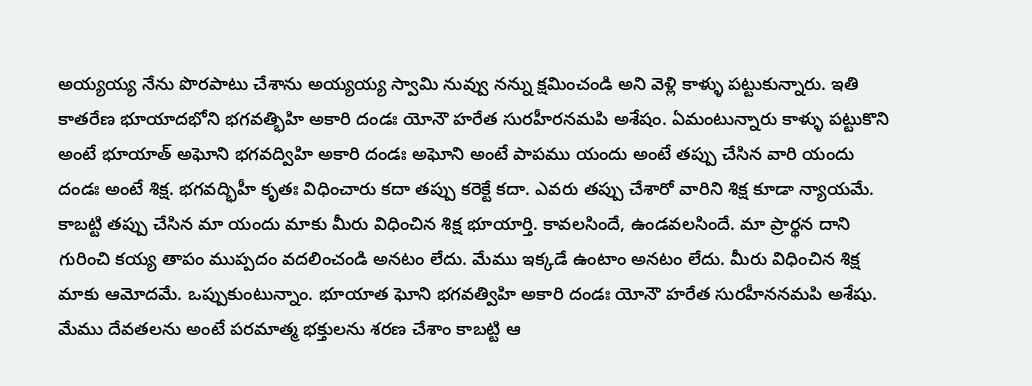అయ్యయ్య నేను పొరపాటు చేశాను అయ్యయ్య స్వామి నువ్వు నన్ను క్షమించండి అని వెళ్లి కాళ్ళు పట్టుకున్నారు. ఇతి కాతరేణ భూయాదభోని భగవత్భిహి అకారి దండః యోనౌ హరేత సురహీరనమపి అశేషం. ఏమంటున్నారు కాళ్ళు పట్టుకొని అంటే భూయాత్ అఘోని భగవద్విహి అకారి దండః అఘోని అంటే పాపము యందు అంటే తప్పు చేసిన వారి యందు దండః అంటే శిక్ష. భగవద్భిహీ కృతః విధించారు కదా తప్పు కరెక్టే కదా. ఎవరు తప్పు చేశారో వారిని శిక్ష కూడా న్యాయమే.
కాబట్టి తప్పు చేసిన మా యందు మాకు మీరు విధించిన శిక్ష భూయార్తి. కావలసిందే, ఉండవలసిందే. మా ప్రార్థన దాని గురించి కయ్య తాపం ముప్పదం వదలించండి అనటం లేదు. మేము ఇక్కడే ఉంటాం అనటం లేదు. మీరు విధించిన శిక్ష మాకు ఆమోదమే. ఒప్పుకుంటున్నాం. భూయాత ఘోని భగవత్విహి అకారి దండః యోనౌ హరేత సురహీననమపి అశేషు. మేము దేవతలను అంటే పరమాత్మ భక్తులను శరణ చేశాం కాబట్టి ఆ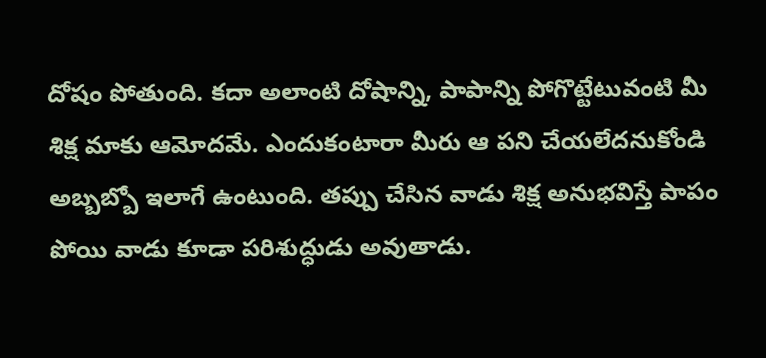దోషం పోతుంది. కదా అలాంటి దోషాన్ని, పాపాన్ని పోగొట్టేటువంటి మీ శిక్ష మాకు ఆమోదమే. ఎందుకంటారా మీరు ఆ పని చేయలేదనుకోండి అబ్బబ్బో ఇలాగే ఉంటుంది. తప్పు చేసిన వాడు శిక్ష అనుభవిస్తే పాపం పోయి వాడు కూడా పరిశుద్ధుడు అవుతాడు.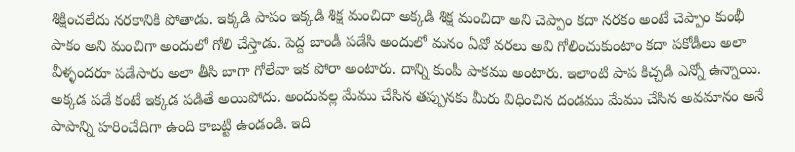శిక్షించలేదు నరకానికి పోతాడు. ఇక్కడి పాపం ఇక్కడి శిక్ష మంచిదా అక్కడి శిక్ష మంచిదా అని చెప్పాం కదా నరకం అంటే చెప్పాం కుంభీ పాకం అని మంచిగా అందులో గోలి చేస్తాడు. పెద్ద బాండీ పడేసి అందులో మనం ఏవో వరలు అవి గోలించుకుంటాం కదా పకోడీలు అలా వీళ్ళందరూ పడేసారు అలా తీసి బాగా గోలేవా ఇక పోరా అంటారు. దాన్ని కుంపీ పాకము అంటారు. ఇలాంటి పాప కిచ్చడి ఎన్నో ఉన్నాయి. అక్కడ పడే కంటే ఇక్కడ పడితే అయిపోదు. అందువల్ల మేము చేసిన తప్పునకు మీరు విధించిన దండము మేము చేసిన అవమానం అనే పాపాన్ని హరించేదిగా ఉంది కాబట్టి ఉండండి. ఇది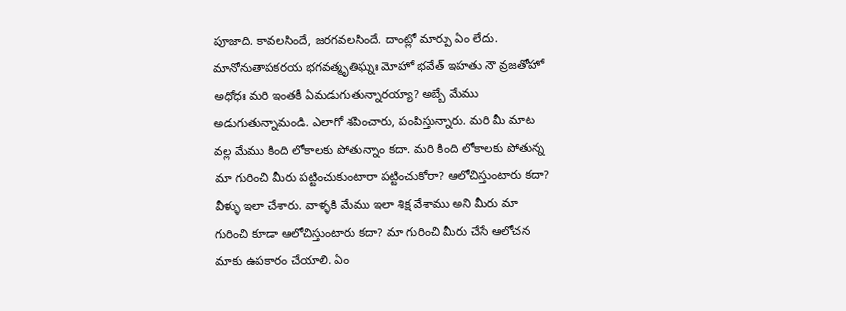పూజాది. కావలసిందే, జరగవలసిందే. దాంట్లో మార్పు ఏం లేదు. మానోనుతాపకరయ భగవత్మృతిఘ్నః మోహో భవేత్ ఇహతు నౌ వ్రజతోహో అధోధః మరి ఇంతకీ ఏమడుగుతున్నారయ్యా? అబ్బే మేము అడుగుతున్నామండి. ఎలాగో శపించారు, పంపిస్తున్నారు. మరి మీ మాట వల్ల మేము కింది లోకాలకు పోతున్నాం కదా. మరి కింది లోకాలకు పోతున్న మా గురించి మీరు పట్టించుకుంటారా పట్టించుకోరా? ఆలోచిస్తుంటారు కదా? వీళ్ళు ఇలా చేశారు. వాళ్ళకి మేము ఇలా శిక్ష వేశాము అని మీరు మా గురించి కూడా ఆలోచిస్తుంటారు కదా? మా గురించి మీరు చేసే ఆలోచన మాకు ఉపకారం చేయాలి. ఏం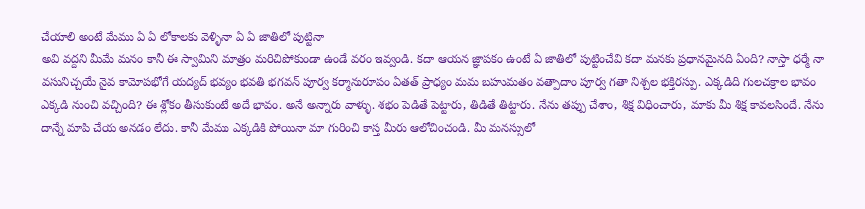చేయాలి అంటే మేము ఏ ఏ లోకాలకు వెళ్ళినా ఏ ఏ జాతిలో పుట్టినా
అవి వద్దని మీమే మనం కానీ ఈ స్వామిని మాత్రం మరిచిపోకుండా ఉండే వరం ఇవ్వండి. కదా ఆయన జ్ఞాపకం ఉంటే ఏ జాతిలో పుట్టించేవి కదా మనకు ప్రధానమైనది ఏంది? నాస్తా ధర్మే నా వసునిచ్చయే నైవ కామోపభోగే యద్యద్ భవ్యం భవతి భగవన్ పూర్వ కర్మానురూపం ఏతత్ ప్రాధ్యం మమ బహుమతం వత్పాదాం పూర్వ గతా నిశ్చల భక్తిరస్పు. ఎక్కడిది గులచక్రాల భావం ఎక్కడి నుంచి వచ్చింది? ఈ శ్లోకం తీసుకుంటే అదే భావం. అనే అన్నారు వాళ్ళు. శభం పెడితే పెట్టారు, తిడితే తిట్టారు. నేను తప్పు చేశాం, శిక్ష విధించారు, మాకు మీ శిక్ష కావలసిందే. నేను దాన్నే మాపి చేయ అనడం లేదు. కానీ మేము ఎక్కడికి పోయినా మా గురించి కాస్త మీరు ఆలోచించండి. మీ మనస్సులో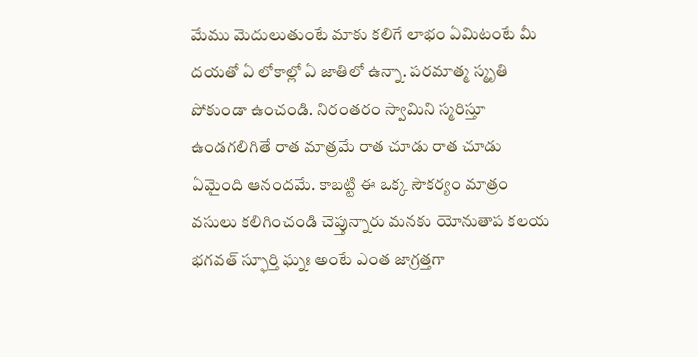మేము మెదులుతుంటే మాకు కలిగే లాభం ఏమిటంటే మీ దయతో ఏ లోకాల్లో ఏ జాతిలో ఉన్నా. పరమాత్మ స్మృతి పోకుండా ఉంచండి. నిరంతరం స్వామిని స్మరిస్తూ ఉండగలిగితే రాత మాత్రమే రాత చూడు రాత చూడు ఏమైంది ఆనందమే. కాబట్టి ఈ ఒక్క సౌకర్యం మాత్రం వసులు కలిగించండి చెప్తున్నారు మనకు యోనుతాప కలయ భగవత్ స్ఫూర్తి ఘ్నః అంటే ఎంత జాగ్రత్తగా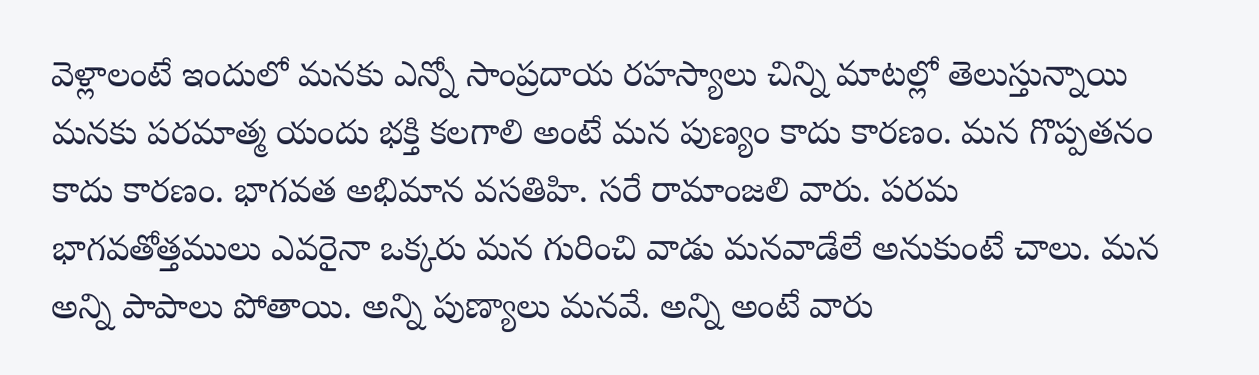వెళ్లాలంటే ఇందులో మనకు ఎన్నో సాంప్రదాయ రహస్యాలు చిన్ని మాటల్లో తెలుస్తున్నాయి మనకు పరమాత్మ యందు భక్తి కలగాలి అంటే మన పుణ్యం కాదు కారణం. మన గొప్పతనం కాదు కారణం. భాగవత అభిమాన వసతిహి. సరే రామాంజలి వారు. పరమ భాగవతోత్తములు ఎవరైనా ఒక్కరు మన గురించి వాడు మనవాడేలే అనుకుంటే చాలు. మన అన్ని పాపాలు పోతాయి. అన్ని పుణ్యాలు మనవే. అన్ని అంటే వారు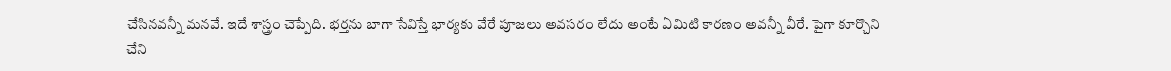చేసినవన్నీ మనవే. ఇదే శాస్త్రం చెప్పేది. భర్తను బాగా సేవిస్తే భార్యకు వేరే పూజలు అవసరం లేదు అంటే ఏమిటి కారణం అవన్నీ వీరే. పైగా కూర్చొని చేని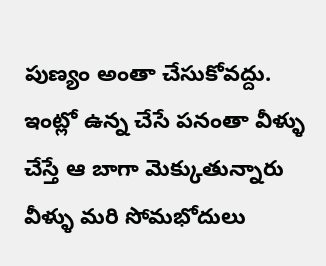పుణ్యం అంతా చేసుకోవద్దు. ఇంట్లో ఉన్న చేసే పనంతా వీళ్ళు చేస్తే ఆ బాగా మెక్కుతున్నారు వీళ్ళు మరి సోమభోదులు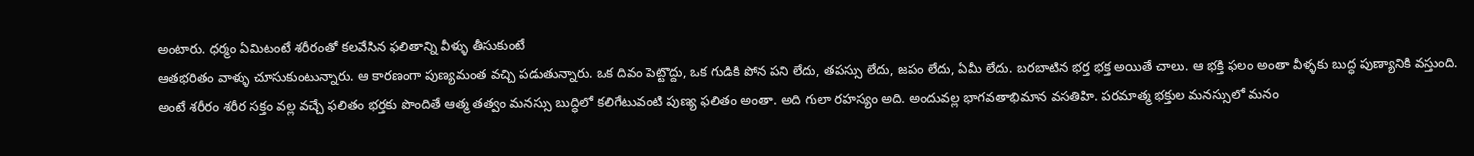అంటారు. ధర్మం ఏమిటంటే శరీరంతో కలవేసిన ఫలితాన్ని వీళ్ళు తీసుకుంటే
ఆతభరితం వాళ్ళు చూసుకుంటున్నారు. ఆ కారణంగా పుణ్యమంత వచ్చి పడుతున్నారు. ఒక దివం పెట్టొద్దు, ఒక గుడికి పోన పని లేదు, తపస్సు లేదు, జపం లేదు, ఏమీ లేదు. బరబాటిన భర్త భక్త అయితే చాలు. ఆ భక్తి ఫలం అంతా వీళ్ళకు బుద్ధ పుణ్యానికి వస్తుంది. అంటే శరీరం శరీర సక్తం వల్ల వచ్చే ఫలితం భర్తకు పొందితే ఆత్మ తత్వం మనస్సు బుద్ధిలో కలిగేటువంటి పుణ్య ఫలితం అంతా. అది గులా రహస్యం అది. అందువల్ల భాగవతాభిమాన వసతిహి. పరమాత్మ భక్తుల మనస్సులో మనం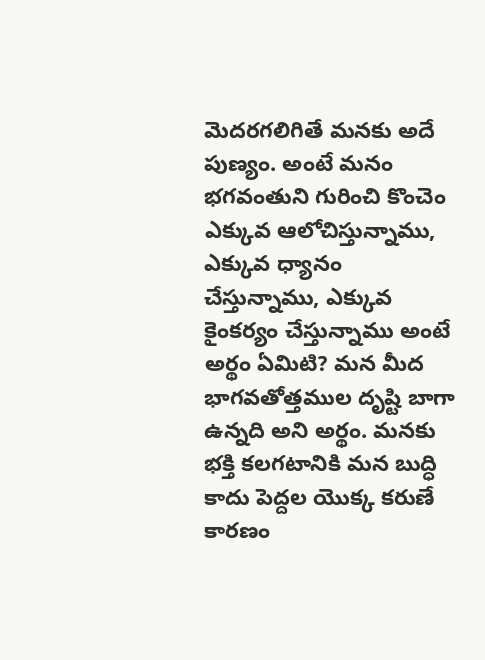మెదరగలిగితే మనకు అదే పుణ్యం. అంటే మనం భగవంతుని గురించి కొంచెం ఎక్కువ ఆలోచిస్తున్నాము, ఎక్కువ ధ్యానం చేస్తున్నాము, ఎక్కువ కైంకర్యం చేస్తున్నాము అంటే అర్థం ఏమిటి? మన మీద భాగవతోత్తముల దృష్టి బాగా ఉన్నది అని అర్థం. మనకు భక్తి కలగటానికి మన బుద్ధి కాదు పెద్దల యొక్క కరుణే కారణం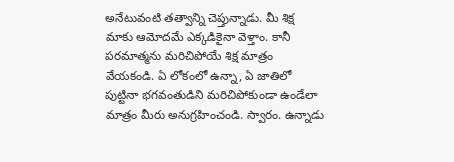అనేటువంటి తత్వాన్ని చెప్తున్నాడు. మీ శిక్ష మాకు ఆమోదమే ఎక్కడికైనా వెళ్తాం. కానీ పరమాత్మను మరిచిపోయే శిక్ష మాత్రం వేయకండి. ఏ లోకంలో ఉన్నా, ఏ జాతిలో పుట్టినా భగవంతుడిని మరిచిపోకుండా ఉండేలా మాత్రం మీరు అనుగ్రహించండి. స్వారం. ఉన్నాడు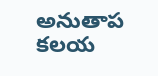అనుతాప కలయ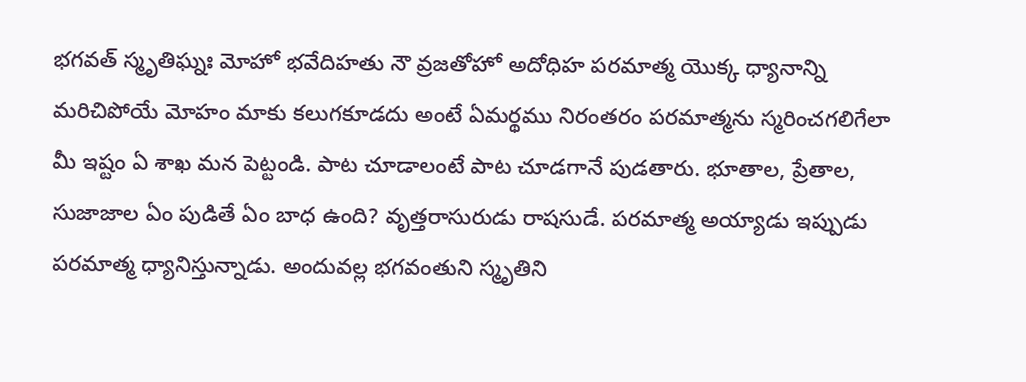భగవత్ స్మృతిఘ్నః మోహో భవేదిహతు నౌ వ్రజతోహో అదోధిహ పరమాత్మ యొక్క ధ్యానాన్ని మరిచిపోయే మోహం మాకు కలుగకూడదు అంటే ఏమర్థము నిరంతరం పరమాత్మను స్మరించగలిగేలా మీ ఇష్టం ఏ శాఖ మన పెట్టండి. పాట చూడాలంటే పాట చూడగానే పుడతారు. భూతాల, ప్రేతాల, సుజాజాల ఏం పుడితే ఏం బాధ ఉంది? వృత్తరాసురుడు రాషసుడే. పరమాత్మ అయ్యాడు ఇప్పుడు పరమాత్మ ధ్యానిస్తున్నాడు. అందువల్ల భగవంతుని స్మృతిని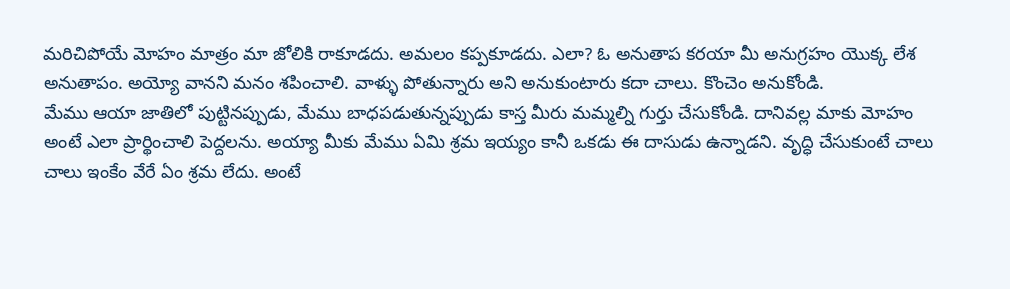మరిచిపోయే మోహం మాత్రం మా జోలికి రాకూడదు. అమలం కప్పకూడదు. ఎలా? ఓ అనుతాప కరయా మీ అనుగ్రహం యొక్క లేశ అనుతాపం. అయ్యో వానని మనం శపించాలి. వాళ్ళు పోతున్నారు అని అనుకుంటారు కదా చాలు. కొంచెం అనుకోండి.
మేము ఆయా జాతిలో పుట్టినప్పుడు, మేము బాధపడుతున్నప్పుడు కాస్త మీరు మమ్మల్ని గుర్తు చేసుకోండి. దానివల్ల మాకు మోహం అంటే ఎలా ప్రార్థించాలి పెద్దలను. అయ్యా మీకు మేము ఏమి శ్రమ ఇయ్యం కానీ ఒకడు ఈ దాసుడు ఉన్నాడని. వృద్ధి చేసుకుంటే చాలు చాలు ఇంకేం వేరే ఏం శ్రమ లేదు. అంటే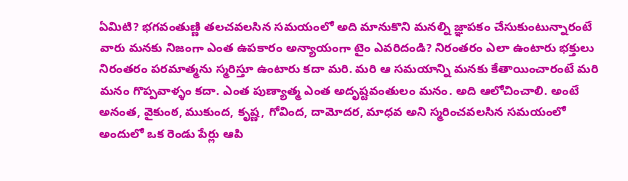ఏమిటి? భగవంతుణ్ణి తలచవలసిన సమయంలో అది మానుకొని మనల్ని జ్ఞాపకం చేసుకుంటున్నారంటే వారు మనకు నిజంగా ఎంత ఉపకారం అన్యాయంగా టైం ఎవరిదండి? నిరంతరం ఎలా ఉంటారు భక్తులు నిరంతరం పరమాత్మను స్మరిస్తూ ఉంటారు కదా మరి. మరి ఆ సమయాన్ని మనకు కేతాయించారంటే మరి మనం గొప్పవాళ్ళం కదా. ఎంత పుణ్యాత్మ ఎంత అదృష్టవంతులం మనం. అది ఆలోచించాలి. అంటే అనంత, వైకుంఠ, ముకుంద, కృష్ణ, గోవింద, దామోదర, మాధవ అని స్మరించవలసిన సమయంలో అందులో ఒక రెండు పేర్లు ఆపి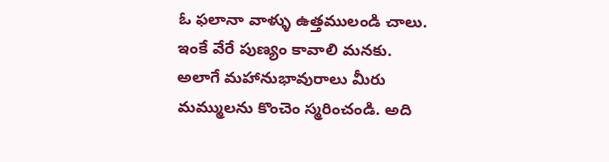ఓ ఫలానా వాళ్ళు ఉత్తములండి చాలు. ఇంకే వేరే పుణ్యం కావాలి మనకు. అలాగే మహానుభావురాలు మీరు మమ్ములను కొంచెం స్మరించండి. అది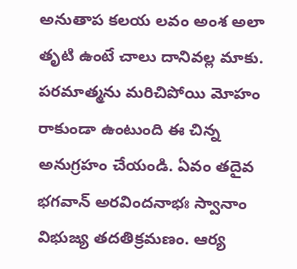అనుతాప కలయ లవం అంశ అలా తృటి ఉంటే చాలు దానివల్ల మాకు. పరమాత్మను మరిచిపోయి మోహం రాకుండా ఉంటుంది ఈ చిన్న అనుగ్రహం చేయండి. ఏవం తదైవ భగవాన్ అరవిందనాభః స్వానాం విభుజ్య తదతిక్రమణం. ఆర్య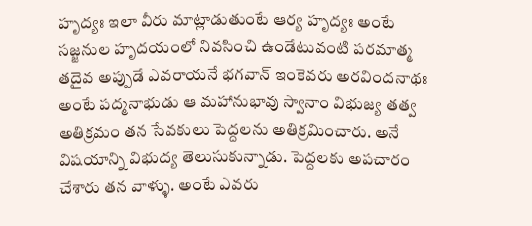హృద్యః ఇలా వీరు మాట్లాడుతుంటే ఆర్య హృద్యః అంటే సజ్జనుల హృదయంలో నివసించి ఉండేటువంటి పరమాత్మ తదైవ అప్పుడే ఎవరాయనే భగవాన్ ఇంకెవరు అరవిందనాథః అంటే పద్మనాభుడు ఆ మహానుభావు స్వానాం విభుజ్య తత్వ అతిక్రమం తన సేవకులు పెద్దలను అతిక్రమించారు. అనే విషయాన్ని విభుద్య తెలుసుకున్నాడు. పెద్దలకు అపచారం చేశారు తన వాళ్ళు. అంటే ఎవరు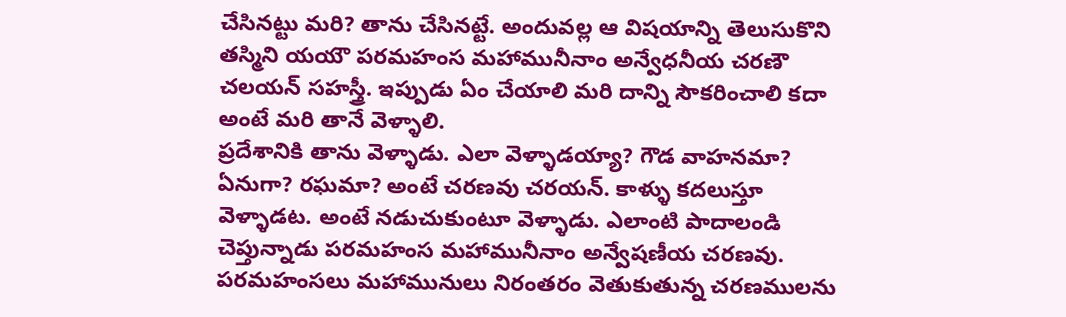చేసినట్టు మరి? తాను చేసినట్టే. అందువల్ల ఆ విషయాన్ని తెలుసుకొని తస్మిని యయౌ పరమహంస మహామునీనాం అన్వేధనీయ చరణౌ చలయన్ సహస్త్రీ. ఇప్పుడు ఏం చేయాలి మరి దాన్ని సౌకరించాలి కదా అంటే మరి తానే వెళ్ళాలి.
ప్రదేశానికి తాను వెళ్ళాడు. ఎలా వెళ్ళాడయ్యా? గౌడ వాహనమా? ఏనుగా? రఘమా? అంటే చరణవు చరయన్. కాళ్ళు కదలుస్తూ వెళ్ళాడట. అంటే నడుచుకుంటూ వెళ్ళాడు. ఎలాంటి పాదాలండి చెప్తున్నాడు పరమహంస మహామునీనాం అన్వేషణీయ చరణవు. పరమహంసలు మహామునులు నిరంతరం వెతుకుతున్న చరణములను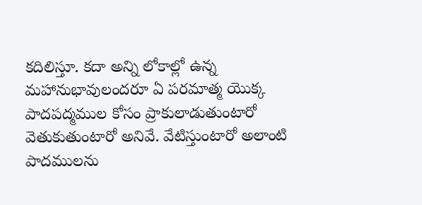కదిలిస్తూ. కదా అన్ని లోకాల్లో ఉన్న మహానుభావులందరూ ఏ పరమాత్మ యొక్క పాదపద్మముల కోసం ప్రాకులాడుతుంటారో వెతుకుతుంటారో అనివే. వేటిస్తుంటారో అలాంటి పాదములను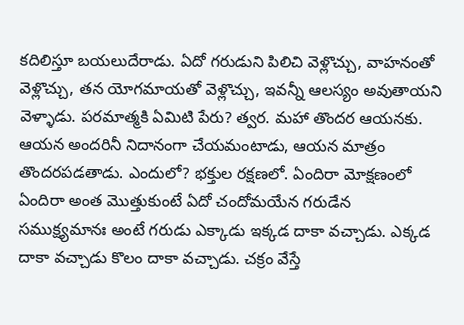కదిలిస్తూ బయలుదేరాడు. ఏదో గరుడుని పిలిచి వెళ్లొచ్చు, వాహనంతో వెళ్లొచ్చు, తన యోగమాయతో వెళ్లొచ్చు, ఇవన్నీ ఆలస్యం అవుతాయని వెళ్ళాడు. పరమాత్మకి ఏమిటి పేరు? త్వర. మహా తొందర ఆయనకు. ఆయన అందరినీ నిదానంగా చేయమంటాడు, ఆయన మాత్రం తొందరపడతాడు. ఎందులో? భక్తుల రక్షణలో. ఏందిరా మోక్షణంలో ఏందిరా అంత మొత్తుకుంటే ఏదో చందోమయేన గరుడేన సముక్ష్యమానః అంటే గరుడు ఎక్కాడు ఇక్కడ దాకా వచ్చాడు. ఎక్కడ దాకా వచ్చాడు కొలం దాకా వచ్చాడు. చక్రం వేస్తే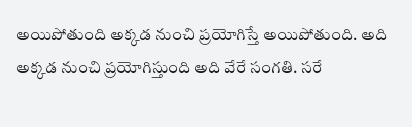అయిపోతుంది అక్కడ నుంచి ప్రయోగిస్తే అయిపోతుంది. అది అక్కడ నుంచి ప్రయోగిస్తుంది అది వేరే సంగతి. సరే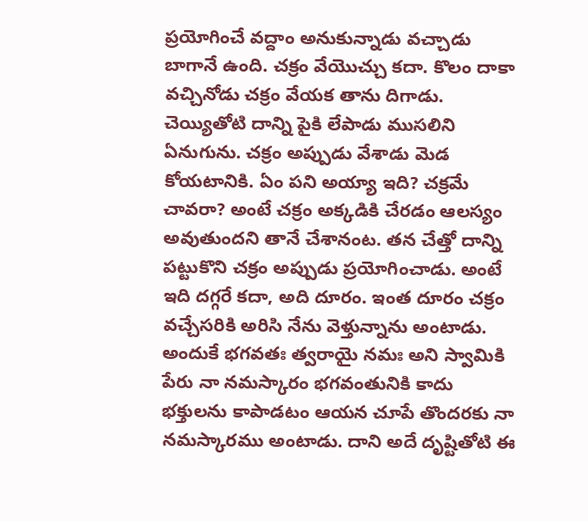ప్రయోగించే వద్దాం అనుకున్నాడు వచ్చాడు బాగానే ఉంది. చక్రం వేయొచ్చు కదా. కొలం దాకా వచ్చినోడు చక్రం వేయక తాను దిగాడు. చెయ్యితోటి దాన్ని పైకి లేపాడు ముసలిని ఏనుగును. చక్రం అప్పుడు వేశాడు మెడ కోయటానికి. ఏం పని అయ్యా ఇది? చక్రమే చావరా? అంటే చక్రం అక్కడికి చేరడం ఆలస్యం అవుతుందని తానే చేశానంట. తన చేత్తో దాన్ని పట్టుకొని చక్రం అప్పుడు ప్రయోగించాడు. అంటే ఇది దగ్గరే కదా, అది దూరం. ఇంత దూరం చక్రం వచ్చేసరికి అరిసి నేను వెళ్తున్నాను అంటాడు. అందుకే భగవతః త్వరాయై నమః అని స్వామికి పేరు నా నమస్కారం భగవంతునికి కాదు భక్తులను కాపాడటం ఆయన చూపే తొందరకు నా నమస్కారము అంటాడు. దాని అదే దృష్టితోటి ఈ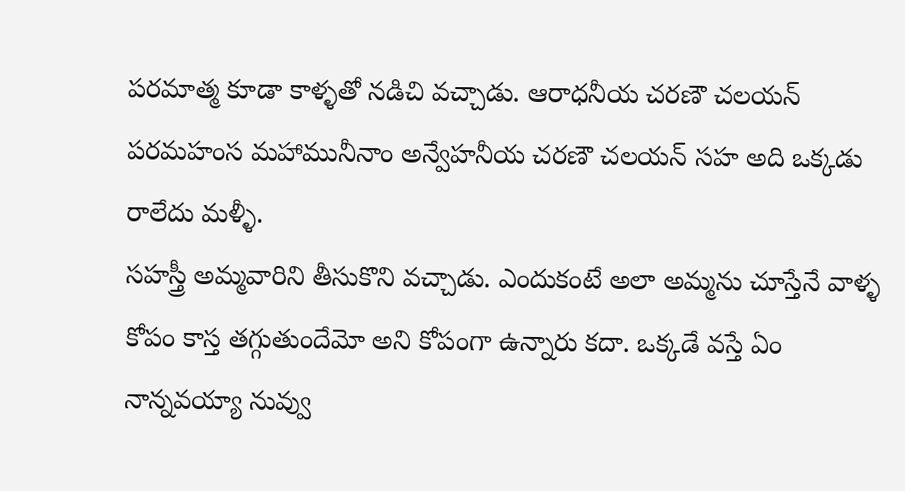పరమాత్మ కూడా కాళ్ళతో నడిచి వచ్చాడు. ఆరాధనీయ చరణౌ చలయన్ పరమహంస మహామునీనాం అన్వేహనీయ చరణౌ చలయన్ సహ అది ఒక్కడు రాలేదు మళ్ళీ.
సహస్త్రీ అమ్మవారిని తీసుకొని వచ్చాడు. ఎందుకంటే అలా అమ్మను చూస్తేనే వాళ్ళ కోపం కాస్త తగ్గుతుందేమో అని కోపంగా ఉన్నారు కదా. ఒక్కడే వస్తే ఏం నాన్నవయ్యా నువ్వు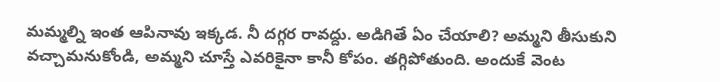మమ్మల్ని ఇంత ఆపినావు ఇక్కడ. నీ దగ్గర రావద్దు. అడిగితే ఏం చేయాలి? అమ్మని తీసుకుని వచ్చామనుకోండి, అమ్మని చూస్తే ఎవరికైనా కానీ కోపం. తగ్గిపోతుంది. అందుకే వెంట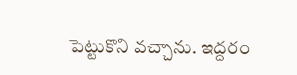పెట్టుకొని వచ్చాను. ఇద్దరం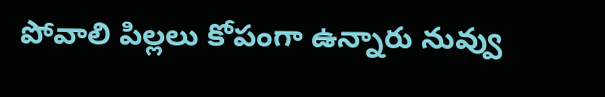పోవాలి పిల్లలు కోపంగా ఉన్నారు నువ్వు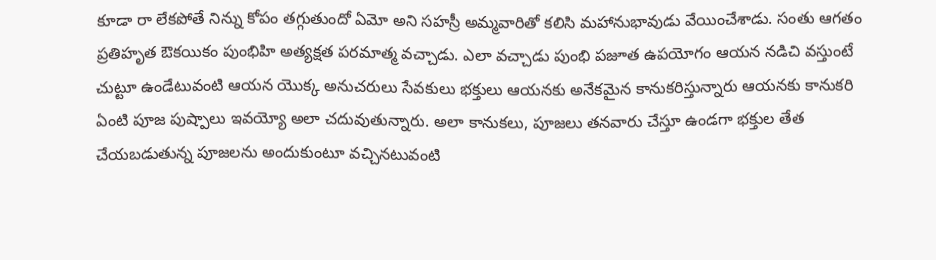కూడా రా లేకపోతే నిన్ను కోపం తగ్గుతుందో ఏమో అని సహస్రీ అమ్మవారితో కలిసి మహానుభావుడు వేయించేశాడు. సంతు ఆగతం ప్రతిహృత ఔకయికం పుంభిహి అత్యక్షత పరమాత్మ వచ్చాడు. ఎలా వచ్చాడు పుంభి పజూత ఉపయోగం ఆయన నడిచి వస్తుంటే చుట్టూ ఉండేటువంటి ఆయన యొక్క అనుచరులు సేవకులు భక్తులు ఆయనకు అనేకమైన కానుకరిస్తున్నారు ఆయనకు కానుకరి ఏంటి పూజ పుష్పాలు ఇవయ్యో అలా చదువుతున్నారు. అలా కానుకలు, పూజలు తనవారు చేస్తూ ఉండగా భక్తుల తేత చేయబడుతున్న పూజలను అందుకుంటూ వచ్చినటువంటి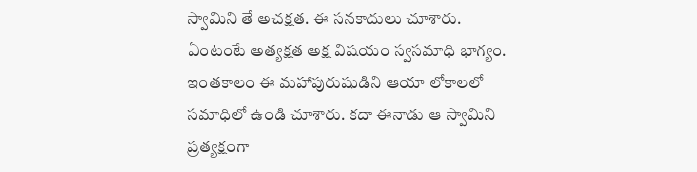స్వామిని తే అచక్షత. ఈ సనకాదులు చూశారు. ఏంటంటే అత్యక్షత అక్ష విషయం స్వసమాధి భాగ్యం. ఇంతకాలం ఈ మహాపురుషుడిని ఆయా లోకాలలో సమాధిలో ఉండి చూశారు. కదా ఈనాడు ఆ స్వామిని ప్రత్యక్షంగా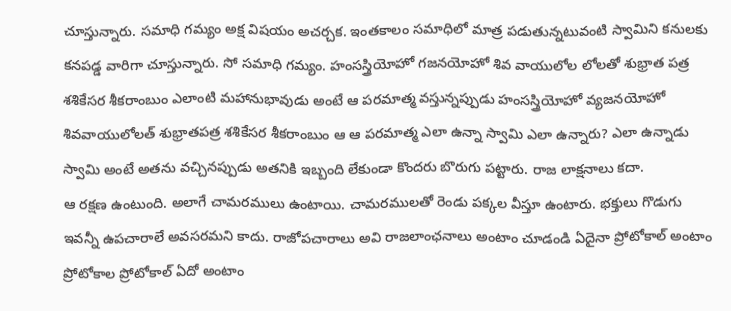చూస్తున్నారు. సమాధి గమ్యం అక్ష విషయం అచర్చక. ఇంతకాలం సమాధిలో మాత్ర పడుతున్నటువంటి స్వామిని కనులకు కనపడ్డ వారిగా చూస్తున్నారు. సో సమాధి గమ్యం. హంసస్త్రియోహో గజనయోహో శివ వాయులోల లోలతో శుభ్రాత పత్ర శశికేసర శీకరాంబుం ఎలాంటి మహానుభావుడు అంటే ఆ పరమాత్మ వస్తున్నప్పుడు హంసస్త్రియోహో వ్యజనయోహో శివవాయులోలత్ శుభ్రాతపత్ర శశికేసర శీకరాంబుం ఆ ఆ పరమాత్మ ఎలా ఉన్నా స్వామి ఎలా ఉన్నారు? ఎలా ఉన్నాడు స్వామి అంటే అతను వచ్చినప్పుడు అతనికి ఇబ్బంది లేకుండా కొందరు బొరుగు పట్టారు. రాజ లాక్షనాలు కదా.
ఆ రక్షణ ఉంటుంది. అలాగే చామరములు ఉంటాయి. చామరములతో రెండు పక్కల వీస్తూ ఉంటారు. భక్తులు గొడుగు ఇవన్నీ ఉపచారాలే అవసరమని కాదు. రాజోపచారాలు అవి రాజలాంఛనాలు అంటాం చూడండి ఏదైనా ప్రోటోకాల్ అంటాం ప్రోటోకాల ప్రోటోకాల్ ఏదో అంటాం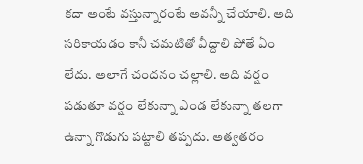కదా అంటే వస్తున్నారంటే అవన్నీ చేయాలి. అది సరికాయడం కానీ చమటితో వీద్దాలి పోతే ఏం లేదు. అలాగే చందనం చల్లాలి. అది వర్షం పడుతూ వర్షం లేకున్నా ఎండ లేకున్నా తలగా ఉన్నా గొడుగు పట్టాలి తప్పదు. అత్వతరం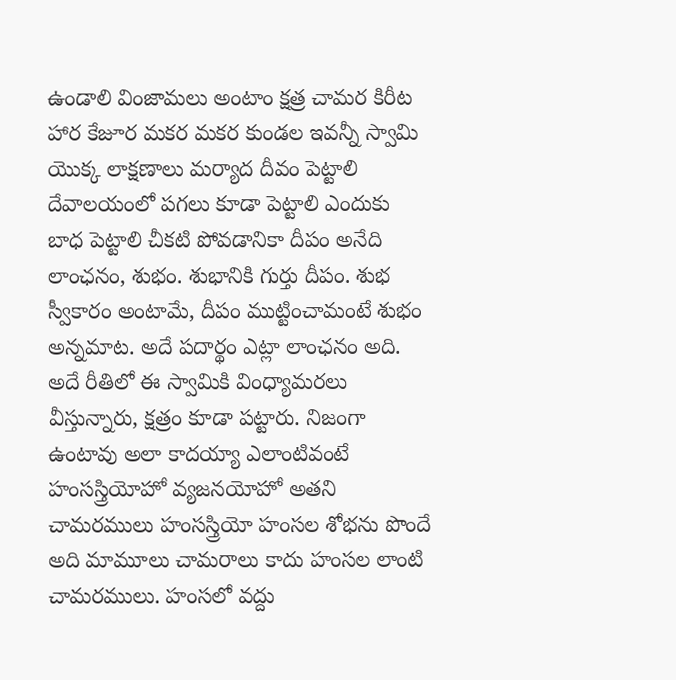ఉండాలి వింజామలు అంటాం క్షత్ర చామర కిరీట హార కేజూర మకర మకర కుండల ఇవన్నీ స్వామి యొక్క లాక్షణాలు మర్యాద దీవం పెట్టాలి దేవాలయంలో పగలు కూడా పెట్టాలి ఎందుకు బాధ పెట్టాలి చీకటి పోవడానికా దీపం అనేది లాంఛనం, శుభం. శుభానికి గుర్తు దీపం. శుభ స్వీకారం అంటామే, దీపం ముట్టించామంటే శుభం అన్నమాట. అదే పదార్థం ఎట్లా లాంఛనం అది. అదే రీతిలో ఈ స్వామికి వింధ్యామరలు వీస్తున్నారు, క్షత్రం కూడా పట్టారు. నిజంగా ఉంటావు అలా కాదయ్యా ఎలాంటివంటే హంసస్త్రియోహో వ్యజనయోహో అతని చామరములు హంసస్త్రియో హంసల శోభను పొందే అది మామూలు చామరాలు కాదు హంసల లాంటి చామరములు. హంసలో వద్దు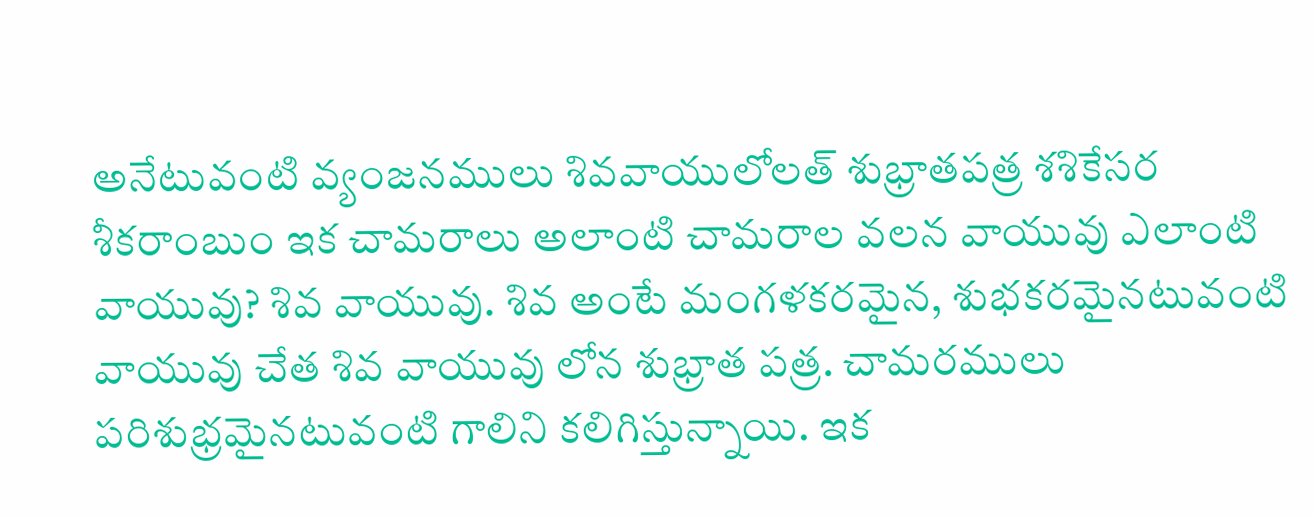అనేటువంటి వ్యంజనములు శివవాయులోలత్ శుభ్రాతపత్ర శశికేసర శీకరాంబుం ఇక చామరాలు అలాంటి చామరాల వలన వాయువు ఎలాంటి వాయువు? శివ వాయువు. శివ అంటే మంగళకరమైన, శుభకరమైనటువంటి వాయువు చేత శివ వాయువు లోన శుభ్రాత పత్ర. చామరములు పరిశుభ్రమైనటువంటి గాలిని కలిగిస్తున్నాయి. ఇక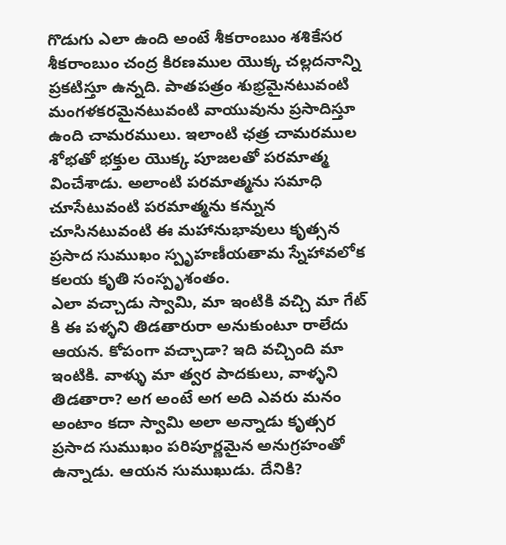గొడుగు ఎలా ఉంది అంటే శీకరాంబుం శశికేసర శీకరాంబుం చంద్ర కిరణముల యొక్క చల్లదనాన్ని ప్రకటిస్తూ ఉన్నది. పాతపత్రం శుభ్రమైనటువంటి మంగళకరమైనటువంటి వాయువును ప్రసాదిస్తూ ఉంది చామరములు. ఇలాంటి ఛత్ర చామరముల శోభతో భక్తుల యొక్క పూజలతో పరమాత్మ వించేశాడు. అలాంటి పరమాత్మను సమాధి చూసేటువంటి పరమాత్మను కన్నున చూసినటువంటి ఈ మహానుభావులు కృత్సన ప్రసాద సుముఖం స్పృహణీయతామ స్నేహావలోక కలయ కృతి సంస్పృశంతం.
ఎలా వచ్చాడు స్వామి, మా ఇంటికి వచ్చి మా గేట్ కి ఈ పళ్ళని తిడతారురా అనుకుంటూ రాలేదు ఆయన. కోపంగా వచ్చాడా? ఇది వచ్చింది మా ఇంటికి. వాళ్ళు మా త్వర పాదకులు, వాళ్ళని తిడతారా? అగ అంటే అగ అది ఎవరు మనం అంటాం కదా స్వామి అలా అన్నాడు కృత్సర ప్రసాద సుముఖం పరిపూర్ణమైన అనుగ్రహంతో ఉన్నాడు. ఆయన సుముఖుడు. దేనికి?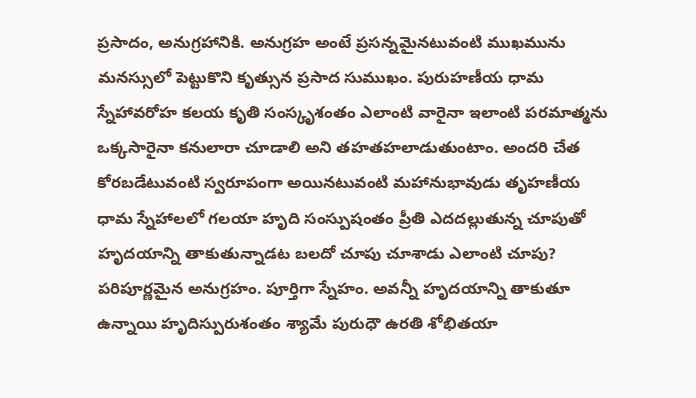ప్రసాదం, అనుగ్రహానికి. అనుగ్రహ అంటే ప్రసన్నమైనటువంటి ముఖమును మనస్సులో పెట్టుకొని కృత్సున ప్రసాద సుముఖం. పురుహణీయ ధామ స్నేహావరోహ కలయ కృతి సంస్కృశంతం ఎలాంటి వారైనా ఇలాంటి పరమాత్మను ఒక్కసారైనా కనులారా చూడాలి అని తహతహలాడుతుంటాం. అందరి చేత కోరబడేటువంటి స్వరూపంగా అయినటువంటి మహానుభావుడు తృహణీయ ధామ స్నేహాలలో గలయా హృది సంస్పుషంతం ప్రీతి ఎదదల్లుతున్న చూపుతో హృదయాన్ని తాకుతున్నాడట బలదో చూపు చూశాడు ఎలాంటి చూపు? పరిపూర్ణమైన అనుగ్రహం. పూర్తిగా స్నేహం. అవన్నీ హృదయాన్ని తాకుతూ ఉన్నాయి హృదిస్పురుశంతం శ్యామే పురుధౌ ఉరతి శోభితయా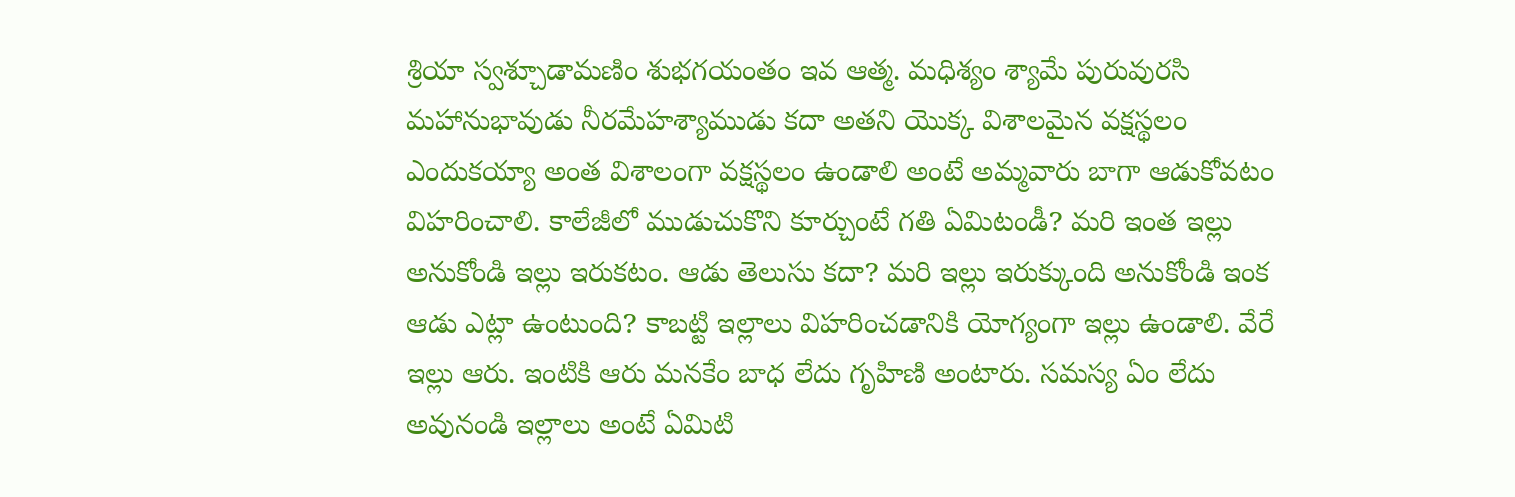శ్రియా స్వశ్చూడామణిం శుభగయంతం ఇవ ఆత్మ. మధిశ్యం శ్యామే పురువురసి మహానుభావుడు నీరమేహశ్యాముడు కదా అతని యొక్క విశాలమైన వక్షస్థలం ఎందుకయ్యా అంత విశాలంగా వక్షస్థలం ఉండాలి అంటే అమ్మవారు బాగా ఆడుకోవటం విహరించాలి. కాలేజీలో ముడుచుకొని కూర్చుంటే గతి ఏమిటండీ? మరి ఇంత ఇల్లు అనుకోండి ఇల్లు ఇరుకటం. ఆడు తెలుసు కదా? మరి ఇల్లు ఇరుక్కుంది అనుకోండి ఇంక ఆడు ఎట్లా ఉంటుంది? కాబట్టి ఇల్లాలు విహరించడానికి యోగ్యంగా ఇల్లు ఉండాలి. వేరే ఇల్లు ఆరు. ఇంటికి ఆరు మనకేం బాధ లేదు గృహిణి అంటారు. సమస్య ఏం లేదు అవునండి ఇల్లాలు అంటే ఏమిటి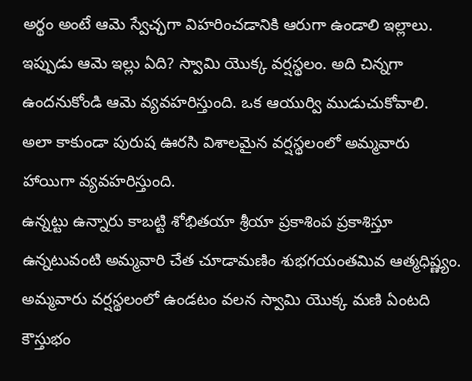అర్థం అంటే ఆమె స్వేచ్ఛగా విహరించడానికి ఆరుగా ఉండాలి ఇల్లాలు. ఇప్పుడు ఆమె ఇల్లు ఏది? స్వామి యొక్క వర్షస్థలం. అది చిన్నగా ఉందనుకోండి ఆమె వ్యవహరిస్తుంది. ఒక ఆయుర్వి ముడుచుకోవాలి. అలా కాకుండా పురుష ఊరసి విశాలమైన వర్షస్థలంలో అమ్మవారు హాయిగా వ్యవహరిస్తుంది.
ఉన్నట్టు ఉన్నారు కాబట్టి శోభితయా శ్రీయా ప్రకాశింప ప్రకాశిస్తూ ఉన్నటువంటి అమ్మవారి చేత చూడామణిం శుభగయంతమివ ఆత్మధిష్ణ్యం. అమ్మవారు వర్షస్థలంలో ఉండటం వలన స్వామి యొక్క మణి ఏంటది కౌస్తుభం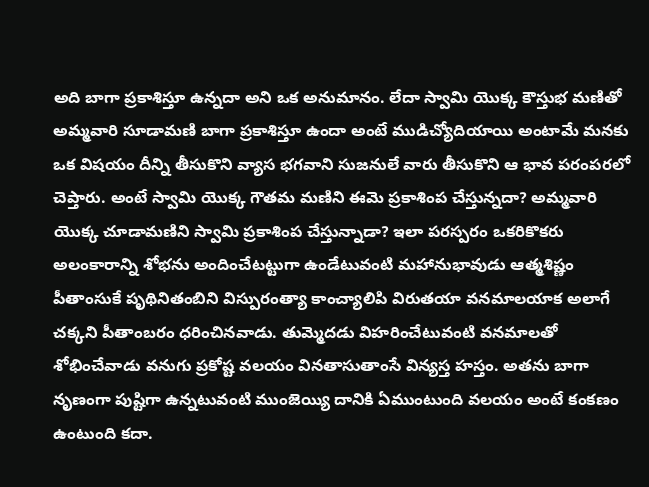అది బాగా ప్రకాశిస్తూ ఉన్నదా అని ఒక అనుమానం. లేదా స్వామి యొక్క కౌస్తుభ మణితో అమ్మవారి సూడామణి బాగా ప్రకాశిస్తూ ఉందా అంటే ముడిచ్యోదియాయి అంటామే మనకు ఒక విషయం దీన్ని తీసుకొని వ్యాస భగవాని సుజనులే వారు తీసుకొని ఆ భావ పరంపరలో చెప్తారు. అంటే స్వామి యొక్క గౌతమ మణిని ఈమె ప్రకాశింప చేస్తున్నదా? అమ్మవారి యొక్క చూడామణిని స్వామి ప్రకాశింప చేస్తున్నాడా? ఇలా పరస్పరం ఒకరికొకరు అలంకారాన్ని శోభను అందించేటట్టుగా ఉండేటువంటి మహానుభావుడు ఆత్మశిష్ణం పీతాంసుకే పృథినితంబిని విస్పురంత్యా కాంచ్యాలిపి విరుతయా వనమాలయాక అలాగే చక్కని పీతాంబరం ధరించినవాడు. తుమ్మెదడు విహరించేటువంటి వనమాలతో శోభించేవాడు వనుగు ప్రకోష్ట వలయం వినతాసుతాంసే విన్యస్త హస్తం. అతను బాగా నృణంగా పుష్టిగా ఉన్నటువంటి ముంజెయ్యి దానికి ఏముంటుంది వలయం అంటే కంకణం ఉంటుంది కదా.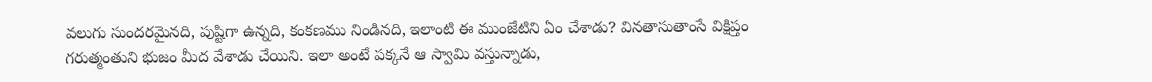వలుగు సుందరమైనది, పుష్టిగా ఉన్నది, కంకణము నిండినది, ఇలాంటి ఈ ముంజేటిని ఏం చేశాడు? వినతాసుతాంసే విక్షిప్తం గరుత్మంతుని భుజం మీద వేశాడు చేయిని. ఇలా అంటే పక్కనే ఆ స్వామి వస్తున్నాడు,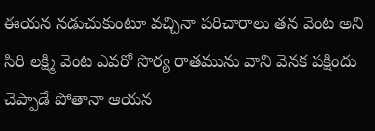ఈయన నడుచుకుంటూ వచ్చినా పరిచారాలు తన వెంట అని సిరి లక్ష్మి వెంట ఎవరో సొర్య రాతమును వాని వెనక పక్షిందు చెప్పాడే పోతానా ఆయన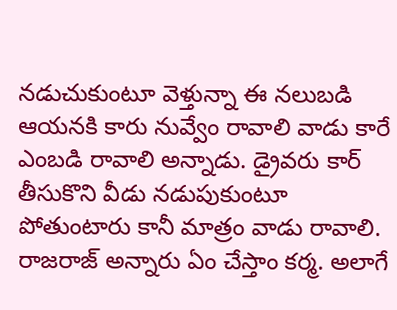నడుచుకుంటూ వెళ్తున్నా ఈ నలుబడి ఆయనకి కారు నువ్వేం రావాలి వాడు కారే ఎంబడి రావాలి అన్నాడు. డ్రైవరు కార్ తీసుకొని వీడు నడుపుకుంటూ పోతుంటారు కానీ మాత్రం వాడు రావాలి. రాజరాజ్ అన్నారు ఏం చేస్తాం కర్మ. అలాగే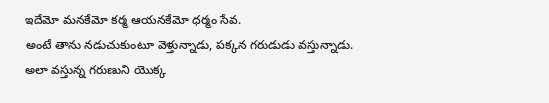ఇదేమో మనకేమో కర్మ ఆయనకేమో ధర్మం సేవ.
అంటే తాను నడుచుకుంటూ వెళ్తున్నాడు, పక్కన గరుడుడు వస్తున్నాడు. అలా వస్తున్న గరుణుని యొక్క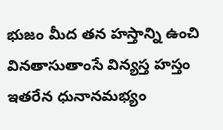భుజం మీద తన హస్తాన్ని ఉంచి వినతాసుతాంసే విన్యస్త హస్తం ఇతరేన ధునానమభ్యం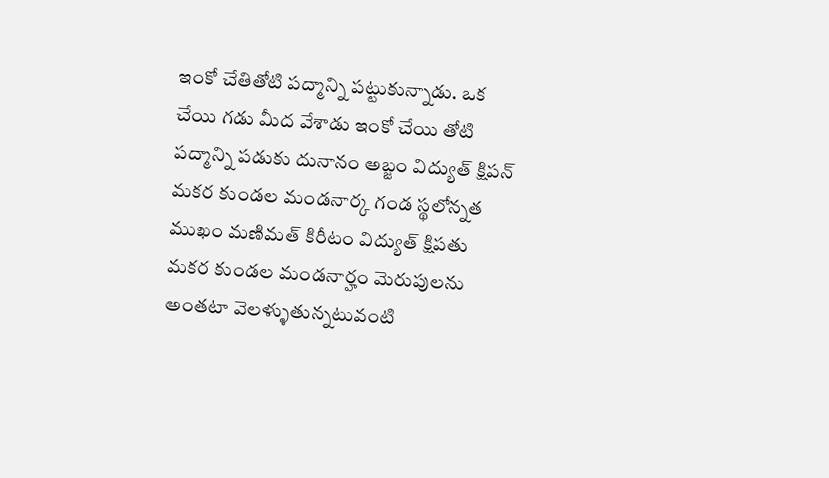ఇంకో చేతితోటి పద్మాన్ని పట్టుకున్నాడు. ఒక చేయి గడు మీద వేశాడు ఇంకో చేయి తోటి పద్మాన్ని పడుకు దునానం అబ్జం విద్యుత్ క్షిపన్ మకర కుండల మండనార్క గండ స్థలోన్నత ముఖం మణిమత్ కిరీటం విద్యుత్ క్షిపతు మకర కుండల మండనార్హం మెరుపులను అంతటా వెలళ్ళుతున్నటువంటి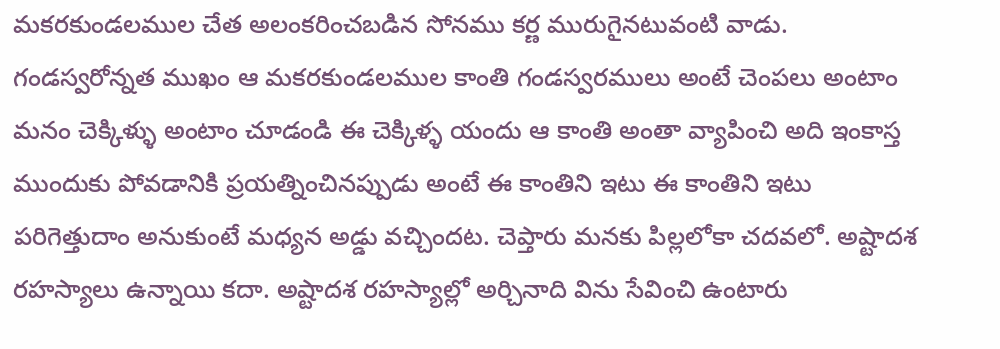మకరకుండలముల చేత అలంకరించబడిన సోనము కర్ణ మురుగైనటువంటి వాడు. గండస్వరోన్నత ముఖం ఆ మకరకుండలముల కాంతి గండస్వరములు అంటే చెంపలు అంటాం మనం చెక్కిళ్ళు అంటాం చూడండి ఈ చెక్కిళ్ళ యందు ఆ కాంతి అంతా వ్యాపించి అది ఇంకాస్త ముందుకు పోవడానికి ప్రయత్నించినప్పుడు అంటే ఈ కాంతిని ఇటు ఈ కాంతిని ఇటు పరిగెత్తుదాం అనుకుంటే మధ్యన అడ్డు వచ్చిందట. చెప్తారు మనకు పిల్లలోకా చదవలో. అష్టాదశ రహస్యాలు ఉన్నాయి కదా. అష్టాదశ రహస్యాల్లో అర్చినాది విను సేవించి ఉంటారు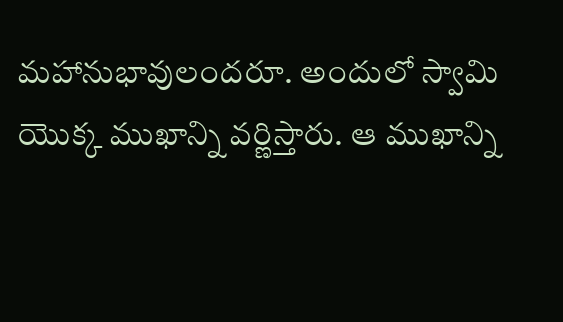మహానుభావులందరూ. అందులో స్వామి యొక్క ముఖాన్ని వర్ణిస్తారు. ఆ ముఖాన్ని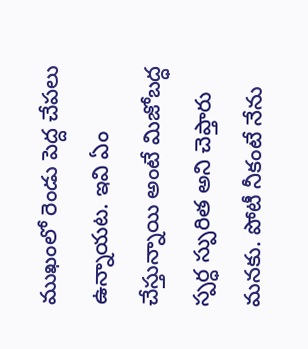ముఖంలో రెండు పెద్ద చేపలు ఉన్నాయట. ఇవి ఏం చేస్తున్నాయి అంటే మిజోబద్ధ స్పర్ధ స్పురిత అని చెప్తారు మనకు. పోటీ నీకంటే నేను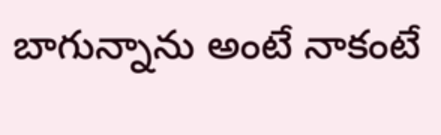బాగున్నాను అంటే నాకంటే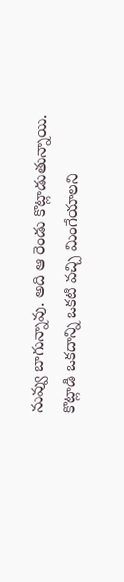నువ్వు బాగున్నావు. అది ఆ రెండు కొట్లాడుతున్నాయి. కొట్లాడి ఒకదాన్ని ఒకటి వచ్చి మింగేయాలని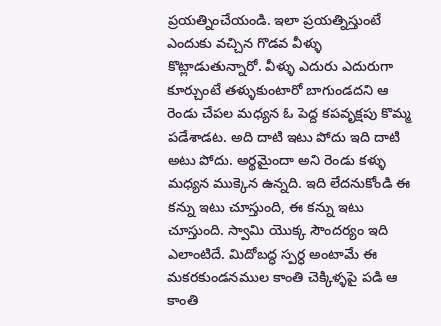ప్రయత్నించేయండి. ఇలా ప్రయత్నిస్తుంటే ఎందుకు వచ్చిన గొడవ వీళ్ళు కొట్లాడుతున్నారో. వీళ్ళు ఎదురు ఎదురుగా కూర్చుంటే తళ్ళుకుంటారో బాగుండదని ఆ రెండు చేపల మధ్యన ఓ పెద్ద కపవృక్షపు కొమ్మ పడేశాడట. అది దాటి ఇటు పోదు ఇది దాటి అటు పోదు. అర్థమైందా అని రెండు కళ్ళు మధ్యన ముక్కెన ఉన్నది. ఇది లేదనుకోండి ఈ కన్ను ఇటు చూస్తుంది, ఈ కన్ను ఇటు చూస్తుంది. స్వామి యొక్క సౌందర్యం ఇది ఎలాంటిదే. మిదోబద్ధ స్పర్ధ అంటామే ఈ మకరకుండనముల కాంతి చెక్కిళ్ళపై పడి ఆ కాంతి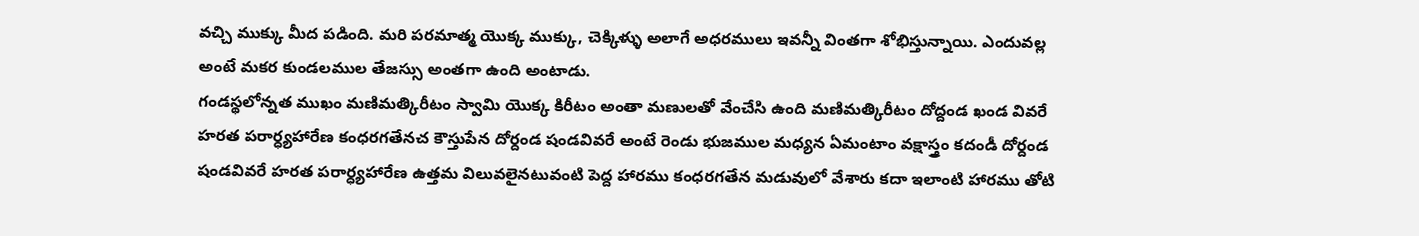వచ్చి ముక్కు మీద పడింది. మరి పరమాత్మ యొక్క ముక్కు, చెక్కిళ్ళు అలాగే అధరములు ఇవన్నీ వింతగా శోభిస్తున్నాయి. ఎందువల్ల అంటే మకర కుండలముల తేజస్సు అంతగా ఉంది అంటాడు.
గండస్థలోన్నత ముఖం మణిమత్కిరీటం స్వామి యొక్క కిరీటం అంతా మణులతో వేంచేసి ఉంది మణిమత్కిరీటం దోద్దండ ఖండ వివరే హరత పరార్ధ్యహారేణ కంధరగతేనచ కౌస్తుపేన దోర్దండ షండవివరే అంటే రెండు భుజముల మధ్యన ఏమంటాం వక్షాస్త్రం కదండీ దోర్దండ షండవివరే హరత పరార్ధ్యహారేణ ఉత్తమ విలువలైనటువంటి పెద్ద హారము కంధరగతేన మడువులో వేశారు కదా ఇలాంటి హారము తోటి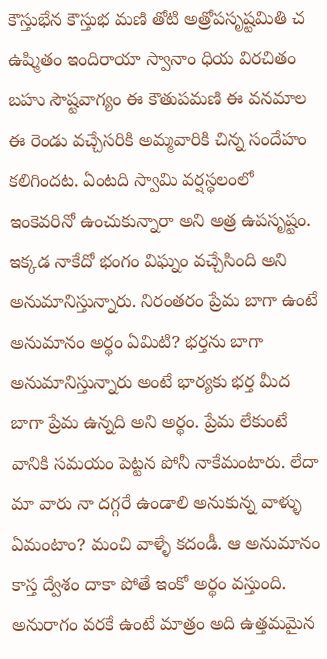కౌస్తుభేన కౌస్తుభ మణి తోటి అత్రోపసృష్టమితి చ ఉష్మితం ఇందిరాయా స్వానాం ధియ విరచితం బహు సౌష్టవాగ్యం ఈ కౌతుపమణి ఈ వనమాల ఈ రెండు వచ్చేసరికి అమ్మవారికి చిన్న సందేహం కలిగిందట. ఏంటది స్వామి వర్షస్థలంలో ఇంకెవరినో ఉంచుకున్నారా అని అత్ర ఉపసృష్టం. ఇక్కడ నాకేదో భంగం విఘ్నం వచ్చేసింది అని అనుమానిస్తున్నారు. నిరంతరం ప్రేమ బాగా ఉంటే అనుమానం అర్థం ఏమిటి? భర్తను బాగా అనుమానిస్తున్నారు అంటే భార్యకు భర్త మీద బాగా ప్రేమ ఉన్నది అని అర్థం. ప్రేమ లేకుంటే వానికి సమయం పెట్టన పోనీ నాకేమంటారు. లేదా మా వారు నా దగ్గరే ఉండాలి అనుకున్న వాళ్ళు ఏమంటాం? మంచి వాళ్ళే కదండీ. ఆ అనుమానం కాస్త ద్వేశం దాకా పోతే ఇంకో అర్థం వస్తుంది. అనురాగం వరకే ఉంటే మాత్రం అది ఉత్తమమైన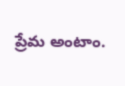ప్రేమ అంటాం.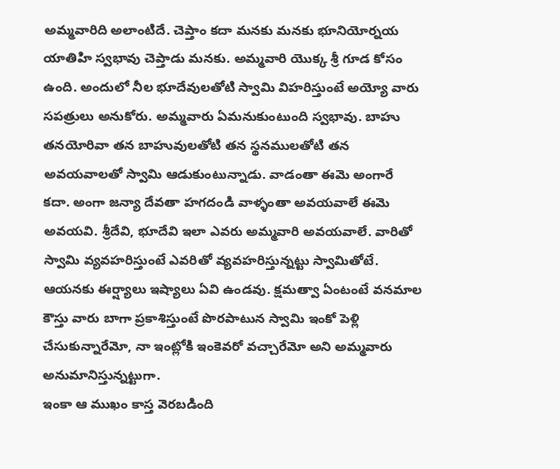అమ్మవారిది అలాంటిదే. చెప్తాం కదా మనకు మనకు భూనియోర్నయ యాతిహి స్వభావు చెప్తాడు మనకు. అమ్మవారి యొక్క శ్రీ గూడ కోసం ఉంది. అందులో నీల భూదేవులతోటి స్వామి విహరిస్తుంటే అయ్యో వారు సపత్రులు అనుకోరు. అమ్మవారు ఏమనుకుంటుంది స్వభావు. బాహు తనయోరివా తన బాహువులతోటి తన స్థనములతోటి తన అవయవాలతో స్వామి ఆడుకుంటున్నాడు. వాడంతా ఈమె అంగారే కదా. అంగా జన్యా దేవతా హగదండి వాళ్ళంతా అవయవాలే ఈమె అవయవి. శ్రీదేవి, భూదేవి ఇలా ఎవరు అమ్మవారి అవయవాలే. వారితో స్వామి వ్యవహరిస్తుంటే ఎవరితో వ్యవహరిస్తున్నట్టు స్వామితోటే. ఆయనకు ఈర్ష్యాలు ఇష్యాలు ఏవి ఉండవు. క్షమత్వా ఏంటంటే వనమాల కౌస్తు వారు బాగా ప్రకాశిస్తుంటే పొరపాటున స్వామి ఇంకో పెళ్లి చేసుకున్నారేమో, నా ఇంట్లోకి ఇంకెవరో వచ్చారేమో అని అమ్మవారు అనుమానిస్తున్నట్టుగా.
ఇంకా ఆ ముఖం కాస్త వెరబడింది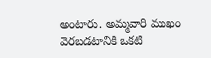అంటారు. అమ్మవారి ముఖం వెరబడటానికి ఒకటి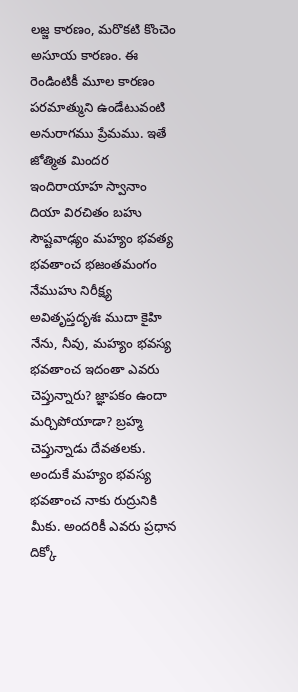లజ్జ కారణం, మరొకటి కొంచెం అసూయ కారణం. ఈ రెండింటికీ మూల కారణం పరమాత్ముని ఉండేటువంటి అనురాగము ప్రేమము. ఇతే జోత్మిత మిందర ఇందిరాయాహ స్వానాం దియా విరచితం బహు సౌష్టవాఢ్యం మహ్యం భవత్య భవతాంచ భజంతమంగం నేముహు నిరీక్ష్య అవితృప్తదృశః ముదా కైహి నేను, నీవు, మహ్యం భవస్య భవతాంచ ఇదంతా ఎవరు చెప్తున్నారు? జ్ఞాపకం ఉందా మర్చిపోయాడా? బ్రహ్మ చెప్తున్నాడు దేవతలకు. అందుకే మహ్యం భవస్య భవతాంచ నాకు రుద్రునికి మీకు. అందరికీ ఎవరు ప్రధాన దిక్కో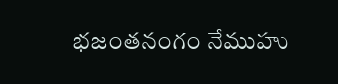భజంతనంగం నేముహు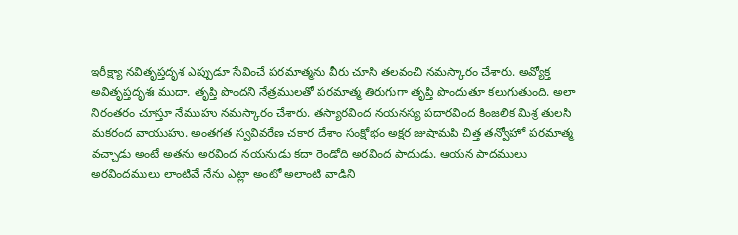ఇరీక్ష్యా నవితృప్తదృశ ఎప్పుడూ సేవించే పరమాత్మను వీరు చూసి తలవంచి నమస్కారం చేశారు. అవ్యోక్త అవితృప్తదృశః ముదా. తృప్తి పొందని నేత్రములతో పరమాత్మ తిరుగుగా తృప్తి పొందుతూ కలుగుతుంది. అలా నిరంతరం చూస్తూ నేముహు నమస్కారం చేశారు. తస్యారవింద నయనస్య పదారవింద కింజలిక మిశ్ర తులసి మకరంద వాయుహు. అంతగత స్వవివరేణ చకార దేశాం సంక్షోభం అక్షర జుషామపి చిత్త తన్వోహో పరమాత్మ వచ్చాడు అంటే అతను అరవింద నయనుడు కదా రెండోది అరవింద పాదుడు. ఆయన పాదములు అరవిందములు లాంటివే నేను ఎట్లా అంటో అలాంటి వాడిని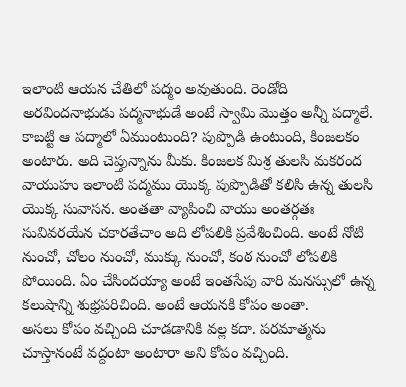ఇలాంటి ఆయన చేతిలో పద్మం అవుతుంది. రెండోది అరవిందనాభుడు పద్మనాభుడే అంటే స్వామి మొత్తం అన్నీ పద్మాలే. కాబట్టి ఆ పద్మాలో ఏముంటుంది? పుప్పొడి ఉంటుంది, కింజలకం అంటారు. అది చెప్తున్నాను మీకు. కింజలక మిశ్ర తులసి మకరంద వాయుహు ఇలాంటి పద్మము యొక్క పుప్పొడితో కలిసి ఉన్న తులసి యొక్క సువాసన. అంతతా వ్యాపించి వాయు అంతర్గతః సువివరయేన చకారతేచాం అది లోపలికి ప్రవేశించింది. అంటే నోటి నుంచో, చోలం నుంచో, ముక్కు నుంచో, కంఠ నుంచో లోపలికి పోయింది. ఏం చేసిందయ్యా అంటే ఇంతసేపు వారి మనస్సులో ఉన్న కలుషాన్ని శుభ్రపరిచింది. అంటే ఆయనకి కోపం అంతా.
అసలు కోపం వచ్చింది చూడడానికి వల్ల కదా. పరమాత్మను చూస్తానంటే వద్దంటా అంటారా అని కోపం వచ్చింది.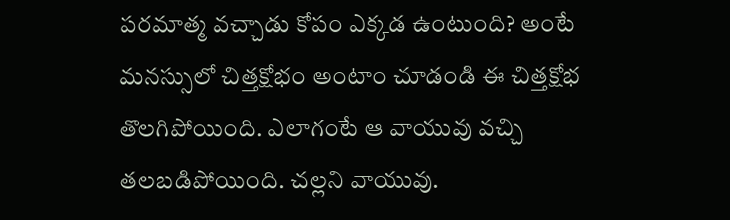పరమాత్మ వచ్చాడు కోపం ఎక్కడ ఉంటుంది? అంటే మనస్సులో చిత్తక్షోభం అంటాం చూడండి ఈ చిత్తక్షోభ తొలగిపోయింది. ఎలాగంటే ఆ వాయువు వచ్చి తలబడిపోయింది. చల్లని వాయువు.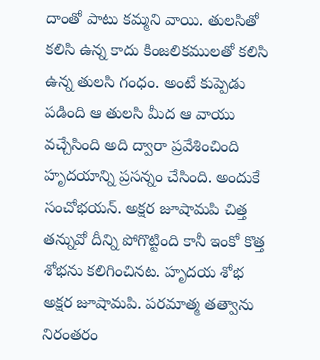దాంతో పాటు కమ్మని వాయి. తులసితో కలిసి ఉన్న కాదు కింజలికములతో కలిసి ఉన్న తులసి గంధం. అంటే కుప్పెడు పడింది ఆ తులసి మీద ఆ వాయు వచ్చేసింది అది ద్వారా ప్రవేశించింది హృదయాన్ని ప్రసన్నం చేసింది. అందుకే సంచోభయన్. అక్షర జూషామపి చిత్త తన్నువో దీన్ని పోగొట్టింది కానీ ఇంకో కొత్త శోభను కలిగించినట. హృదయ శోభ అక్షర జూషామపి. పరమాత్మ తత్వాను నిరంతరం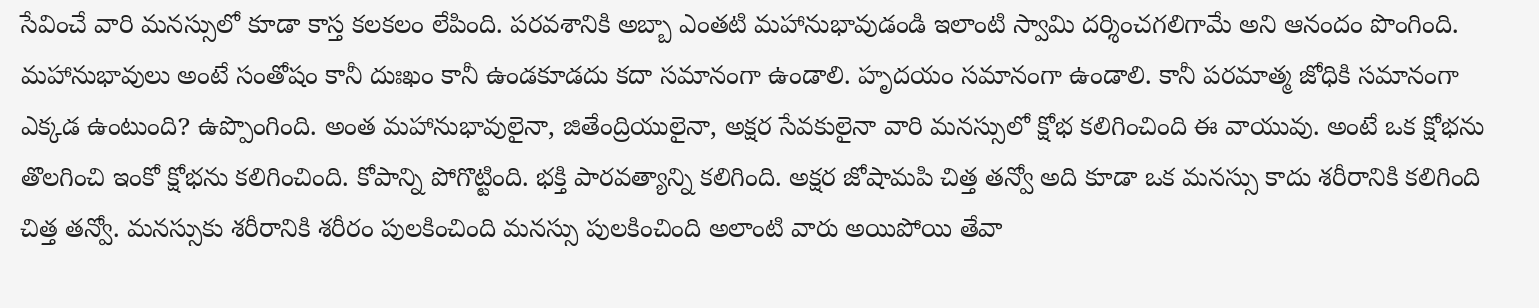సేవించే వారి మనస్సులో కూడా కాస్త కలకలం లేపింది. పరవశానికి అబ్బా ఎంతటి మహానుభావుడండి ఇలాంటి స్వామి దర్శించగలిగామే అని ఆనందం పొంగింది. మహానుభావులు అంటే సంతోషం కానీ దుఃఖం కానీ ఉండకూడదు కదా సమానంగా ఉండాలి. హృదయం సమానంగా ఉండాలి. కానీ పరమాత్మ జోధికి సమానంగా ఎక్కడ ఉంటుంది? ఉప్పొంగింది. అంత మహానుభావులైనా, జితేంద్రియులైనా, అక్షర సేవకులైనా వారి మనస్సులో క్షోభ కలిగించింది ఈ వాయువు. అంటే ఒక క్షోభను తొలగించి ఇంకో క్షోభను కలిగించింది. కోపాన్ని పోగొట్టింది. భక్తి పారవత్యాన్ని కలిగింది. అక్షర జోషామపి చిత్త తన్వో అది కూడా ఒక మనస్సు కాదు శరీరానికి కలిగింది చిత్త తన్వో. మనస్సుకు శరీరానికి శరీరం పులకించింది మనస్సు పులకించింది అలాంటి వారు అయిపోయి తేవా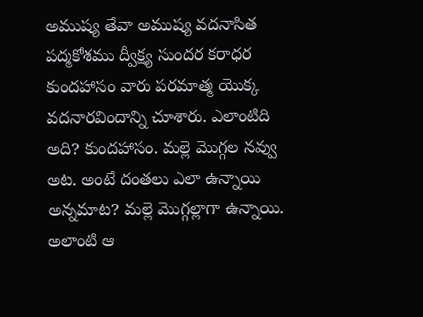అముష్య తేవా అముష్య వదనాసిత పద్మకోశము ద్వీక్ష్య సుందర కరాధర కుందహాసం వారు పరమాత్మ యొక్క వదనారవిందాన్ని చూశారు. ఎలాంటిది అది? కుందహాసం. మల్లె మొగ్గల నవ్వు అట. అంటే దంతలు ఎలా ఉన్నాయి అన్నమాట? మల్లె మొగ్గల్లాగా ఉన్నాయి. అలాంటి ఆ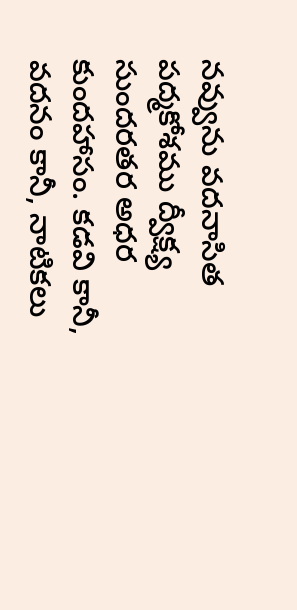నవ్వును వదనాసిత పద్మకోశము ద్వీక్ష్య సుందరతర అధర కుందహాసం. కడవి కానీ, వదనం కానీ, నాటికలు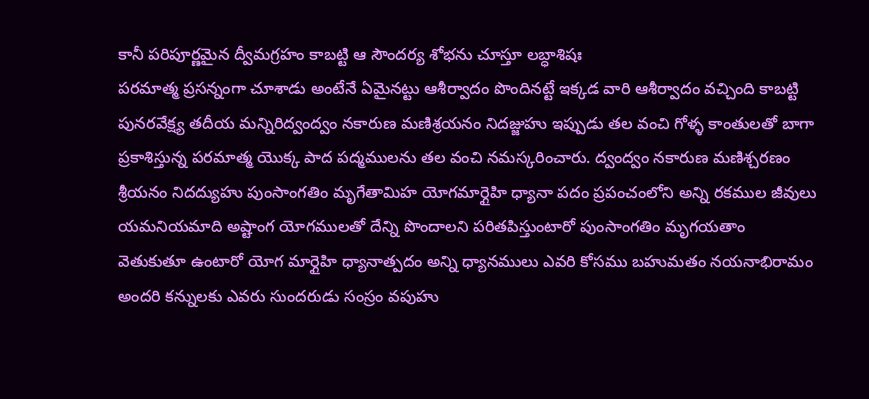కానీ పరిపూర్ణమైన ద్వీమగ్రహం కాబట్టి ఆ సౌందర్య శోభను చూస్తూ లబ్ధాశిషః
పరమాత్మ ప్రసన్నంగా చూశాడు అంటేనే ఏమైనట్టు ఆశీర్వాదం పొందినట్టే ఇక్కడ వారి ఆశీర్వాదం వచ్చింది కాబట్టి పునరవేక్ష్య తదీయ మన్నిరిద్వంద్వం నకారుణ మణిశ్రయనం నిదజ్జుహు ఇప్పుడు తల వంచి గోళ్ళ కాంతులతో బాగా ప్రకాశిస్తున్న పరమాత్మ యొక్క పాద పద్మములను తల వంచి నమస్కరించారు. ద్వంద్వం నకారుణ మణిశ్చరణం శ్రీయనం నిదద్యుహు పుంసాంగతిం మృగేతామిహ యోగమార్గైహి ధ్యానా పదం ప్రపంచంలోని అన్ని రకముల జీవులు యమనియమాది అష్టాంగ యోగములతో దేన్ని పొందాలని పరితపిస్తుంటారో పుంసాంగతిం మృగయతాం వెతుకుతూ ఉంటారో యోగ మార్గైహి ధ్యానాత్పదం అన్ని ధ్యానములు ఎవరి కోసము బహుమతం నయనాభిరామం అందరి కన్నులకు ఎవరు సుందరుడు సంస్రం వపుహు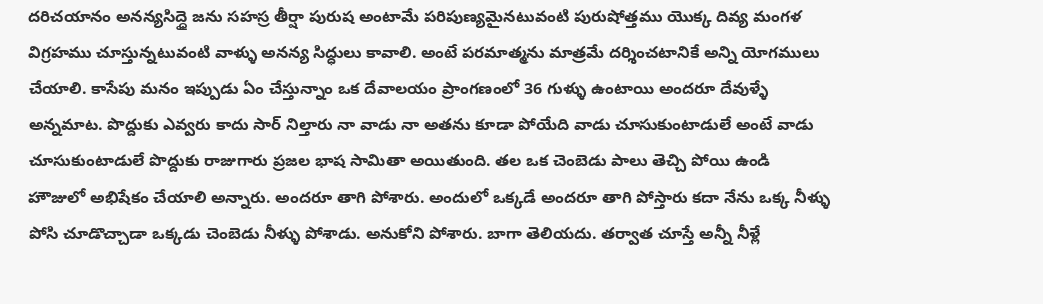దరిచయానం అనన్యసిద్ధై జను సహస్ర తీర్షా పురుష అంటామే పరిపుణ్యమైనటువంటి పురుషోత్తము యొక్క దివ్య మంగళ విగ్రహము చూస్తున్నటువంటి వాళ్ళు అనన్య సిద్ధులు కావాలి. అంటే పరమాత్మను మాత్రమే దర్శించటానికే అన్ని యోగములు చేయాలి. కాసేపు మనం ఇప్పుడు ఏం చేస్తున్నాం ఒక దేవాలయం ప్రాంగణంలో 36 గుళ్ళు ఉంటాయి అందరూ దేవుళ్ళే అన్నమాట. పొద్దుకు ఎవ్వరు కాదు సార్ నిల్తారు నా వాడు నా అతను కూడా పోయేది వాడు చూసుకుంటాడులే అంటే వాడు చూసుకుంటాడులే పొద్దుకు రాజుగారు ప్రజల భాష సామితా అయితుంది. తల ఒక చెంబెడు పాలు తెచ్చి పోయి ఉండి హౌజులో అభిషేకం చేయాలి అన్నారు. అందరూ తాగి పోశారు. అందులో ఒక్కడే అందరూ తాగి పోస్తారు కదా నేను ఒక్క నీళ్ళు పోసి చూడొచ్చాడా ఒక్కడు చెంబెడు నీళ్ళు పోశాడు. అనుకోని పోశారు. బాగా తెలియదు. తర్వాత చూస్తే అన్నీ నీళ్లే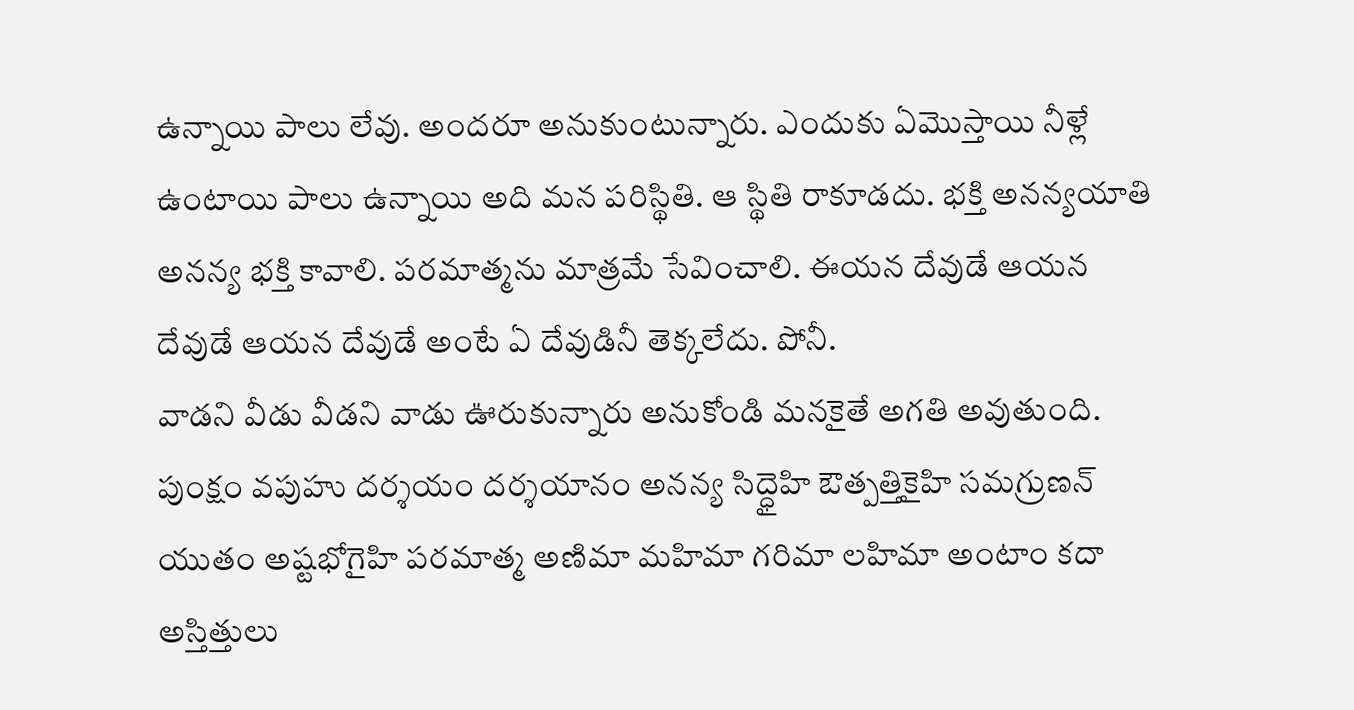ఉన్నాయి పాలు లేవు. అందరూ అనుకుంటున్నారు. ఎందుకు ఏమొస్తాయి నీళ్లే ఉంటాయి పాలు ఉన్నాయి అది మన పరిస్థితి. ఆ స్థితి రాకూడదు. భక్తి అనన్యయాతి అనన్య భక్తి కావాలి. పరమాత్మను మాత్రమే సేవించాలి. ఈయన దేవుడే ఆయన దేవుడే ఆయన దేవుడే అంటే ఏ దేవుడినీ తెక్కలేదు. పోనీ.
వాడని వీడు వీడని వాడు ఊరుకున్నారు అనుకోండి మనకైతే అగతి అవుతుంది. పుంక్షం వపుహు దర్శయం దర్శయానం అనన్య సిద్ధైహి ఔత్పత్తికైహి సమగ్రుణన్ యుతం అష్టభోగైహి పరమాత్మ అణిమా మహిమా గరిమా లహిమా అంటాం కదా అస్తిత్తులు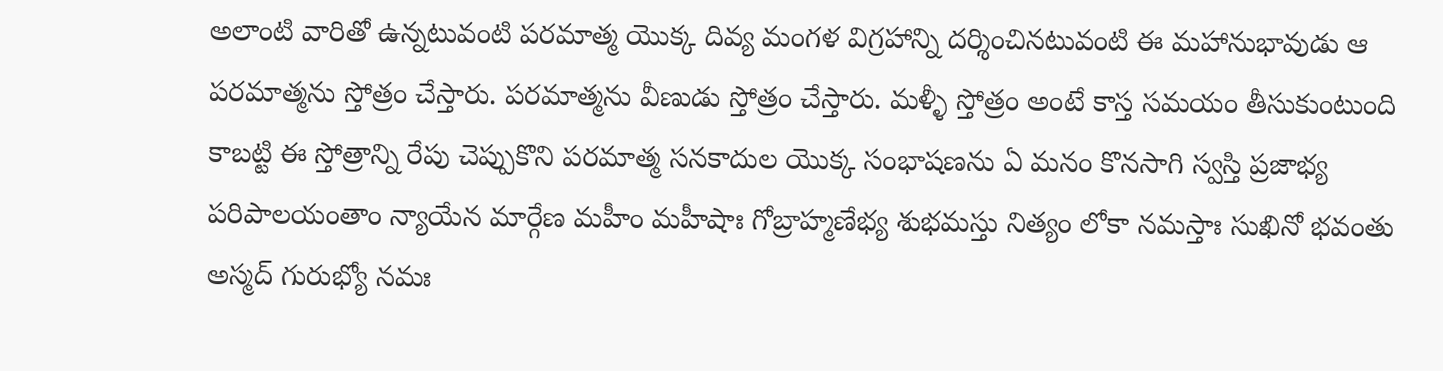అలాంటి వారితో ఉన్నటువంటి పరమాత్మ యొక్క దివ్య మంగళ విగ్రహాన్ని దర్శించినటువంటి ఈ మహానుభావుడు ఆ పరమాత్మను స్తోత్రం చేస్తారు. పరమాత్మను వీణుడు స్తోత్రం చేస్తారు. మళ్ళీ స్తోత్రం అంటే కాస్త సమయం తీసుకుంటుంది కాబట్టి ఈ స్తోత్రాన్ని రేపు చెప్పుకొని పరమాత్మ సనకాదుల యొక్క సంభాషణను ఏ మనం కొనసాగి స్వస్తి ప్రజాభ్య పరిపాలయంతాం న్యాయేన మార్గేణ మహీం మహీషాః గోబ్రాహ్మణేభ్య శుభమస్తు నిత్యం లోకా నమస్తాః సుఖినో భవంతు అస్మద్ గురుభ్యో నమః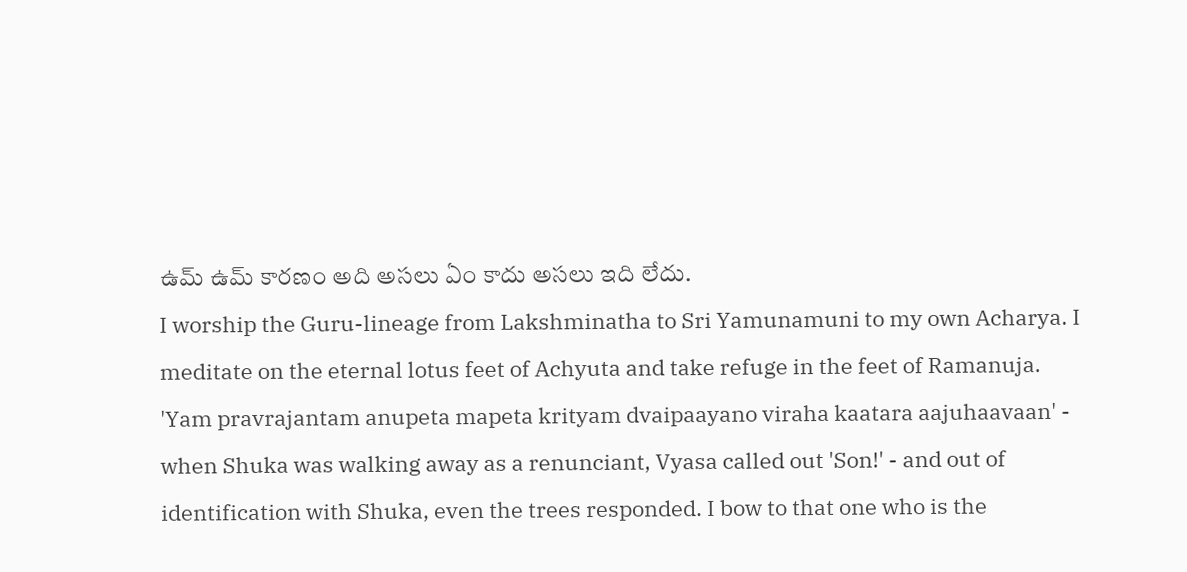ఉమ్ ఉమ్ కారణం అది అసలు ఏం కాదు అసలు ఇది లేదు.
I worship the Guru-lineage from Lakshminatha to Sri Yamunamuni to my own Acharya. I meditate on the eternal lotus feet of Achyuta and take refuge in the feet of Ramanuja.
'Yam pravrajantam anupeta mapeta krityam dvaipaayano viraha kaatara aajuhaavaan' - when Shuka was walking away as a renunciant, Vyasa called out 'Son!' - and out of identification with Shuka, even the trees responded. I bow to that one who is the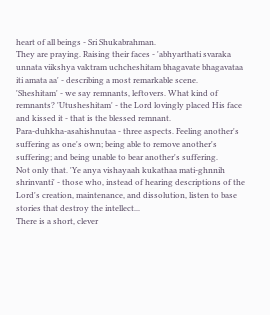heart of all beings - Sri Shukabrahman.
They are praying. Raising their faces - 'abhyarthati svaraka unnata viikshya vaktram uchcheshitam bhagavate bhagavataa iti amata aa' - describing a most remarkable scene.
'Sheshitam' - we say remnants, leftovers. What kind of remnants? 'Utusheshitam' - the Lord lovingly placed His face and kissed it - that is the blessed remnant.
Para-duhkha-asahishnutaa - three aspects. Feeling another's suffering as one's own; being able to remove another's suffering; and being unable to bear another's suffering.
Not only that. 'Ye anya vishayaah kukathaa mati-ghnnih shrinvanti' - those who, instead of hearing descriptions of the Lord's creation, maintenance, and dissolution, listen to base stories that destroy the intellect...
There is a short, clever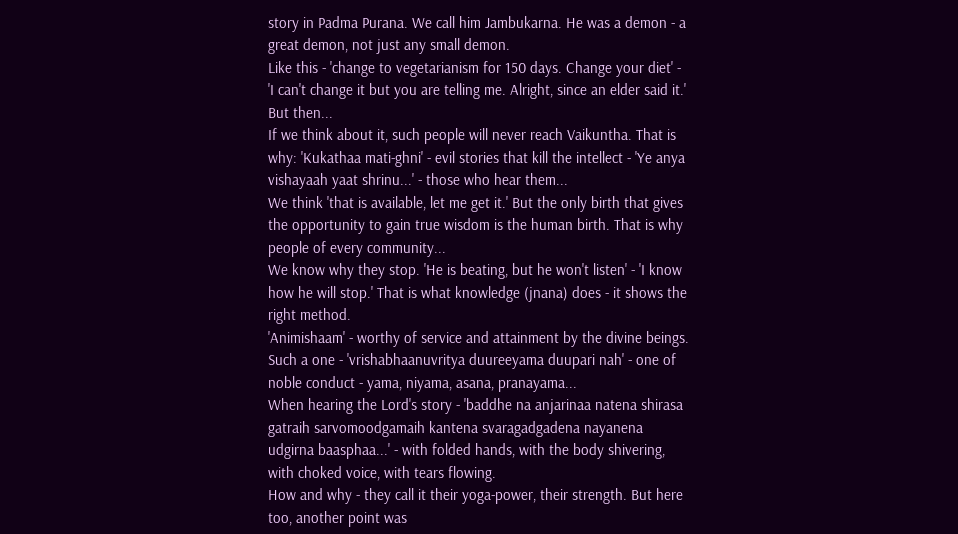story in Padma Purana. We call him Jambukarna. He was a demon - a great demon, not just any small demon.
Like this - 'change to vegetarianism for 150 days. Change your diet' - 'I can't change it but you are telling me. Alright, since an elder said it.' But then...
If we think about it, such people will never reach Vaikuntha. That is why: 'Kukathaa mati-ghni' - evil stories that kill the intellect - 'Ye anya vishayaah yaat shrinu...' - those who hear them...
We think 'that is available, let me get it.' But the only birth that gives the opportunity to gain true wisdom is the human birth. That is why people of every community...
We know why they stop. 'He is beating, but he won't listen' - 'I know how he will stop.' That is what knowledge (jnana) does - it shows the right method.
'Animishaam' - worthy of service and attainment by the divine beings. Such a one - 'vrishabhaanuvritya duureeyama duupari nah' - one of noble conduct - yama, niyama, asana, pranayama...
When hearing the Lord's story - 'baddhe na anjarinaa natena shirasa gatraih sarvomoodgamaih kantena svaragadgadena nayanena udgirna baasphaa...' - with folded hands, with the body shivering, with choked voice, with tears flowing.
How and why - they call it their yoga-power, their strength. But here too, another point was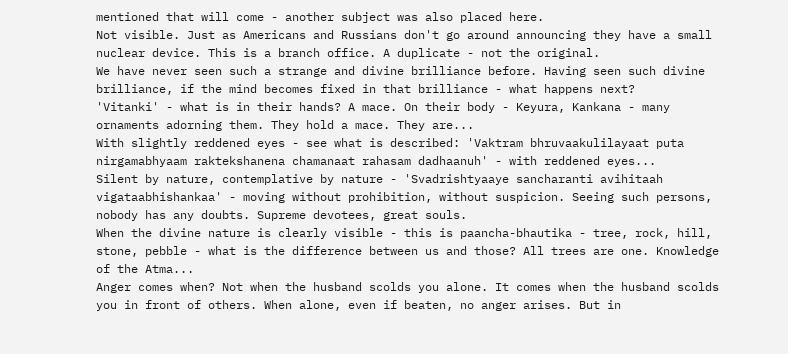mentioned that will come - another subject was also placed here.
Not visible. Just as Americans and Russians don't go around announcing they have a small nuclear device. This is a branch office. A duplicate - not the original.
We have never seen such a strange and divine brilliance before. Having seen such divine brilliance, if the mind becomes fixed in that brilliance - what happens next?
'Vitanki' - what is in their hands? A mace. On their body - Keyura, Kankana - many ornaments adorning them. They hold a mace. They are...
With slightly reddened eyes - see what is described: 'Vaktram bhruvaakulilayaat puta nirgamabhyaam raktekshanena chamanaat rahasam dadhaanuh' - with reddened eyes...
Silent by nature, contemplative by nature - 'Svadrishtyaaye sancharanti avihitaah vigataabhishankaa' - moving without prohibition, without suspicion. Seeing such persons, nobody has any doubts. Supreme devotees, great souls.
When the divine nature is clearly visible - this is paancha-bhautika - tree, rock, hill, stone, pebble - what is the difference between us and those? All trees are one. Knowledge of the Atma...
Anger comes when? Not when the husband scolds you alone. It comes when the husband scolds you in front of others. When alone, even if beaten, no anger arises. But in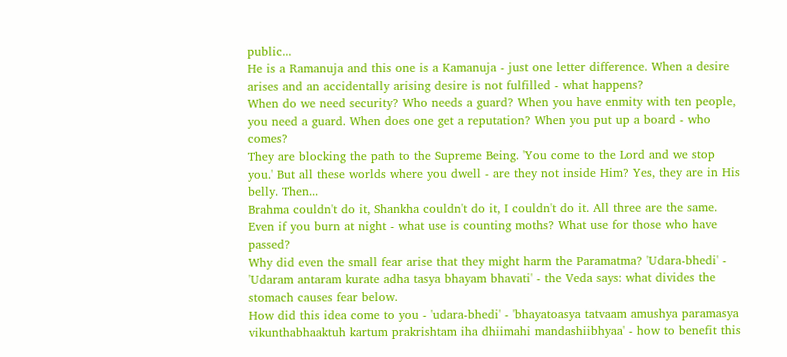public...
He is a Ramanuja and this one is a Kamanuja - just one letter difference. When a desire arises and an accidentally arising desire is not fulfilled - what happens?
When do we need security? Who needs a guard? When you have enmity with ten people, you need a guard. When does one get a reputation? When you put up a board - who comes?
They are blocking the path to the Supreme Being. 'You come to the Lord and we stop you.' But all these worlds where you dwell - are they not inside Him? Yes, they are in His belly. Then...
Brahma couldn't do it, Shankha couldn't do it, I couldn't do it. All three are the same. Even if you burn at night - what use is counting moths? What use for those who have passed?
Why did even the small fear arise that they might harm the Paramatma? 'Udara-bhedi' - 'Udaram antaram kurate adha tasya bhayam bhavati' - the Veda says: what divides the stomach causes fear below.
How did this idea come to you - 'udara-bhedi' - 'bhayatoasya tatvaam amushya paramasya vikunthabhaaktuh kartum prakrishtam iha dhiimahi mandashiibhyaa' - how to benefit this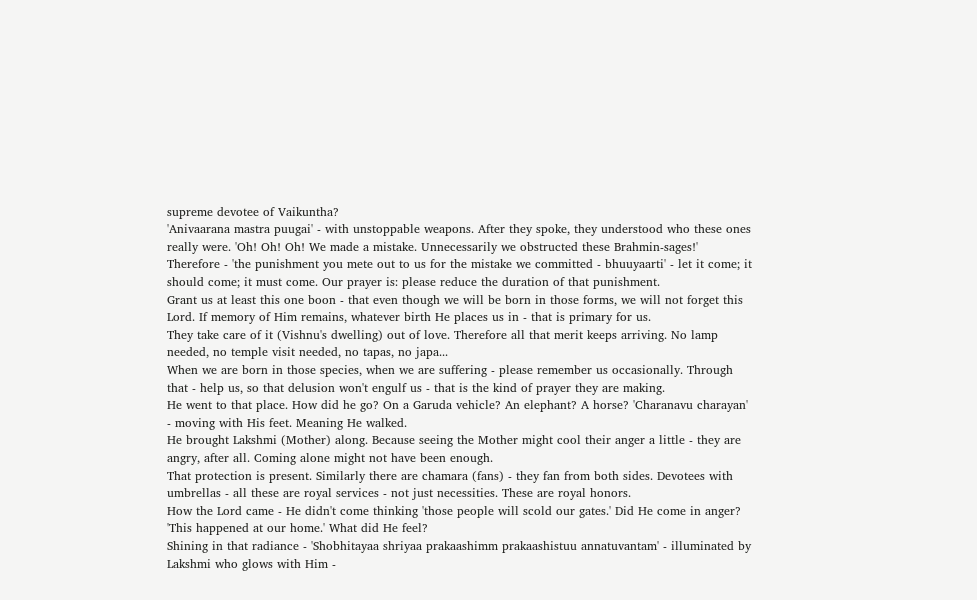supreme devotee of Vaikuntha?
'Anivaarana mastra puugai' - with unstoppable weapons. After they spoke, they understood who these ones really were. 'Oh! Oh! Oh! We made a mistake. Unnecessarily we obstructed these Brahmin-sages!'
Therefore - 'the punishment you mete out to us for the mistake we committed - bhuuyaarti' - let it come; it should come; it must come. Our prayer is: please reduce the duration of that punishment.
Grant us at least this one boon - that even though we will be born in those forms, we will not forget this Lord. If memory of Him remains, whatever birth He places us in - that is primary for us.
They take care of it (Vishnu's dwelling) out of love. Therefore all that merit keeps arriving. No lamp needed, no temple visit needed, no tapas, no japa...
When we are born in those species, when we are suffering - please remember us occasionally. Through that - help us, so that delusion won't engulf us - that is the kind of prayer they are making.
He went to that place. How did he go? On a Garuda vehicle? An elephant? A horse? 'Charanavu charayan' - moving with His feet. Meaning He walked.
He brought Lakshmi (Mother) along. Because seeing the Mother might cool their anger a little - they are angry, after all. Coming alone might not have been enough.
That protection is present. Similarly there are chamara (fans) - they fan from both sides. Devotees with umbrellas - all these are royal services - not just necessities. These are royal honors.
How the Lord came - He didn't come thinking 'those people will scold our gates.' Did He come in anger? 'This happened at our home.' What did He feel?
Shining in that radiance - 'Shobhitayaa shriyaa prakaashimm prakaashistuu annatuvantam' - illuminated by Lakshmi who glows with Him -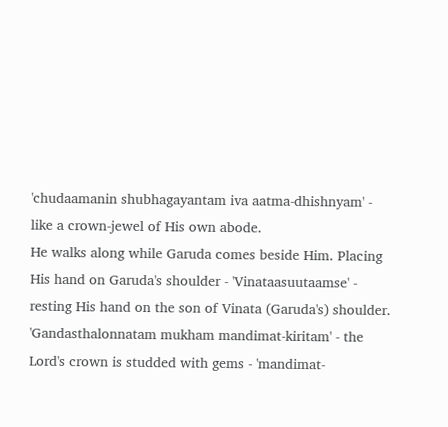'chudaamanin shubhagayantam iva aatma-dhishnyam' - like a crown-jewel of His own abode.
He walks along while Garuda comes beside Him. Placing His hand on Garuda's shoulder - 'Vinataasuutaamse' - resting His hand on the son of Vinata (Garuda's) shoulder.
'Gandasthalonnatam mukham mandimat-kiritam' - the Lord's crown is studded with gems - 'mandimat-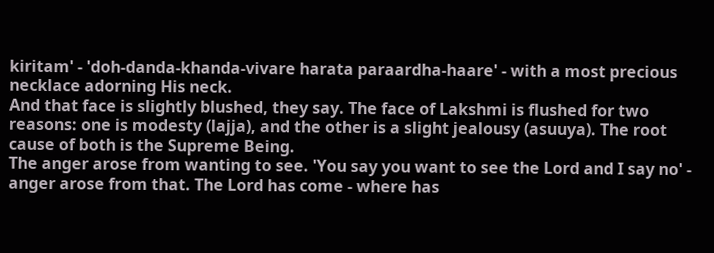kiritam' - 'doh-danda-khanda-vivare harata paraardha-haare' - with a most precious necklace adorning His neck.
And that face is slightly blushed, they say. The face of Lakshmi is flushed for two reasons: one is modesty (lajja), and the other is a slight jealousy (asuuya). The root cause of both is the Supreme Being.
The anger arose from wanting to see. 'You say you want to see the Lord and I say no' - anger arose from that. The Lord has come - where has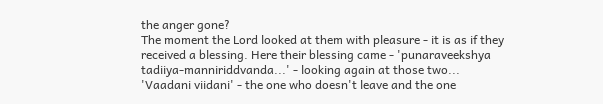the anger gone?
The moment the Lord looked at them with pleasure - it is as if they received a blessing. Here their blessing came - 'punaraveekshya tadiiya-manniriddvanda...' - looking again at those two...
'Vaadani viidani' - the one who doesn't leave and the one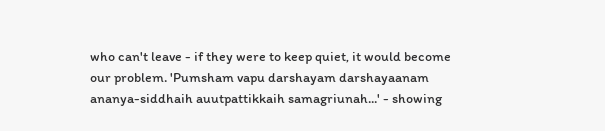who can't leave - if they were to keep quiet, it would become our problem. 'Pumsham vapu darshayam darshayaanam ananya-siddhaih auutpattikkaih samagriunah...' - showing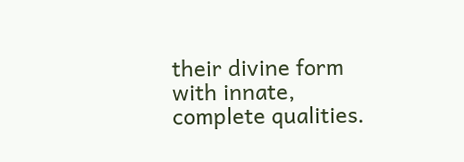their divine form with innate, complete qualities.